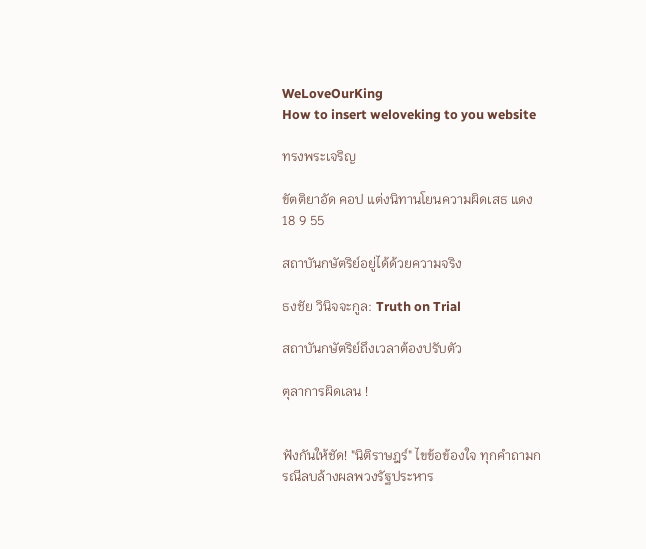WeLoveOurKing
How to insert weloveking to you website

ทรงพระเจริญ

ขัตติยาอัด คอป แต่งนิทานโยนความผิดเสธ แดง 18 9 55

สถาบันกษัตริย์อยู่ได้ด้วยความจริง

ธงชัย วินิจจะกูล: Truth on Trial

สถาบันกษัตริย์ถึงเวลาต้องปรับตัว

ตุลาการผิดเลน !


ฟังกันให้ชัด! "นิติราษฎร์" ไขข้อข้องใจ ทุกคำถามกรณีลบล้างผลพวงรัฐประหาร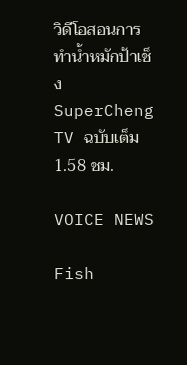วิดีโอสอนการทำน้ำหมักป้าเช็ง SuperCheng TV ฉบับเต็ม 1.58 ชม.

VOICE NEWS

Fish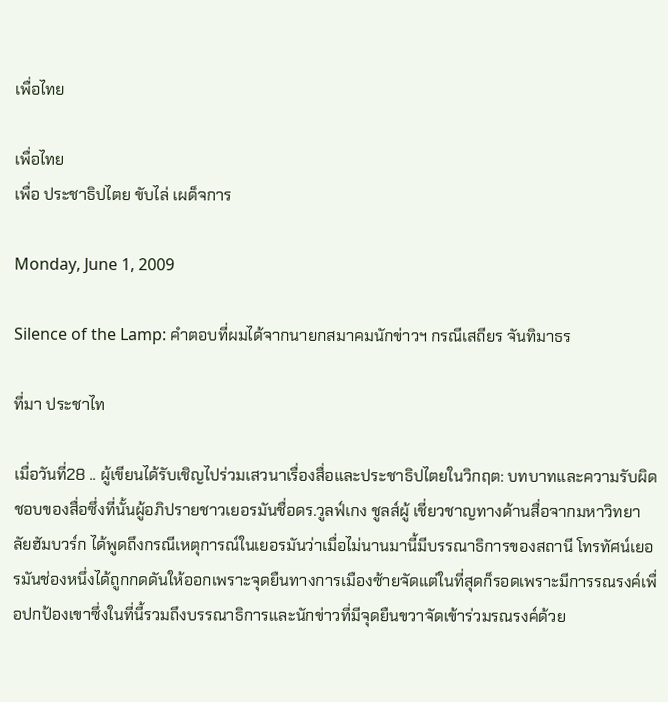เพื่อไทย

เพื่อไทย
เพื่อ ประชาธิปไตย ขับไล่ เผด็จการ

Monday, June 1, 2009

Silence of the Lamp: คำตอบที่ผมได้จากนายกสมาคมนักข่าวฯ กรณีเสถียร จันทิมาธร

ที่มา ประชาไท

เมื่อวันที่28 .. ผู้เขียนได้รับเชิญไปร่วมเสวนาเรื่องสื่อและประชาธิปไตยในวิกฤต: บทบาทและความรับผิดชอบของสื่อซึ่งที่นั้นผู้อภิปรายชาวเยอรมันชื่อดร.วูลฟ์เกง ชูลส์ผู้ เชี่ยวชาญทางด้านสื่อจากมหาวิทยาลัยฮัมบวร์ก ได้พูดถึงกรณีเหตุการณ์ในเยอรมันว่าเมื่อไม่นานมานี้มีบรรณาธิการของสถานี โทรทัศน์เยอรมันช่องหนึ่งได้ถูกกดดันให้ออกเพราะจุดยืนทางการเมืองซ้ายจัดแต่ในที่สุดก็รอดเพราะมีการรณรงค์เพื่อปกป้องเขาซึ่งในที่นี้รวมถึงบรรณาธิการและนักข่าวที่มีจุดยืนขวาจัดเข้าร่วมรณรงค์ด้วย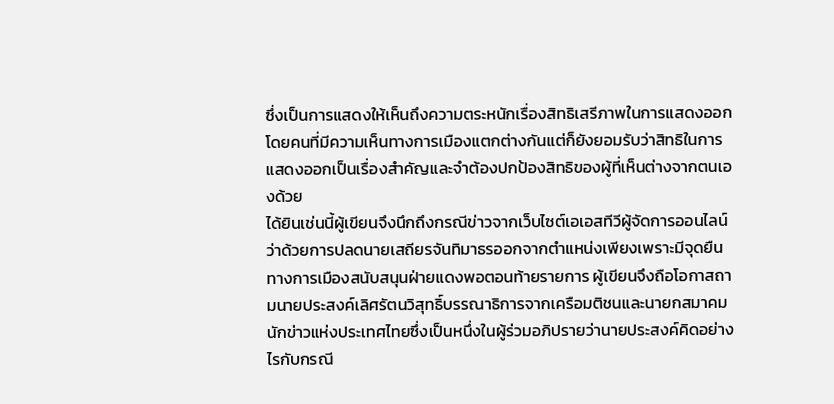ซึ่งเป็นการแสดงให้เห็นถึงความตระหนักเรื่องสิทธิเสรีภาพในการแสดงออกโดยคนที่มีความเห็นทางการเมืองแตกต่างกันแต่ก็ยังยอมรับว่าสิทธิในการแสดงออกเป็นเรื่องสำคัญและจำต้องปกป้องสิทธิของผู้ที่เห็นต่างจากตนเองด้วย
ได้ยินเช่นนี้ผู้เขียนจึงนึกถึงกรณีข่าวจากเว็บไซต์เอเอสทีวีผู้จัดการออนไลน์ว่าด้วยการปลดนายเสถียรจันทิมาธรออกจากตำแหน่งเพียงเพราะมีจุดยืนทางการเมืองสนับสนุนฝ่ายแดงพอตอนท้ายรายการ ผู้เขียนจึงถือโอกาสถามนายประสงค์เลิศรัตนวิสุทธิ์บรรณาธิการจากเครือมติชนและนายกสมาคมนักข่าวแห่งประเทศไทยซึ่งเป็นหนึ่งในผู้ร่วมอภิปรายว่านายประสงค์คิดอย่างไรกับกรณี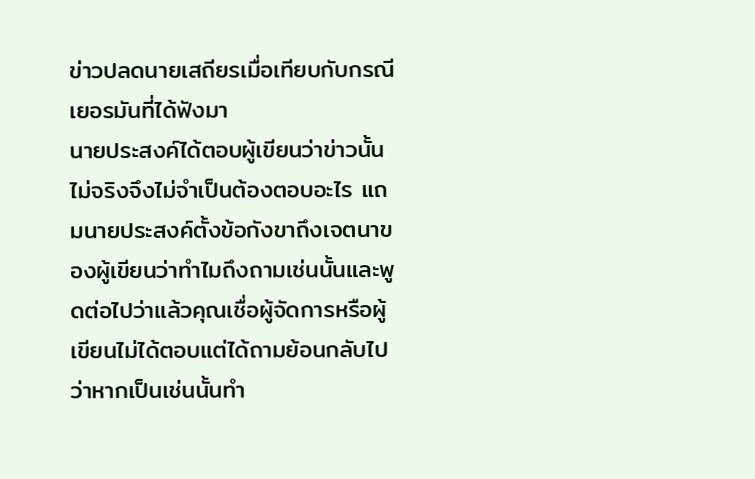ข่าวปลดนายเสถียรเมื่อเทียบกับกรณีเยอรมันที่ได้ฟังมา
นายประสงค์ได้ตอบผู้เขียนว่าข่าวนั้นไม่จริงจึงไม่จำเป็นต้องตอบอะไร แถมนายประสงค์ตั้งข้อกังขาถึงเจตนาของผู้เขียนว่าทำไมถึงถามเช่นนั้นและพูดต่อไปว่าแล้วคุณเชื่อผู้จัดการหรือผู้เขียนไม่ได้ตอบแต่ได้ถามย้อนกลับไปว่าหากเป็นเช่นนั้นทำ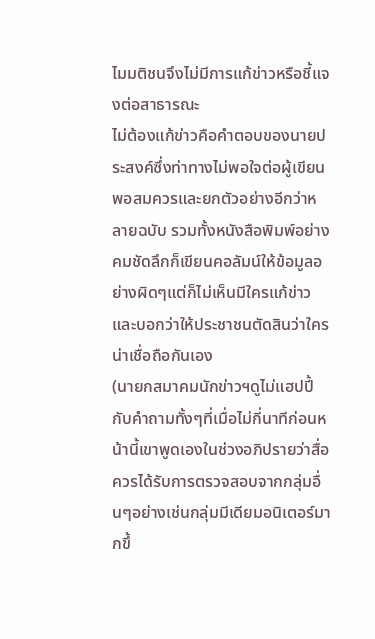ไมมติชนจึงไม่มีการแก้ข่าวหรือชี้แจงต่อสาธารณะ
ไม่ต้องแก้ข่าวคือคำตอบของนายประสงค์ซึ่งท่าทางไม่พอใจต่อผู้เขียนพอสมควรและยกตัวอย่างอีกว่าหลายฉบับ รวมทั้งหนังสือพิมพ์อย่างคมชัดลึกก็เขียนคอลัมน์ให้ข้อมูลอย่างผิดๆแต่ก็ไม่เห็นมีใครแก้ข่าวและบอกว่าให้ประชาชนตัดสินว่าใครน่าเชื่อถือกันเอง
(นายกสมาคมนักข่าวฯดูไม่แฮปปี้กับคำถามทั้งๆที่เมื่อไม่กี่นาทีก่อนหน้านี้เขาพูดเองในช่วงอภิปรายว่าสื่อควรได้รับการตรวจสอบจากกลุ่มอื่นๆอย่างเช่นกลุ่มมีเดียมอนิเตอร์มากขึ้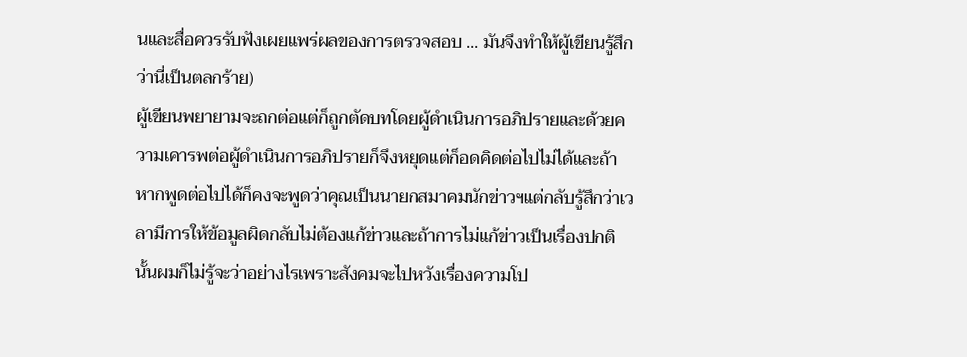นและสื่อควรรับฟังเผยแพร่ผลของการตรวจสอบ ... มันจึงทำให้ผู้เขียนรู้สึกว่านี่เป็นตลกร้าย)
ผู้เขียนพยายามจะถกต่อแต่ก็ถูกตัดบทโดยผู้ดำเนินการอภิปรายและด้วยความเคารพต่อผู้ดำเนินการอภิปรายก็จึงหยุดแต่ก็อดคิดต่อไปไม่ได้และถ้าหากพูดต่อไปได้ก็คงจะพูดว่าคุณเป็นนายกสมาคมนักข่าวฯแต่กลับรู้สึกว่าเวลามีการให้ข้อมูลผิดกลับไม่ต้องแก้ข่าวและถ้าการไม่แก้ข่าวเป็นเรื่องปกตินั้นผมก็ไม่รู้จะว่าอย่างไรเพราะสังคมจะไปหวังเรื่องความโป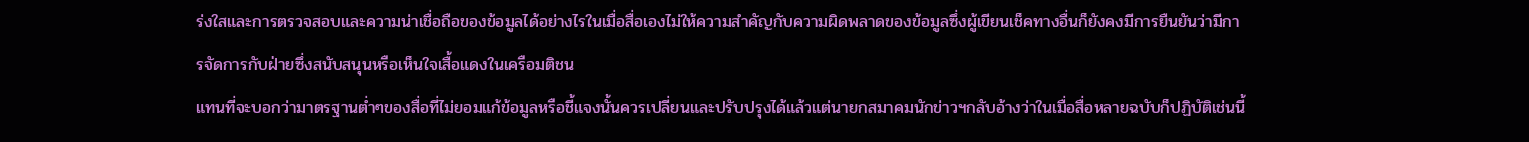ร่งใสและการตรวจสอบและความน่าเชื่อถือของข้อมูลได้อย่างไรในเมื่อสื่อเองไม่ให้ความสำคัญกับความผิดพลาดของข้อมูลซึ่งผู้เขียนเช็คทางอื่นก็ยังคงมีการยืนยันว่ามีการจัดการกับฝ่ายซึ่งสนับสนุนหรือเห็นใจเสื้อแดงในเครือมติชน
แทนที่จะบอกว่ามาตรฐานต่ำๆของสื่อที่ไม่ยอมแก้ข้อมูลหรือชี้แจงนั้นควรเปลี่ยนและปรับปรุงได้แล้วแต่นายกสมาคมนักข่าวฯกลับอ้างว่าในเมื่อสื่อหลายฉบับก็ปฏิบัติเช่นนี้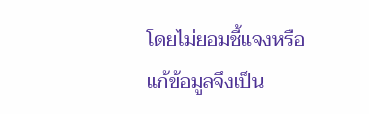โดยไม่ยอมชี้แจงหรือแก้ข้อมูลจึงเป็น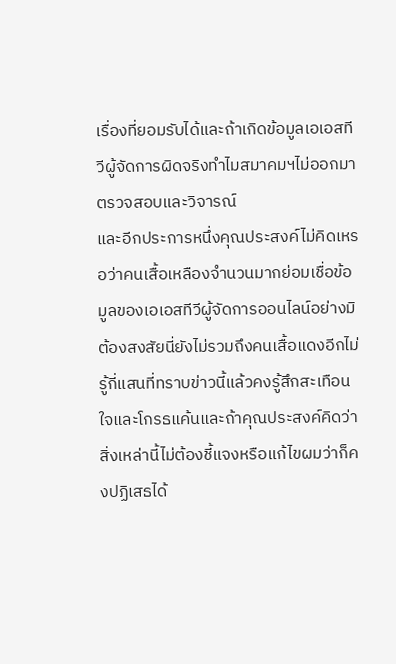เรื่องที่ยอมรับได้และถ้าเกิดข้อมูลเอเอสทีวีผู้จัดการผิดจริงทำไมสมาคมฯไม่ออกมาตรวจสอบและวิจารณ์
และอีกประการหนึ่งคุณประสงค์ไม่คิดเหรอว่าคนเสื้อเหลืองจำนวนมากย่อมเชื่อข้อมูลของเอเอสทีวีผู้จัดการออนไลน์อย่างมิต้องสงสัยนี่ยังไม่รวมถึงคนเสื้อแดงอีกไม่รู้กี่แสนที่ทราบข่าวนี้แล้วคงรู้สึกสะเทือนใจและโกรธแค้นและถ้าคุณประสงค์คิดว่าสิ่งเหล่านี้ไม่ต้องชี้แจงหรือแก้ไขผมว่าก็คงปฏิเสธได้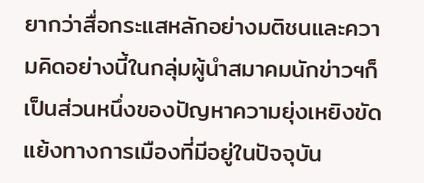ยากว่าสื่อกระแสหลักอย่างมติชนและความคิดอย่างนี้ในกลุ่มผู้นำสมาคมนักข่าวฯก็เป็นส่วนหนึ่งของปัญหาความยุ่งเหยิงขัดแย้งทางการเมืองที่มีอยู่ในปัจจุบัน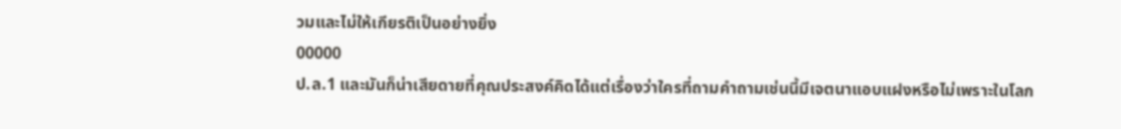วมและไม่ให้เกียรติเป็นอย่างยิ่ง
00000
ป.ล.1 และมันก็น่าเสียดายที่คุณประสงค์คิดได้แต่เรื่องว่าใครที่ถามคำถามเช่นนี้มีเจตนาแอบแฝงหรือไม่เพราะในโลก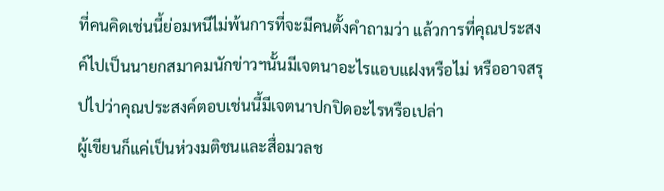ที่คนคิดเช่นนี้ย่อมหนีไม่พ้นการที่จะมีคนตั้งคำถามว่า แล้วการที่คุณประสงค์ไปเป็นนายกสมาคมนักข่าวฯนั้นมีเจตนาอะไรแอบแฝงหรือไม่ หรืออาจสรุปไปว่าคุณประสงค์ตอบเช่นนี้มีเจตนาปกปิดอะไรหรือเปล่า
ผู้เขียนก็แค่เป็นห่วงมติชนและสื่อมวลช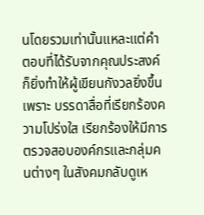นโดยรวมเท่านั้นแหละแต่คำตอบที่ได้รับจากคุณประสงค์ก็ยิ่งทำให้ผู้เขียนกังวลยิ่งขึ้น เพราะ บรรดาสื่อที่เรียกร้องความโปร่งใส เรียกร้องให้มีการตรวจสอบองค์กรและกลุ่มคนต่างๆ ในสังคมกลับดูเห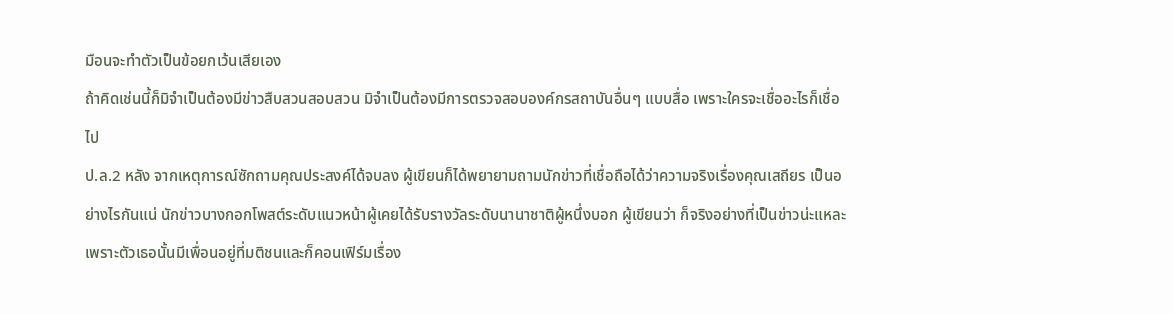มือนจะทำตัวเป็นข้อยกเว้นเสียเอง
ถ้าคิดเช่นนี้ก็มิจำเป็นต้องมีข่าวสืบสวนสอบสวน มิจำเป็นต้องมีการตรวจสอบองค์กรสถาบันอื่นๆ แบบสื่อ เพราะใครจะเชื่ออะไรก็เชื่อไป
ป.ล.2 หลัง จากเหตุการณ์ซักถามคุณประสงค์ได้จบลง ผู้เขียนก็ได้พยายามถามนักข่าวที่เชื่อถือได้ว่าความจริงเรื่องคุณเสถียร เป็นอย่างไรกันแน่ นักข่าวบางกอกโพสต์ระดับแนวหน้าผู้เคยได้รับรางวัลระดับนานาชาติผู้หนึ่งบอก ผู้เขียนว่า ก็จริงอย่างที่เป็นข่าวน่ะแหละ เพราะตัวเธอนั้นมีเพื่อนอยู่ที่มติชนและก็คอนเฟิร์มเรื่อง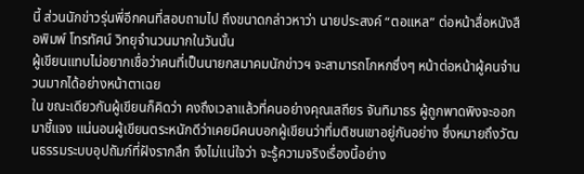นี้ ส่วนนักข่าวรุ่นพี่อีกคนที่สอบถามไป ถึงขนาดกล่าวหาว่า นายประสงค์ “ตอแหล” ต่อหน้าสื่อหนังสือพิมพ์ โทรทัศน์ วิทยุจำนวนมากในวันนั้น
ผู้เขียนแทบไม่อยากเชื่อว่าคนที่เป็นนายกสมาคมนักข่าวฯ จะสามารถโกหกซึ่งๆ หน้าต่อหน้าผู้คนจำนวนมากได้อย่างหน้าตาเฉย
ใน ขณะเดียวกันผู้เขียนก็คิดว่า คงถึงเวลาแล้วที่คนอย่างคุณเสถียร จันทิมาธร ผู้ถูกพาดพิงจะออกมาชี้แจง แน่นอนผู้เขียนตระหนักดีว่าเคยมีคนบอกผู้เขียนว่าที่มติชนเขาอยู่กันอย่าง ซึ่งหมายถึงวัฒนธรรมระบบอุปถัมภ์ที่ฝังรากลึก จึงไม่แน่ใจว่า จะรู้ความจริงเรื่องนี้อย่าง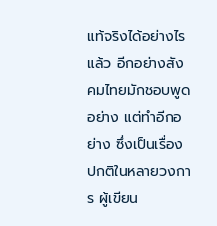แท้จริงได้อย่างไร
แล้ว อีกอย่างสังคมไทยมักชอบพูดอย่าง แต่ทำอีกอย่าง ซึ่งเป็นเรื่องปกติในหลายวงการ ผู้เขียน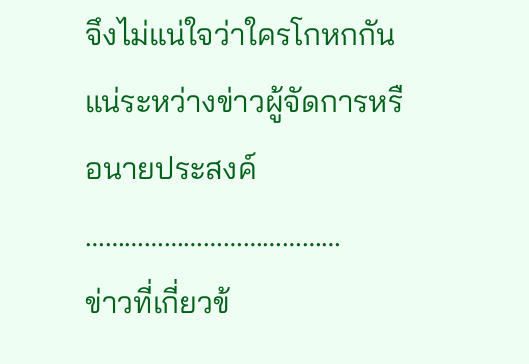จึงไม่แน่ใจว่าใครโกหกกันแน่ระหว่างข่าวผู้จัดการหรือนายประสงค์
…………………………………
ข่าวที่เกี่ยวข้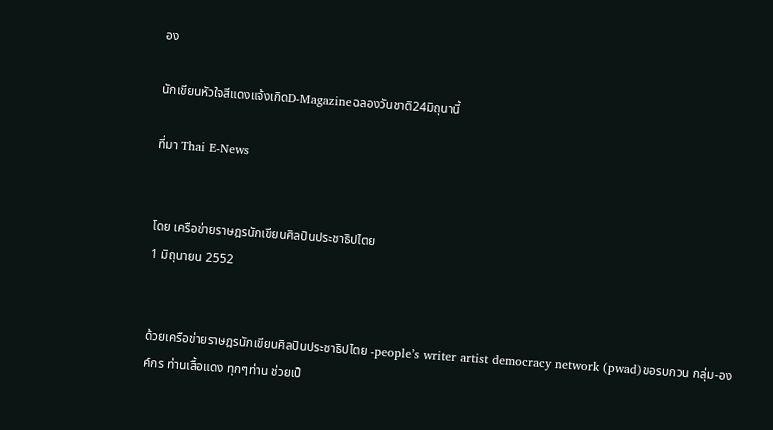อง

นักเขียนหัวใจสีแดงแจ้งเกิดD-Magazineฉลองวันชาติ24มิถุนานี้

ที่มา Thai E-News


โดย เครือข่ายราษฎรนักเขียนศิลปินประชาธิปไตย
1 มิถุนายน 2552


ด้วยเครือข่ายราษฎรนักเขียนศิลปินประชาธิปไตย -people’s writer artist democracy network (pwad)ขอรบกวน กลุ่ม-องค์กร ท่านเสื้อแดง ทุกๆท่าน ช่วยเป็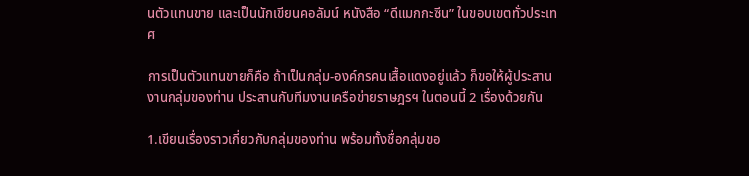นตัวแทนขาย และเป็นนักเขียนคอลัมน์ หนังสือ “ดีแมกกะซีน” ในขอบเขตทั่วประเทศ

การเป็นตัวแทนขายก็คือ ถ้าเป็นกลุ่ม-องค์กรคนเสื้อแดงอยู่แล้ว ก็ขอให้ผู้ประสานงานกลุ่มของท่าน ประสานกับทีมงานเครือข่ายราษฎรฯ ในตอนนี้ 2 เรื่องด้วยกัน

1.เขียนเรื่องราวเกี่ยวกับกลุ่มของท่าน พร้อมทั้งชื่อกลุ่มขอ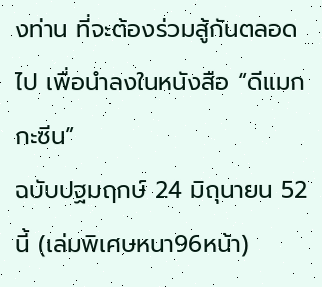งท่าน ที่จะต้องร่วมสู้กันตลอดไป เพื่อนำลงในหนังสือ “ดีแมกกะซีน”
ฉบับปฐมฤกษ์ 24 มิถุนายน 52 นี้ (เล่มพิเศษหนา96หน้า)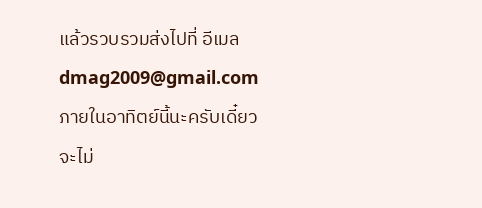แล้วรวบรวมส่งไปที่ อีเมล dmag2009@gmail.com ภายในอาทิตย์นี้นะครับเดี๋ยวจะไม่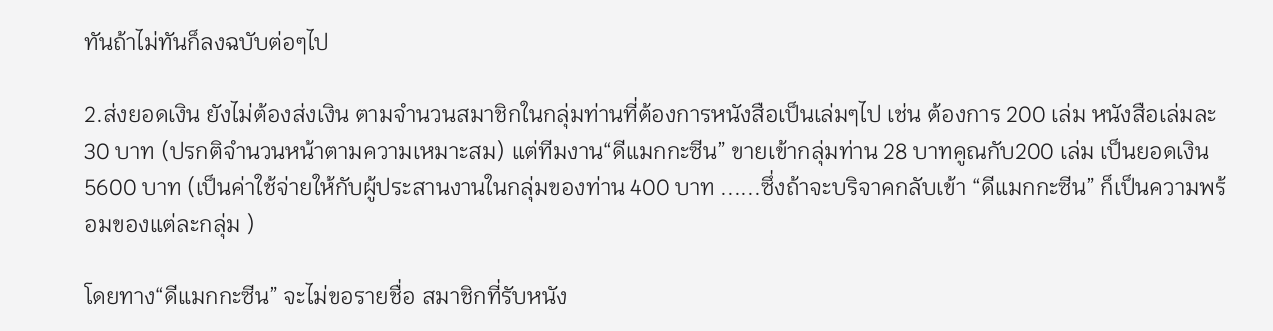ทันถ้าไม่ทันก็ลงฉบับต่อๆไป

2.ส่งยอดเงิน ยังไม่ต้องส่งเงิน ตามจำนวนสมาชิกในกลุ่มท่านที่ต้องการหนังสือเป็นเล่มๆไป เช่น ต้องการ 200 เล่ม หนังสือเล่มละ 30 บาท (ปรกติจำนวนหน้าตามความเหมาะสม) แต่ทีมงาน“ดีแมกกะซีน” ขายเข้ากลุ่มท่าน 28 บาทคูณกับ200 เล่ม เป็นยอดเงิน 5600 บาท (เป็นค่าใช้จ่ายให้กับผู้ประสานงานในกลุ่มของท่าน 400 บาท ......ซึ่งถ้าจะบริจาคกลับเข้า “ดีแมกกะซีน” ก็เป็นความพร้อมของแต่ละกลุ่ม )

โดยทาง“ดีแมกกะซีน” จะไม่ขอรายชื่อ สมาชิกที่รับหนัง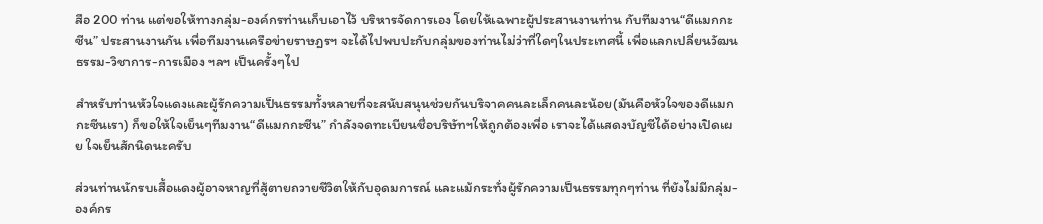สือ 200 ท่าน แต่ขอให้ทางกลุ่ม-องค์กรท่านเก็บเอาไว้ บริหารจัดการเอง โดยให้เฉพาะผู้ประสานงานท่าน กับทีมงาน“ดีแมกกะซีน” ประสานงานกัน เพื่อทีมงานเครือข่ายราษฎรฯ จะได้ไปพบปะกับกลุ่มของท่านไม่ว่าที่ใดๆในประเทศนี้ เพื่อแลกเปลี่ยนวัฒนธรรม-วิชาการ-การเมือง ฯลฯ เป็นครั้งๆไป

สำหรับท่านหัวใจแดงและผู้รักความเป็นธรรมทั้งหลายที่จะสนับสนุนช่วยกันบริจาคคนละเล็กคนละน้อย(มันคือหัวใจของดีแมกกะซีนเรา) ก็ขอให้ใจเย็นๆทีมงาน“ดีแมกกะซีน” กำลังจดทะเบียนชื่อบริษัทฯให้ถูกต้องเพื่อ เราจะได้แสดงบัญชีได้อย่างเปิดเผย ใจเย็นสักนิดนะครับ

ส่วนท่านนักรบเสื้อแดงผู้อาจหาญที่สู้ตายถวายชีวิตให้กับอุดมการณ์ และแม้กระทั่งผู้รักความเป็นธรรมทุกๆท่าน ที่ยังไม่มีกลุ่ม-องค์กร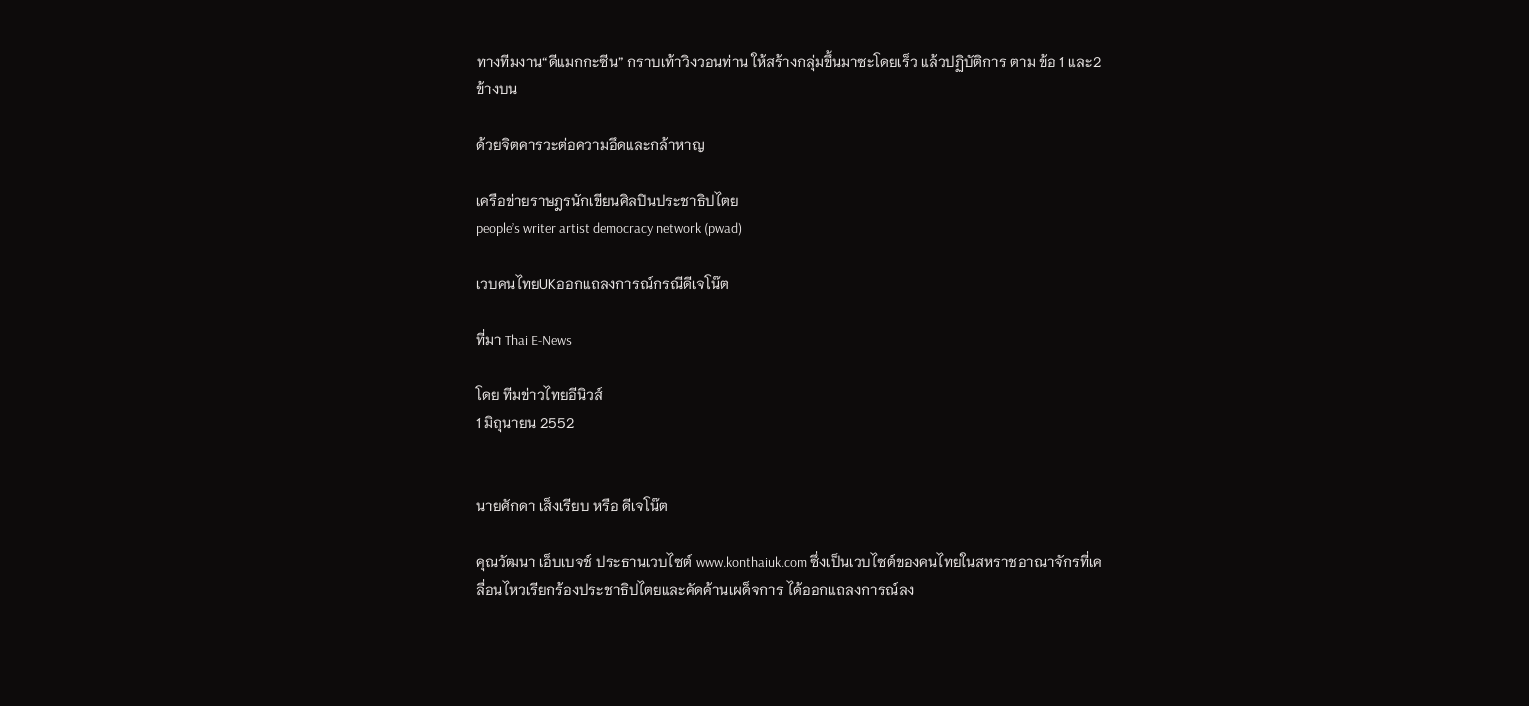ทางทีมงาน“ดีแมกกะซีน” กราบเท้าวิงวอนท่าน ให้สร้างกลุ่มขึ้นมาซะโดยเร็ว แล้วปฏิบัติการ ตาม ข้อ 1 และ2 ข้างบน

ด้วยจิตคารวะต่อความอึดและกล้าหาญ

เครือข่ายราษฎรนักเขียนศิลปินประชาธิปไตย
people’s writer artist democracy network (pwad)

เวบคนไทยUKออกแถลงการณ์กรณีดีเจโน๊ต

ที่มา Thai E-News

โดย ทีมข่าวไทยอีนิวส์
1 มิถุนายน 2552


นายศักดา เส็งเรียบ หรือ ดีเจโน๊ต

คุณวัฒนา เอ็บเบจช์ ประธานเวบไซต์ www.konthaiuk.com ซึ่งเป็นเวบไซต์ของคนไทยในสหราชอาณาจักรที่เคลื่อนไหวเรียกร้องประชาธิปไตยและคัดค้านเผด็จการ ได้ออกแถลงการณ์ลง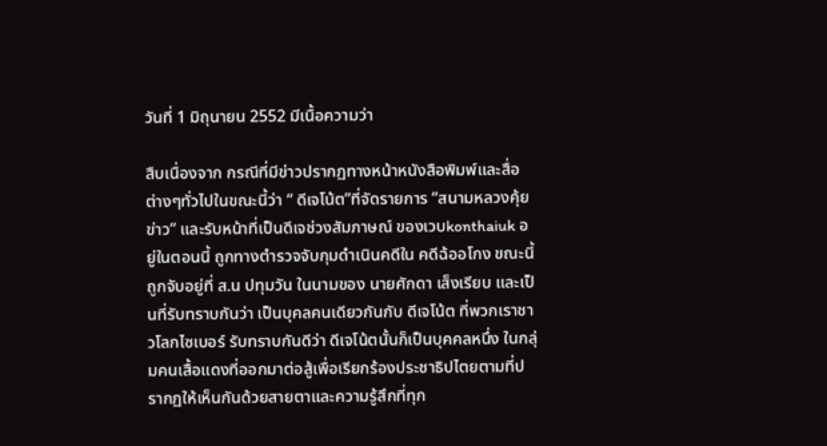วันที่ 1 มิถุนายน 2552 มีเนื้อความว่า

สืบเนื่องจาก กรณีที่มีข่าวปรากฏทางหน้าหนังสือพิมพ์และสื่อต่างๆทั่วไปในขณะนี้ว่า “ ดีเจโน้ต”ที่จัดรายการ “สนามหลวงคุ้ยข่าว” และรับหน้าที่เป็นดีเจช่วงสัมภาษณ์ ของเวบkonthaiuk อยู่ในตอนนี้ ถูกทางตำรวจจับกุมดำเนินคดีใน คดีฉ้ออโกง ขณะนี้ถูกจับอยู่ที่ ส.น ปทุมวัน ในนามของ นายศักดา เส็งเรียบ และเป็นที่รับทราบกันว่า เป็นบุคลคนเดียวกันกับ ดีเจโน้ต ที่พวกเราชาวโลกไซเบอร์ รับทราบกันดีว่า ดีเจโน้ตนั้นก็เป็นบุคคลหนึ่ง ในกลุ่มคนเสื้อแดงที่ออกมาต่อสู้เพื่อเรียกร้องประชาธิปไตยตามที่ปรากฏให้เห็นกันด้วยสายตาและความรู้สึกที่ทุก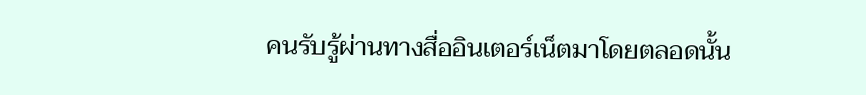คนรับรู้ผ่านทางสื่ออินเตอร์เน็ตมาโดยตลอดนั้น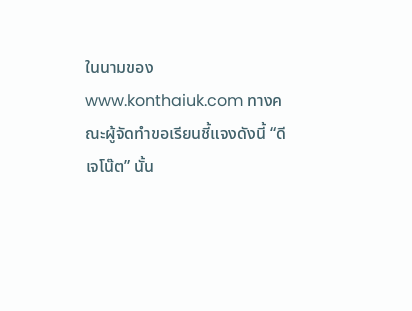ในนามของ www.konthaiuk.com ทางคณะผู้จัดทำขอเรียนชี้แจงดังนี้ “ดีเจโน๊ต” นั้น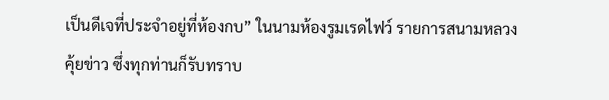เป็นดีเจที่ประจำอยู่ที่ห้องกบ” ในนามห้องรูมเรดไฟว์ รายการสนามหลวงคุ้ยข่าว ซึ่งทุกท่านก็รับทราบ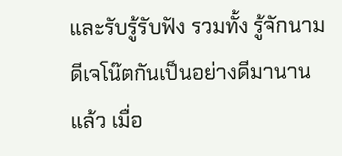และรับรู้รับฟัง รวมทั้ง รู้จักนามดีเจโน๊ตกันเป็นอย่างดีมานานแล้ว เมื่อ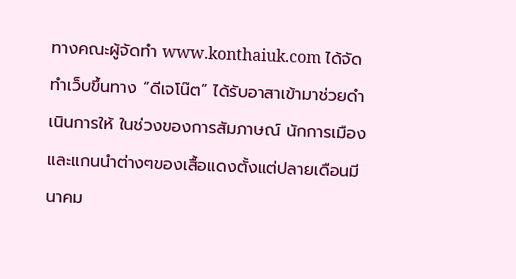ทางคณะผู้จัดทำ www.konthaiuk.com ได้จัดทำเว็บขึ้นทาง “ดีเจโน๊ต” ได้รับอาสาเข้ามาช่วยดำเนินการให้ ในช่วงของการสัมภาษณ์ นักการเมืองและแกนนำต่างๆของเสื้อแดงตั้งแต่ปลายเดือนมีนาคม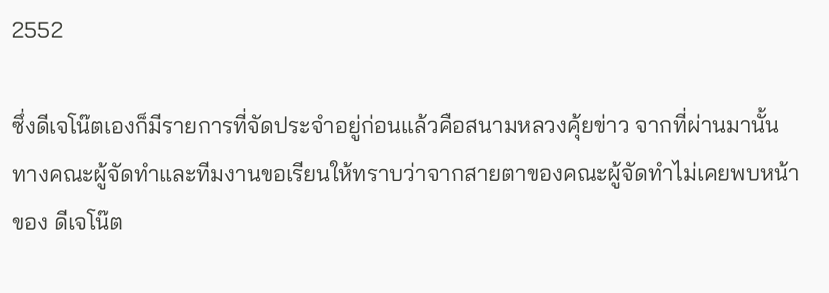2552

ซึ่งดีเจโน๊ตเองก็มีรายการที่จัดประจำอยู่ก่อนแล้วคือสนามหลวงคุ้ยข่าว จากที่ผ่านมานั้น ทางคณะผู้จัดทำและทีมงานขอเรียนให้ทราบว่าจากสายตาของคณะผู้จัดทำไม่เคยพบหน้าของ ดีเจโน๊ต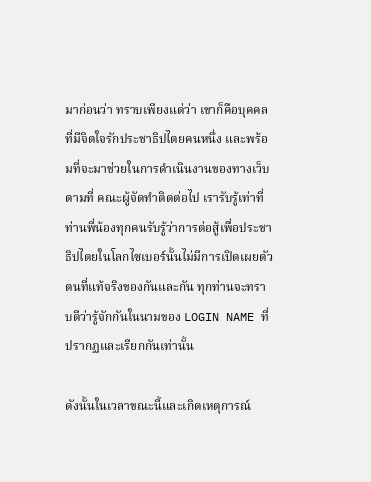มาก่อนว่า ทราบเพียงแต่ว่า เขาก็คือบุคคล ที่มีจิตใจรักประชาธิปไตยคนหนึ่ง และพร้อมที่จะมาช่วยในการดำเนินงานของทางเว็บตามที่ คณะผู้จัดทำติดต่อไป เรารับรู้เท่าที่ท่านพี่น้องทุกคนรับรู้ว่าการต่อสู้เพื่อประชาธิปไตยในโลกไซเบอร์นั้นไม่มีการเปิดเผยตัวตนที่แท้จริงของกันและกัน ทุกท่านจะทราบดีว่ารู้จักกันในนามของ LOGIN NAME ที่ปรากฏและเรียกกันเท่านั้น

ดังนั้นในเวลาขณะนี้และเกิดเหตุการณ์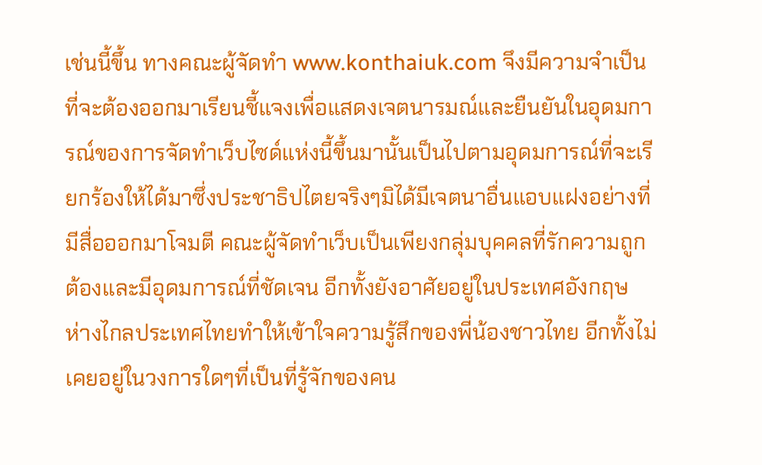เช่นนี้ขึ้น ทางคณะผู้จัดทำ www.konthaiuk.com จึงมีความจำเป็นที่จะต้องออกมาเรียนชี้แจงเพื่อแสดงเจตนารมณ์และยืนยันในอุดมการณ์ของการจัดทำเว็บไซด์แห่งนี้ขึ้นมานั้นเป็นไปตามอุดมการณ์ที่จะเรียกร้องให้ได้มาซึ่งประชาธิปไตยจริงๆมิได้มีเจตนาอื่นแอบแฝงอย่างที่มีสื่อออกมาโจมตี คณะผู้จัดทำเว็บเป็นเพียงกลุ่มบุคคลที่รักความถูกต้องและมีอุดมการณ์ที่ชัดเจน อีกทั้งยังอาศัยอยู่ในประเทศอังกฤษ ห่างไกลประเทศไทยทำให้เข้าใจความรู้สึกของพี่น้องชาวไทย อีกทั้งไม่เคยอยู่ในวงการใดๆที่เป็นที่รู้จักของคน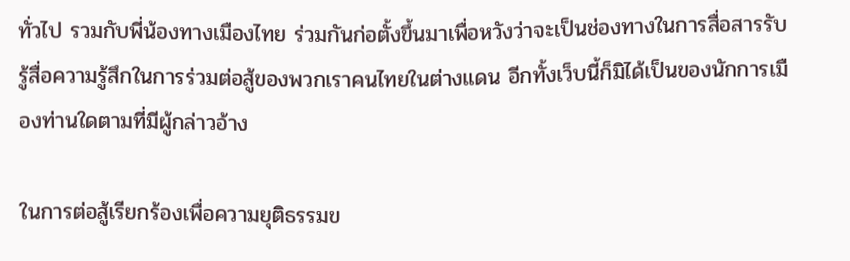ทั่วไป รวมกับพี่น้องทางเมืองไทย ร่วมกันก่อตั้งขึ้นมาเพื่อหวังว่าจะเป็นช่องทางในการสื่อสารรับรู้สื่อความรู้สึกในการร่วมต่อสู้ของพวกเราคนไทยในต่างแดน อีกทั้งเว็บนี้ก็มิได้เป็นของนักการเมืองท่านใดตามที่มีผู้กล่าวอ้าง

ในการต่อสู้เรียกร้องเพื่อความยุติธรรมข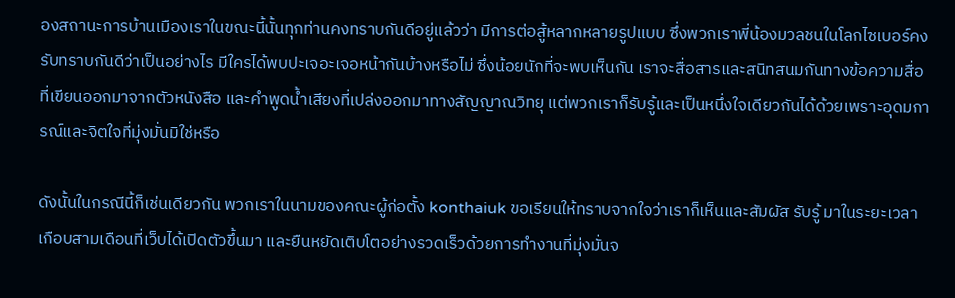องสถานะการบ้านเมืองเราในขณะนี้นั้นทุกท่านคงทราบกันดีอยู่แล้วว่า มีการต่อสู้หลากหลายรูปแบบ ซึ่งพวกเราพี่น้องมวลชนในโลกไซเบอร์คงรับทราบกันดีว่าเป็นอย่างไร มีใครได้พบปะเจอะเจอหน้ากันบ้างหรือไม่ ซึ่งน้อยนักที่จะพบเห็นกัน เราจะสื่อสารและสนิทสนมกันทางข้อความสื่อที่เขียนออกมาจากตัวหนังสือ และคำพูดน้ำเสียงที่เปล่งออกมาทางสัญญาณวิทยุ แต่พวกเราก็รับรู้และเป็นหนึ่งใจเดียวกันได้ด้วยเพราะอุดมการณ์และจิตใจที่มุ่งมั่นมิใช่หรือ

ดังนั้นในกรณีนี้ก็เช่นเดียวกัน พวกเราในนามของคณะผู้ก่อตั้ง konthaiuk ขอเรียนให้ทราบจากใจว่าเราก็เห็นและสัมผัส รับรู้ มาในระยะเวลาเกือบสามเดือนที่เว็บได้เปิดตัวขึ้นมา และยืนหยัดเติบโตอย่างรวดเร็วด้วยการทำงานที่มุ่งมั่นจ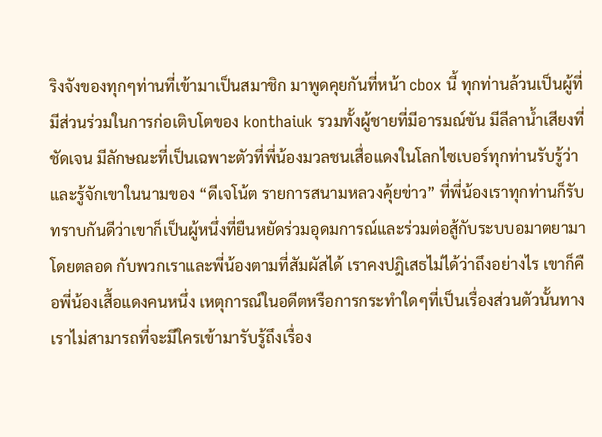ริงจังของทุกๆท่านที่เข้ามาเป็นสมาชิก มาพูดคุยกันที่หน้า cbox นี้ ทุกท่านล้วนเป็นผู้ที่มีส่วนร่วมในการก่อเติบโตของ konthaiuk รวมทั้งผู้ชายที่มีอารมณ์ขัน มีลีลาน้ำเสียงที่ชัดเจน มีลักษณะที่เป็นเฉพาะตัวที่พี่น้องมวลชนเสื่อแดงในโลกไซเบอร์ทุกท่านรับรู้ว่าและรู้จักเขาในนามของ “ดีเจโน้ต รายการสนามหลวงคุ้ยข่าว” ที่พี่น้องเราทุกท่านก็รับทราบกันดีว่าเขาก็เป็นผู้หนึ่งที่ยืนหยัดร่วมอุดมการณ์และร่วมต่อสู้กับระบบอมาตยามาโดยตลอด กับพวกเราและพี่น้องตามที่สัมผัสได้ เราคงปฎิเสธไม่ได้ว่าถึงอย่างไร เขาก็คือพี่น้องเสื้อแดงคนหนึ่ง เหตุการณ์ในอดีตหรือการกระทำใดๆที่เป็นเรื่องส่วนตัวนั้นทางเราไม่สามารถที่จะมีใครเข้ามารับรู้ถึงเรื่อง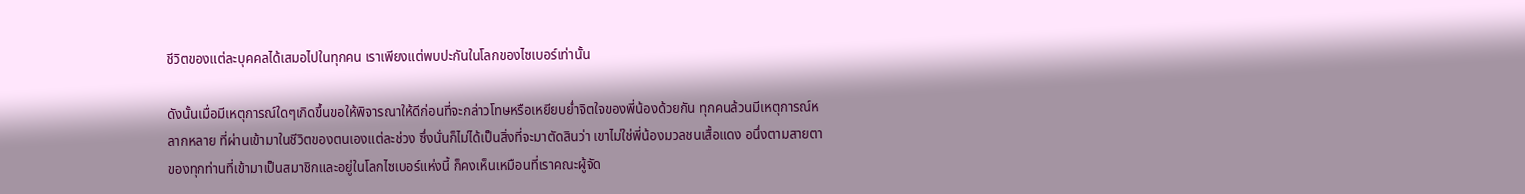ชีวิตของแต่ละบุคคลได้เสมอไปในทุกคน เราเพียงแต่พบปะกันในโลกของไซเบอร์เท่านั้น

ดังนั้นเมื่อมีเหตุการณ์ใดๆเกิดขึ้นขอให้พิจารณาให้ดีก่อนที่จะกล่าวโทษหรือเหยียบย่ำจิตใจของพี่น้องด้วยกัน ทุกคนล้วนมีเหตุการณ์หลากหลาย ที่ผ่านเข้ามาในชีวิตของตนเองแต่ละช่วง ซึ่งนั่นก็ไม่ได้เป็นสิ่งที่จะมาตัดสินว่า เขาไม่ใช่พี่น้องมวลชนเสื้อแดง อนึ่งตามสายตาของทุกท่านที่เข้ามาเป็นสมาชิกและอยู่ในโลกไซเบอร์แห่งนี้ ก็คงเห็นเหมือนที่เราคณะผู้จัด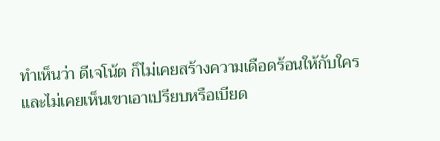ทำเห็นว่า ดีเจโน้ต ก็ไม่เคยสร้างความเดือดร้อนให้กับใคร และไม่เคยเห็นเขาเอาเปรียบหรือเบียด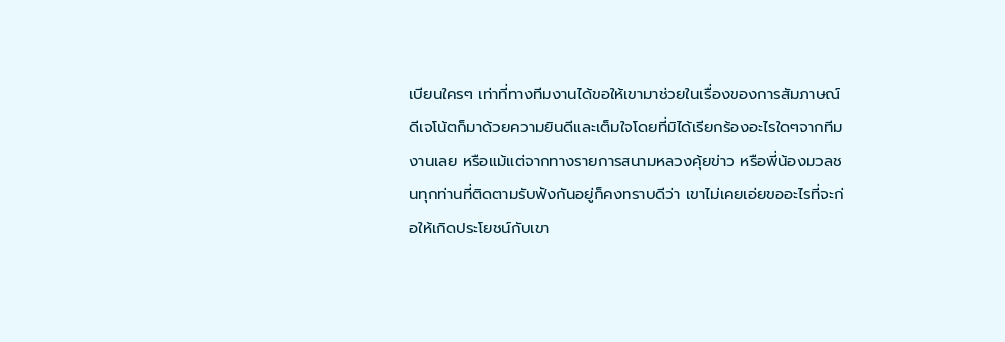เบียนใครๆ เท่าที่ทางทีมงานได้ขอให้เขามาช่วยในเรื่องของการสัมภาษณ์ ดีเจโน้ตก็มาด้วยความยินดีและเต็มใจโดยที่มิได้เรียกร้องอะไรใดๆจากทีมงานเลย หรือแม้แต่จากทางรายการสนามหลวงคุ้ยข่าว หรือพี่น้องมวลชนทุกท่านที่ติดตามรับฟังกันอยู่ก็คงทราบดีว่า เขาไม่เคยเอ่ยขออะไรที่จะก่อให้เกิดประโยชน์กับเขา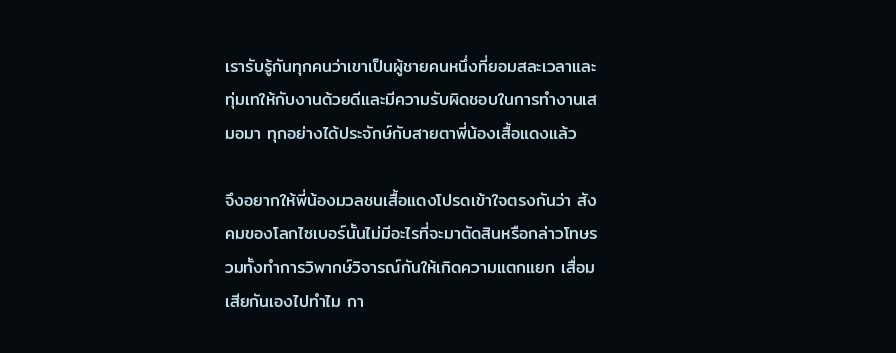เรารับรู้กันทุกคนว่าเขาเป็นผู้ชายคนหนึ่งที่ยอมสละเวลาและทุ่มเทให้กับงานด้วยดีและมีความรับผิดชอบในการทำงานเสมอมา ทุกอย่างได้ประจักษ์กับสายตาพี่น้องเสื้อแดงแล้ว

จึงอยากให้พี่น้องมวลชนเสื้อแดงโปรดเข้าใจตรงกันว่า สังคมของโลกไซเบอร์นั้นไม่มีอะไรที่จะมาตัดสินหรือกล่าวโทษรวมทั้งทำการวิพากษ์วิจารณ์กันให้เกิดความแตกแยก เสื่อมเสียกันเองไปทำไม กา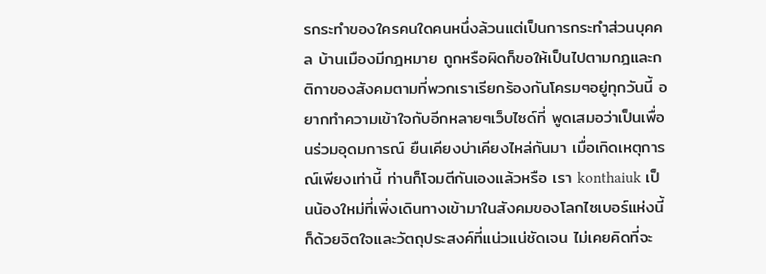รกระทำของใครคนใดคนหนึ่งล้วนแต่เป็นการกระทำส่วนบุคคล บ้านเมืองมีกฎหมาย ถูกหรือผิดก็ขอให้เป็นไปตามกฎและกติกาของสังคมตามที่พวกเราเรียกร้องกันโครมๆอยู่ทุกวันนี้ อยากทำความเข้าใจกับอีกหลายๆเว็บไซด์ที่ พูดเสมอว่าเป็นเพื่อนร่วมอุดมการณ์ ยืนเคียงบ่าเคียงไหล่กันมา เมื่อเกิดเหตุการณ์เพียงเท่านี้ ท่านก็โจมตีกันเองแล้วหรือ เรา konthaiuk เป็นน้องใหม่ที่เพิ่งเดินทางเข้ามาในสังคมของโลกไซเบอร์แห่งนี้ ก็ด้วยจิตใจและวัตถุประสงค์ที่แน่วแน่ชัดเจน ไม่เคยคิดที่จะ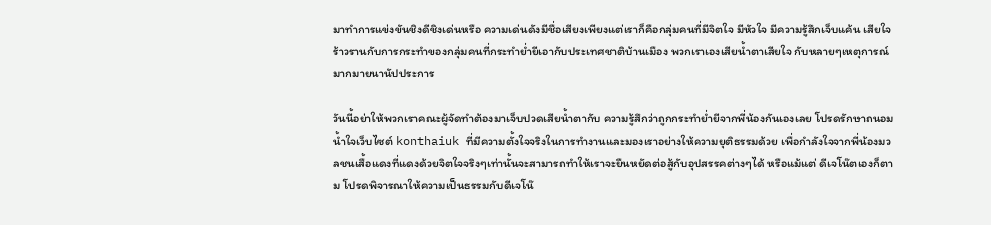มาทำการแข่งขันชิงดีชิงเด่นหรือ ความเด่นดังมีชื่อเสียงเพียงแต่เราก็คือกลุ่มคนที่มีจิตใจ มีหัวใจ มีความรู้สึกเจ็บแค้น เสียใจ ร้าวรานกับการกระทำของกลุ่มคนที่กระทำย่ำยีเอากับประเทศชาติบ้านเมือง พวกเราเองเสียน้ำตาเสียใจ กับหลายๆเหตุการณ์มากมายนานัปประการ

วันนี้อย่าให้พวกเราคณะผู้จัดทำต้องมาเจ็บปวดเสียน้ำตากับ ความรู้สึกว่าถูกกระทำย่ำยีจากพี่น้องกันเองเลย โปรดรักษาถนอมน้ำใจเว็บไซต์ konthaiuk ที่มีความตั้งใจจริงในการทำงานและมองเราอย่างให้ความยุติธรรมด้วย เพื่อกำลังใจจากพี่น้องมวลชนเสื้อแดงที่แดงด้วยจิตใจจริงๆเท่านั้นจะสามารถทำให้เราจะยืนหยัดต่อสู้กับอุปสรรคต่างๆได้ หรือแม้แต่ ดีเจโน๊ตเองก็ตาม โปรดพิจารณาให้ความเป็นธรรมกับดีเจโน๊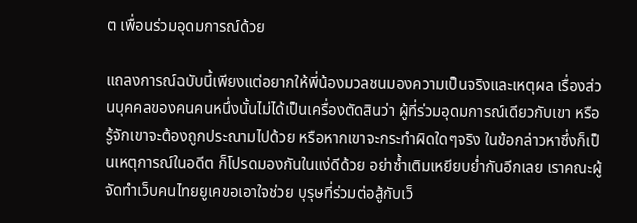ต เพื่อนร่วมอุดมการณ์ด้วย

แถลงการณ์ฉบับนี้เพียงแต่อยากให้พี่น้องมวลชนมองความเป็นจริงและเหตุผล เรื่องส่วนบุคคลของคนคนหนึ่งนั้นไม่ได้เป็นเครื่องตัดสินว่า ผู้ที่ร่วมอุดมการณ์เดียวกับเขา หรือรู้จักเขาจะต้องถูกประณามไปด้วย หรือหากเขาจะกระทำผิดใดๆจริง ในข้อกล่าวหาซึ่งก็เป็นเหตุการณ์ในอดีต ก็โปรดมองกันในแง่ดีด้วย อย่าซ้ำเติมเหยียบย่ำกันอีกเลย เราคณะผู้จัดทำเว็บคนไทยยูเคขอเอาใจช่วย บุรุษที่ร่วมต่อสู้กับเว็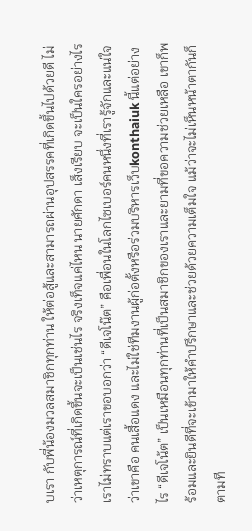บเรา กับพี่น้องมวลสมาชิกทุกท่าน ให้ต่อสู้และสามารถผ่านอุปสรรคที่เกิดขึ้นไปด้วยดี ไม่ว่าเหตุการณ์ที่เกิดขึ้นจะเป็นเช่นไร จริงเท็จแค่ไหน นายศักดา เส็งเรียบ จะเป็นใครอย่างไร เราไม่ทราบแต่เราขอบอกว่า “ดีเจโน๊ต” คือเพื่อนในโลกไซเบอร์คนหนึ่งที่เรารู้จักและแน่ใจว่าเขาคือ คนเสื้อแดง และไม่ใช่ทีมงานผู้ก่อตั้งหรือร่วมบริหารเว็บkonthaiuk นี้แต่อย่างไร “ดีเจโน้ต” เป็นเหมือนทุกท่านที่เป็นสมาชิกของเราและยามที่ขอความช่วยเหลือ เขาก็พร้อมและยินดีที่จะเข้ามาให้คำปรึกษาและช่วยด้วยความเต็มใจ แม้ว่าจะไม่เห็นหน้าตากันก็ตามที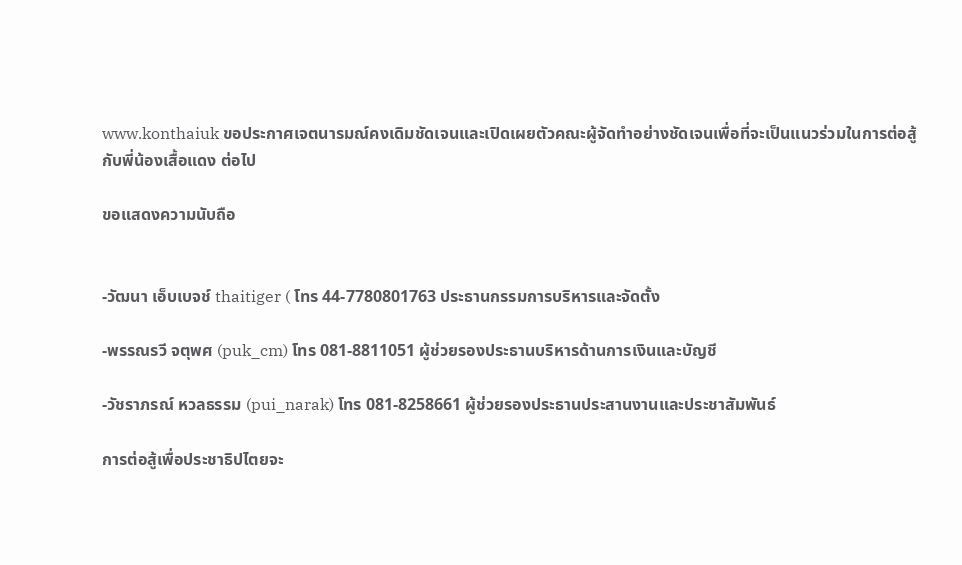www.konthaiuk ขอประกาศเจตนารมณ์คงเดิมชัดเจนและเปิดเผยตัวคณะผู้จัดทำอย่างชัดเจนเพื่อที่จะเป็นแนวร่วมในการต่อสู้กับพี่น้องเสื้อแดง ต่อไป

ขอแสดงความนับถือ


-วัฒนา เอ็บเบจช์ thaitiger ( โทร 44-7780801763 ประธานกรรมการบริหารและจัดตั้ง

-พรรณรวี จตุพศ (puk_cm) โทร 081-8811051 ผู้ช่วยรองประธานบริหารด้านการเงินและบัญชี

-วัชราภรณ์ หวลธรรม (pui_narak) โทร 081-8258661 ผู้ช่วยรองประธานประสานงานและประชาสัมพันธ์

การต่อสู้เพื่อประชาธิปไตยจะ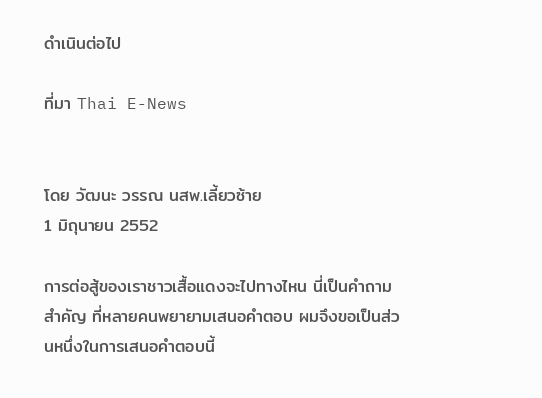ดำเนินต่อไป

ที่มา Thai E-News


โดย วัฒนะ วรรณ นสพ.เลี้ยวซ้าย
1 มิถุนายน 2552

การต่อสู้ของเราชาวเสื้อแดงจะไปทางไหน นี่เป็นคำถามสำคัญ ที่หลายคนพยายามเสนอคำตอบ ผมจึงขอเป็นส่วนหนึ่งในการเสนอคำตอบนี้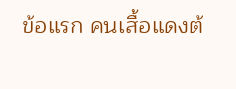ข้อแรก คนเสื้อแดงต้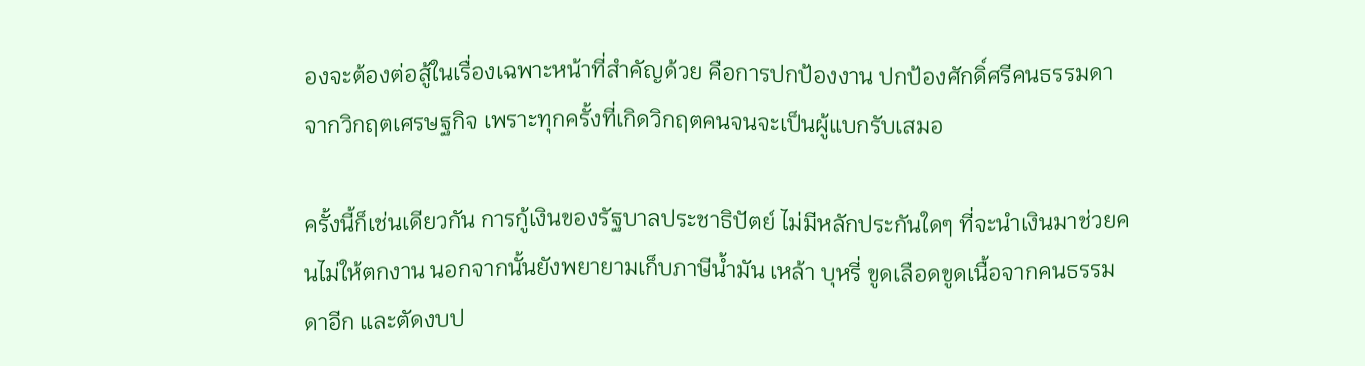องจะต้องต่อสู้ในเรื่องเฉพาะหน้าที่สำคัญด้วย คือการปกป้องงาน ปกป้องศักดิ์ศรีคนธรรมดาจากวิกฤตเศรษฐกิจ เพราะทุกครั้งที่เกิดวิกฤตคนจนจะเป็นผู้แบกรับเสมอ

ครั้งนี้ก็เช่นเดียวกัน การกู้เงินของรัฐบาลประชาธิปัตย์ ไม่มีหลักประกันใดๆ ที่จะนำเงินมาช่วยคนไม่ให้ตกงาน นอกจากนั้นยังพยายามเก็บภาษีน้ำมัน เหล้า บุหรี่ ขูดเลือดขูดเนื้อจากคนธรรมดาอีก และตัดงบป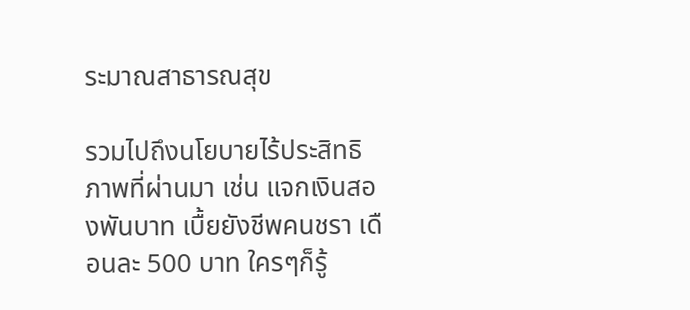ระมาณสาธารณสุข

รวมไปถึงนโยบายไร้ประสิทธิภาพที่ผ่านมา เช่น แจกเงินสองพันบาท เบื้ยยังชีพคนชรา เดือนละ 500 บาท ใครๆก็รู้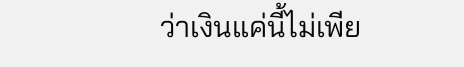ว่าเงินแค่นี้ไม่เพีย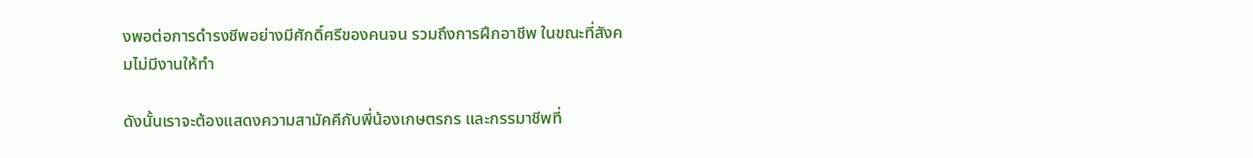งพอต่อการดำรงชีพอย่างมีศักดิ์ศรีของคนจน รวมถึงการฝึกอาชีพ ในขณะที่สังคมไม่มีงานให้ทำ

ดังนั้นเราจะต้องแสดงความสามัคคีกับพี่น้องเกษตรกร และกรรมาชีพที่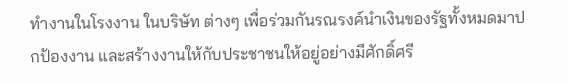ทำงานในโรงงาน ในบริษัท ต่างๆ เพื่อร่วมกันรณรงค์นำเงินของรัฐทั้งหมดมาปกป้องงาน และสร้างงานให้กับประชาชนให้อยู่อย่างมีศักดิ์ศรี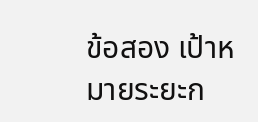ข้อสอง เป้าหมายระยะก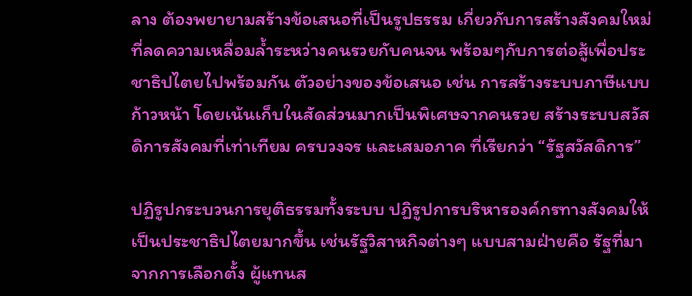ลาง ต้องพยายามสร้างข้อเสนอที่เป็นรูปธรรม เกี่ยวกับการสร้างสังคมใหม่ ที่ลดความเหลื่อมล้ำระหว่างคนรวยกับคนจน พร้อมๆกับการต่อสู้เพื่อประชาธิปไตยไปพร้อมกัน ตัวอย่างของข้อเสนอ เช่น การสร้างระบบภาษีแบบก้าวหน้า โดยเน้นเก็บในสัดส่วนมากเป็นพิเศษจากคนรวย สร้างระบบสวัสดิการสังคมที่เท่าเทียม ครบวงจร และเสมอภาค ที่เรียกว่า “รัฐสวัสดิการ”

ปฏิรูปกระบวนการยุติธรรมทั้งระบบ ปฏิรูปการบริหารองค์กรทางสังคมให้เป็นประชาธิปไตยมากขึ้น เช่นรัฐวิสาหกิจต่างๆ แบบสามฝ่ายคือ รัฐที่มาจากการเลือกตั้ง ผู้แทนส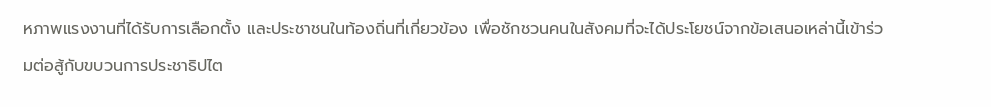หภาพแรงงานที่ได้รับการเลือกตั้ง และประชาชนในท้องถิ่นที่เกี่ยวข้อง เพื่อชักชวนคนในสังคมที่จะได้ประโยชน์จากข้อเสนอเหล่านี้เข้าร่วมต่อสู้กับขบวนการประชาธิปไต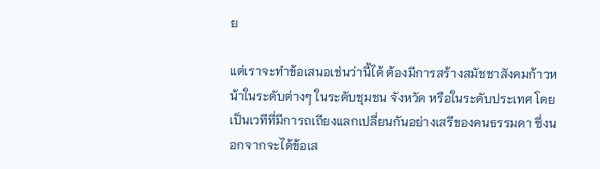ย

แต่เราจะทำข้อเสนอเช่นว่านี้ได้ ต้องมีการสร้างสมัชชาสังคมก้าวหน้าในระดับต่างๆ ในระดับชุมชน จังหวัด หรือในระดับประเทศ โดยเป็นเวทีที่มีการถเถียงแลกเปลี่ยนกันอย่างเสรีของคนธรรมดา ซึ่งนอกจากจะได้ข้อเส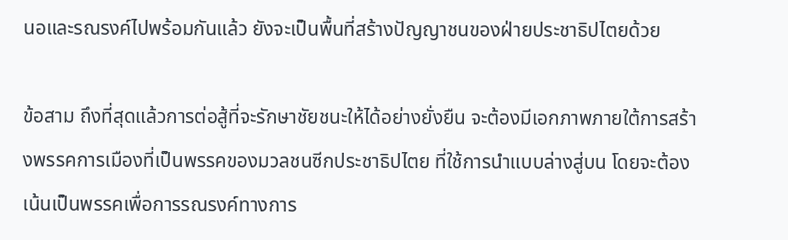นอและรณรงค์ไปพร้อมกันแล้ว ยังจะเป็นพื้นที่สร้างปัญญาชนของฝ่ายประชาธิปไตยด้วย

ข้อสาม ถึงที่สุดแล้วการต่อสู้ที่จะรักษาชัยชนะให้ได้อย่างยั่งยืน จะต้องมีเอกภาพภายใต้การสร้างพรรคการเมืองที่เป็นพรรคของมวลชนซีกประชาธิปไตย ที่ใช้การนำแบบล่างสู่บน โดยจะต้องเน้นเป็นพรรคเพื่อการรณรงค์ทางการ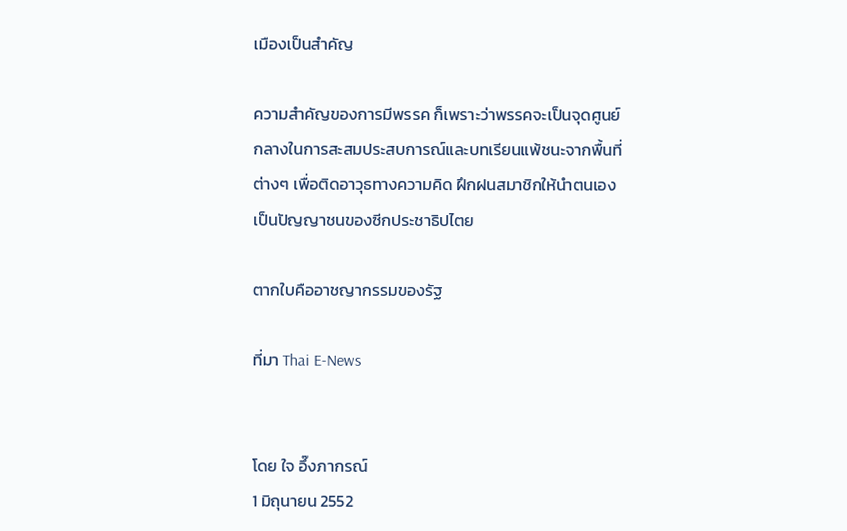เมืองเป็นสำคัญ

ความสำคัญของการมีพรรค ก็เพราะว่าพรรคจะเป็นจุดศูนย์กลางในการสะสมประสบการณ์และบทเรียนแพ้ชนะจากพื้นที่ต่างๆ เพื่อติดอาวุธทางความคิด ฝึกฝนสมาชิกให้นำตนเอง เป็นปัญญาชนของซีกประชาธิปไตย

ตากใบคืออาชญากรรมของรัฐ

ที่มา Thai E-News


โดย ใจ อึ๊งภากรณ์
1 มิถุนายน 2552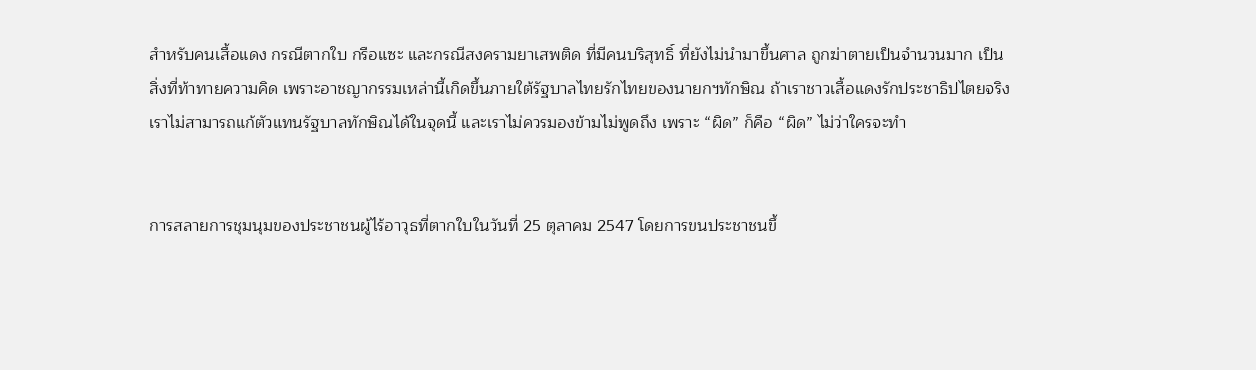สำหรับคนเสื้อแดง กรณีตากใบ กรือแซะ และกรณีสงครามยาเสพติด ที่มีคนบริสุทธิ์ ที่ยังไม่นำมาขึ้นศาล ถูกฆ่าตายเป็นจำนวนมาก เป็นสิ่งที่ท้าทายความคิด เพราะอาชญากรรมเหล่านี้เกิดขึ้นภายใต้รัฐบาลไทยรักไทยของนายกฯทักษิณ ถ้าเราชาวเสื้อแดงรักประชาธิปไตยจริง เราไม่สามารถแก้ตัวแทนรัฐบาลทักษิณได้ในจุดนี้ และเราไม่ควรมองข้ามไม่พูดถึง เพราะ “ผิด” ก็คือ “ผิด” ไม่ว่าใครจะทำ


การสลายการชุมนุมของประชาชนผู้ไร้อาวุธที่ตากใบในวันที่ 25 ตุลาคม 2547 โดยการขนประชาชนขึ้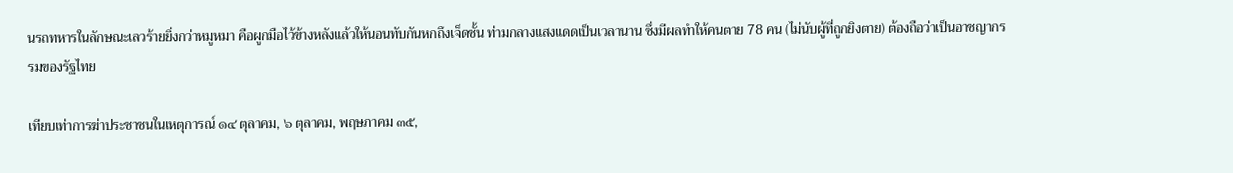นรถทหารในลักษณะเลวร้ายยิ่งกว่าหมูหมา คือผูกมือไว้ข้างหลังแล้วให้นอนทับกันหกถึงเจ็ดชั้น ท่ามกลางแสงแดดเป็นเวลานาน ซึ่งมีผลทำให้คนตาย 78 คน (ไม่นับผู้ที่ถูกยิงตาย) ต้องถือว่าเป็นอาชญากรรมของรัฐไทย

เทียบเท่าการฆ่าประชาชนในเหตุการณ์ ๑๔ ตุลาคม, ๖ ตุลาคม, พฤษภาคม ๓๕,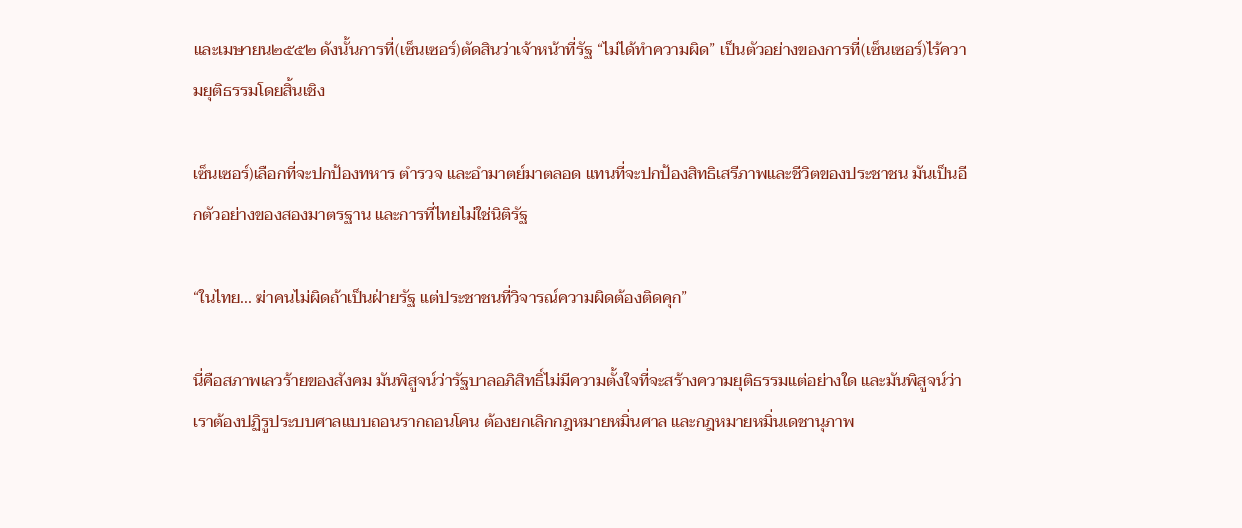และเมษายน๒๕๕๒ ดังนั้นการที่(เซ็นเซอร์)ตัดสินว่าเจ้าหน้าที่รัฐ “ไม่ได้ทำความผิด” เป็นตัวอย่างของการที่(เซ็นเซอร์)ไร้ความยุติธรรมโดยสิ้นเชิง

เซ็นเซอร์)เลือกที่จะปกป้องทหาร ตำรวจ และอำมาตย์มาตลอด แทนที่จะปกป้องสิทธิเสรีภาพและชีวิตของประชาชน มันเป็นอีกตัวอย่างของสองมาตรฐาน และการที่ไทยไม่ใช่นิติรัฐ

“ในไทย... ฆ่าคนไม่ผิดถ้าเป็นฝ่ายรัฐ แต่ประชาชนที่วิจารณ์ความผิดต้องติดคุก”

นี่คือสภาพเลวร้ายของสังคม มันพิสูจน์ว่ารัฐบาลอภิสิทธิ์ไม่มีความตั้งใจที่จะสร้างความยุติธรรมแต่อย่างใด และมันพิสูจน์ว่าเราต้องปฏิรูประบบศาลแบบถอนรากถอนโคน ต้องยกเลิกกฎหมายหมิ่นศาล และกฎหมายหมิ่นเดชานุภาพ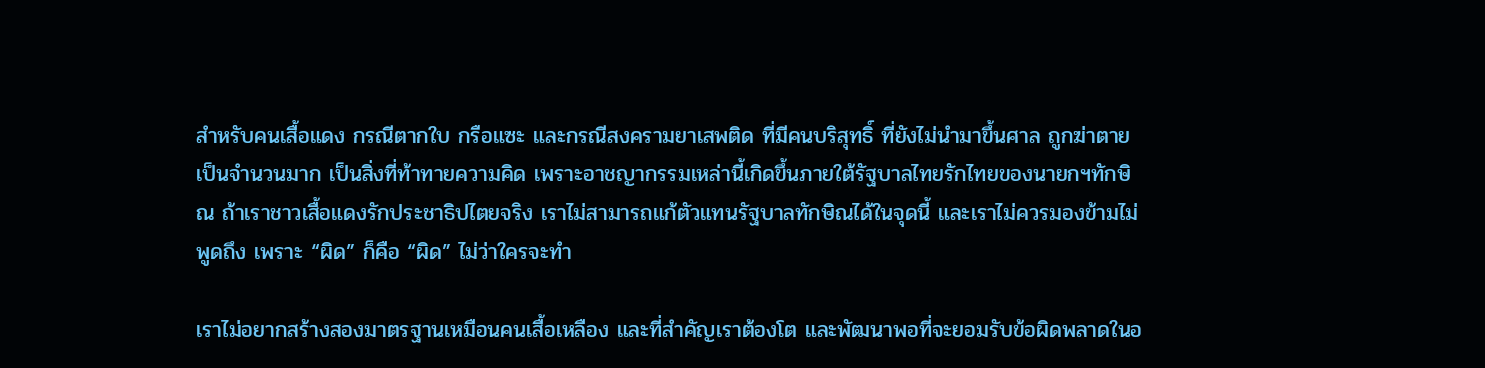สำหรับคนเสื้อแดง กรณีตากใบ กรือแซะ และกรณีสงครามยาเสพติด ที่มีคนบริสุทธิ์ ที่ยังไม่นำมาขึ้นศาล ถูกฆ่าตายเป็นจำนวนมาก เป็นสิ่งที่ท้าทายความคิด เพราะอาชญากรรมเหล่านี้เกิดขึ้นภายใต้รัฐบาลไทยรักไทยของนายกฯทักษิณ ถ้าเราชาวเสื้อแดงรักประชาธิปไตยจริง เราไม่สามารถแก้ตัวแทนรัฐบาลทักษิณได้ในจุดนี้ และเราไม่ควรมองข้ามไม่พูดถึง เพราะ “ผิด” ก็คือ “ผิด” ไม่ว่าใครจะทำ

เราไม่อยากสร้างสองมาตรฐานเหมือนคนเสื้อเหลือง และที่สำคัญเราต้องโต และพัฒนาพอที่จะยอมรับข้อผิดพลาดในอ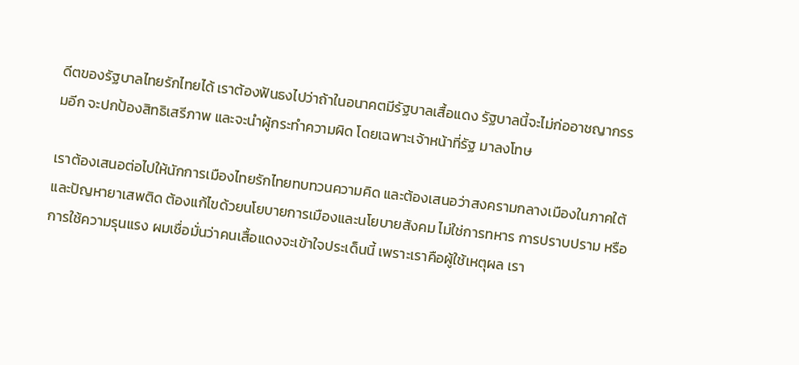ดีตของรัฐบาลไทยรักไทยได้ เราต้องฟันธงไปว่าถ้าในอนาคตมีรัฐบาลเสื้อแดง รัฐบาลนี้จะไม่ก่ออาชญากรรมอีก จะปกป้องสิทธิเสรีภาพ และจะนำผู้กระทำความผิด โดยเฉพาะเจ้าหน้าที่รัฐ มาลงโทษ

เราต้องเสนอต่อไปให้นักการเมืองไทยรักไทยทบทวนความคิด และต้องเสนอว่าสงครามกลางเมืองในภาคใต้ และปัญหายาเสพติด ต้องแก้ไขด้วยนโยบายการเมืองและนโยบายสังคม ไม่ใช่การทหาร การปราบปราม หรือการใช้ความรุนแรง ผมเชื่อมั่นว่าคนเสื้อแดงจะเข้าใจประเด็นนี้ เพราะเราคือผู้ใช้เหตุผล เรา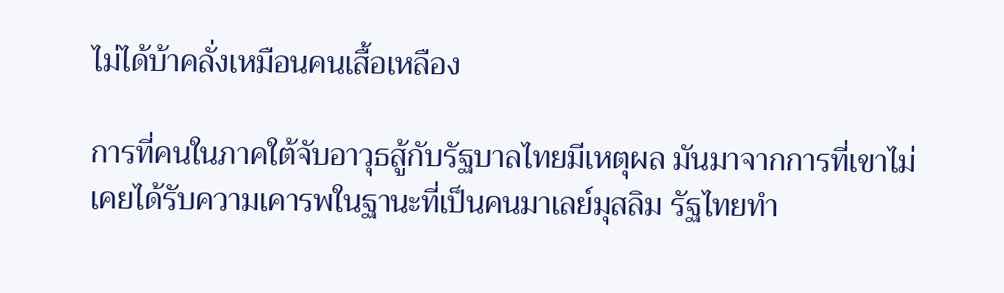ไม่ได้บ้าคลั่งเหมือนคนเสื้อเหลือง

การที่คนในภาคใต้จับอาวุธสู้กับรัฐบาลไทยมีเหตุผล มันมาจากการที่เขาไม่เคยได้รับความเคารพในฐานะที่เป็นคนมาเลย์มุสลิม รัฐไทยทำ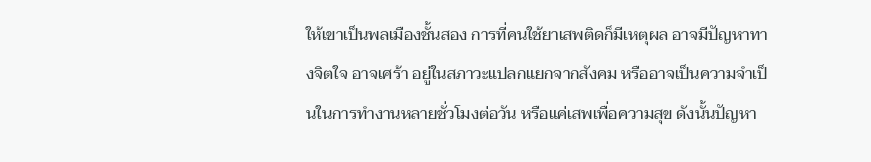ให้เขาเป็นพลเมืองชั้นสอง การที่คนใช้ยาเสพติดก็มีเหตุผล อาจมีปัญหาทางจิตใจ อาจเศร้า อยู่ในสภาวะแปลกแยกจากสังคม หรืออาจเป็นความจำเป็นในการทำงานหลายชั่วโมงต่อวัน หรือแค่เสพเพื่อความสุข ดังนั้นปัญหา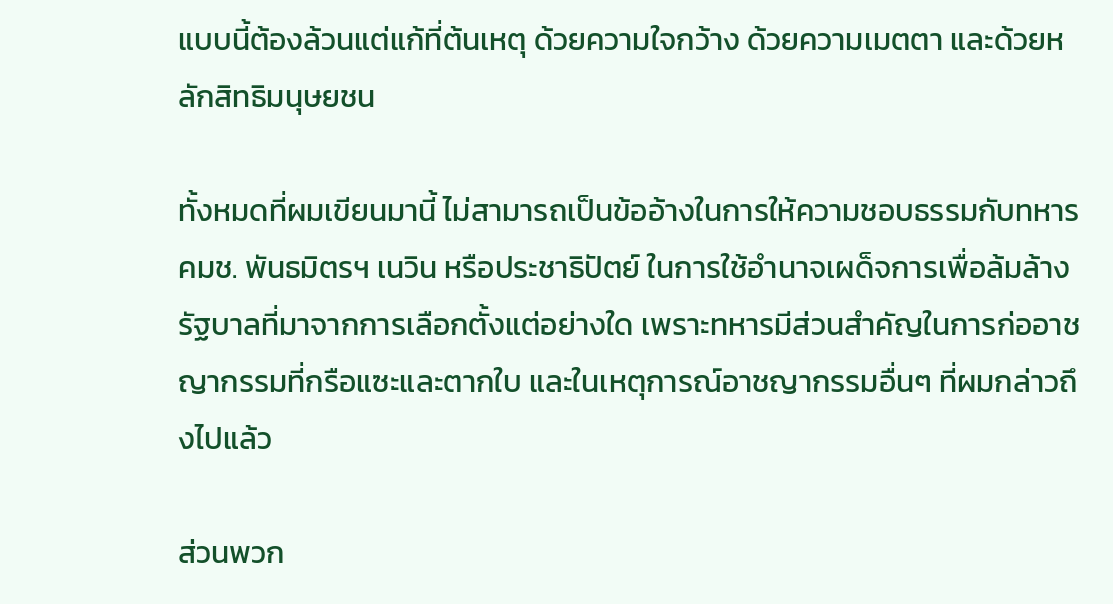แบบนี้ต้องล้วนแต่แก้ที่ต้นเหตุ ด้วยความใจกว้าง ด้วยความเมตตา และด้วยหลักสิทธิมนุษยชน

ทั้งหมดที่ผมเขียนมานี้ ไม่สามารถเป็นข้ออ้างในการให้ความชอบธรรมกับทหาร คมช. พันธมิตรฯ เนวิน หรือประชาธิปัตย์ ในการใช้อำนาจเผด็จการเพื่อล้มล้างรัฐบาลที่มาจากการเลือกตั้งแต่อย่างใด เพราะทหารมีส่วนสำคัญในการก่ออาชญากรรมที่กรือแซะและตากใบ และในเหตุการณ์อาชญากรรมอื่นๆ ที่ผมกล่าวถึงไปแล้ว

ส่วนพวก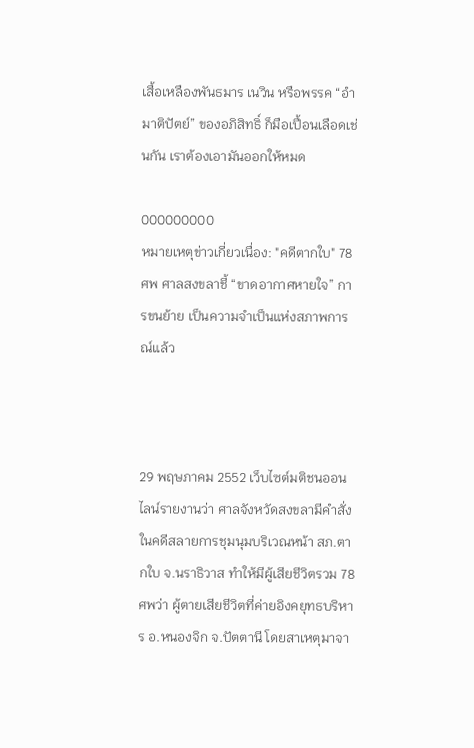เสื้อเหลืองพันธมาร เนวิน หรือพรรค “อำมาติปัตย์” ของอภิสิทธิ์ ก็มือเปื้อนเลือดเช่นกัน เราต้องเอามันออกให้หมด

000000000
หมายเหตุข่าวเกี่ยวเนื่อง: "คดีตากใบ" 78ศพ ศาลสงขลาชี้ “ขาดอากาศหายใจ” การขนย้าย เป็นความจำเป็นแห่งสภาพการณ์แล้ว



29 พฤษภาคม 2552 เว็บไซต์มติชนออนไลน์รายงานว่า ศาลจังหวัดสงขลามีคำสั่งในคดีสลายการชุมนุมบริเวณหน้า สภ.ตากใบ จ.นราธิวาส ทำให้มีผู้เสียชีวิตรวม 78 ศพว่า ผู้ตายเสียชีวิตที่ค่ายอิงคยุทธบริหาร อ.หนองจิก จ.ปัตตานี โดยสาเหตุมาจา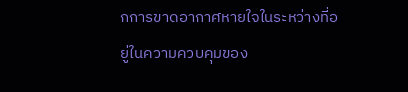กการขาดอากาศหายใจในระหว่างที่อยู่ในความควบคุมของ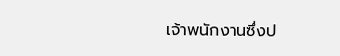เจ้าพนักงานซึ่งป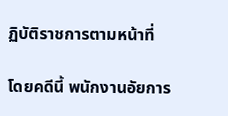ฏิบัติราชการตามหน้าที่

โดยคดีนี้ พนักงานอัยการ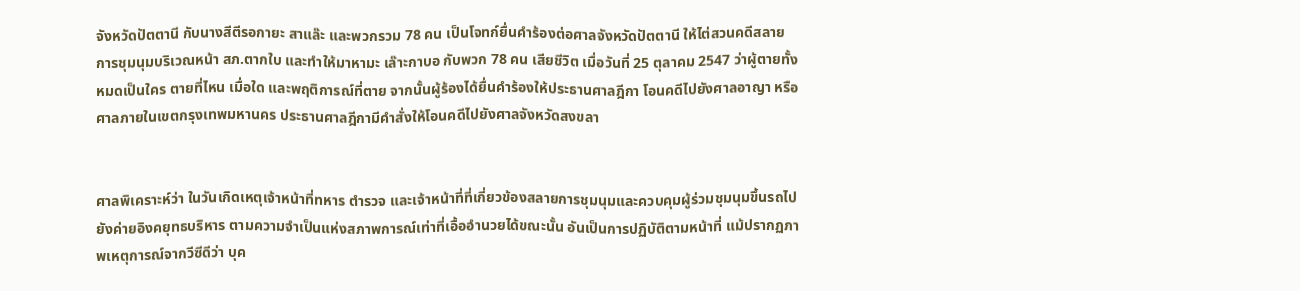จังหวัดปัตตานี กับนางสีตีรอกายะ สาแล๊ะ และพวกรวม 78 คน เป็นโจทก์ยื่นคำร้องต่อศาลจังหวัดปัตตานี ให้ไต่สวนคดีสลายการชุมนุมบริเวณหน้า สภ.ตากใบ และทำให้มาหามะ เล๊าะกาบอ กับพวก 78 คน เสียชีวิต เมื่อวันที่ 25 ตุลาคม 2547 ว่าผู้ตายทั้งหมดเป็นใคร ตายที่ไหน เมื่อใด และพฤติการณ์ที่ตาย จากนั้นผู้ร้องได้ยื่นคำร้องให้ประธานศาลฎีกา โอนคดีไปยังศาลอาญา หรือศาลภายในเขตกรุงเทพมหานคร ประธานศาลฎีกามีคำสั่งให้โอนคดีไปยังศาลจังหวัดสงขลา


ศาลพิเคราะห์ว่า ในวันเกิดเหตุเจ้าหน้าที่ทหาร ตำรวจ และเจ้าหน้าที่ที่เกี่ยวข้องสลายการชุมนุมและควบคุมผู้ร่วมชุมนุมขึ้นรถไปยังค่ายอิงคยุทธบริหาร ตามความจำเป็นแห่งสภาพการณ์เท่าที่เอื้ออำนวยได้ขณะนั้น อันเป็นการปฏิบัติตามหน้าที่ แม้ปรากฏภาพเหตุการณ์จากวีซีดีว่า บุค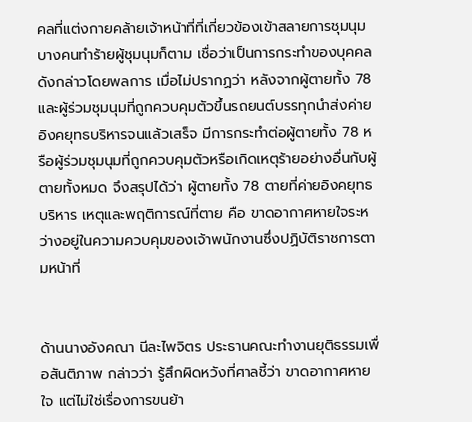คลที่แต่งกายคล้ายเจ้าหน้าที่ที่เกี่ยวข้องเข้าสลายการชุมนุม บางคนทำร้ายผู้ชุมนุมก็ตาม เชื่อว่าเป็นการกระทำของบุคคลดังกล่าวโดยพลการ เมื่อไม่ปรากฏว่า หลังจากผู้ตายทั้ง 78 และผู้ร่วมชุมนุมที่ถูกควบคุมตัวขึ้นรถยนต์บรรทุกนำส่งค่ายอิงคยุทธบริหารจนแล้วเสร็จ มีการกระทำต่อผู้ตายทั้ง 78 หรือผู้ร่วมชุมนุมที่ถูกควบคุมตัวหรือเกิดเหตุร้ายอย่างอื่นกับผู้ตายทั้งหมด จึงสรุปได้ว่า ผู้ตายทั้ง 78 ตายที่ค่ายอิงคยุทธบริหาร เหตุและพฤติการณ์ที่ตาย คือ ขาดอากาศหายใจระหว่างอยู่ในความควบคุมของเจ้าพนักงานซึ่งปฏิบัติราชการตามหน้าที่


ด้านนางอังคณา นีละไพจิตร ประธานคณะทำงานยุติธรรมเพื่อสันติภาพ กล่าวว่า รู้สึกผิดหวังที่ศาลชี้ว่า ขาดอากาศหายใจ แต่ไม่ใช่เรื่องการขนย้า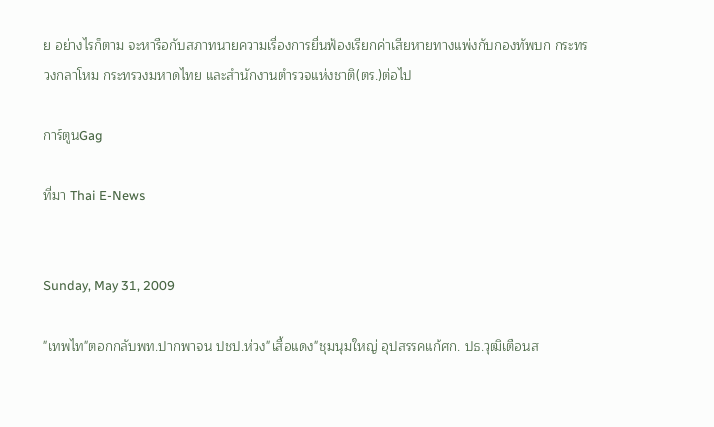ย อย่างไรก็ตาม จะหารือกับสภาทนายความเรื่องการยื่นฟ้องเรียกค่าเสียหายทางแพ่งกับกองทัพบก กระทรวงกลาโหม กระทรวงมหาดไทย และสำนักงานตำรวจแห่งชาติ(ตร.)ต่อไป

การ์ตูนGag

ที่มา Thai E-News


Sunday, May 31, 2009

"เทพไท"ตอกกลับพท.ปากพาจน ปชป.ห่วง"เสื้อแดง"ชุมนุมใหญ่ อุปสรรคแก้ศก. ปธ.วุฒิเตือนส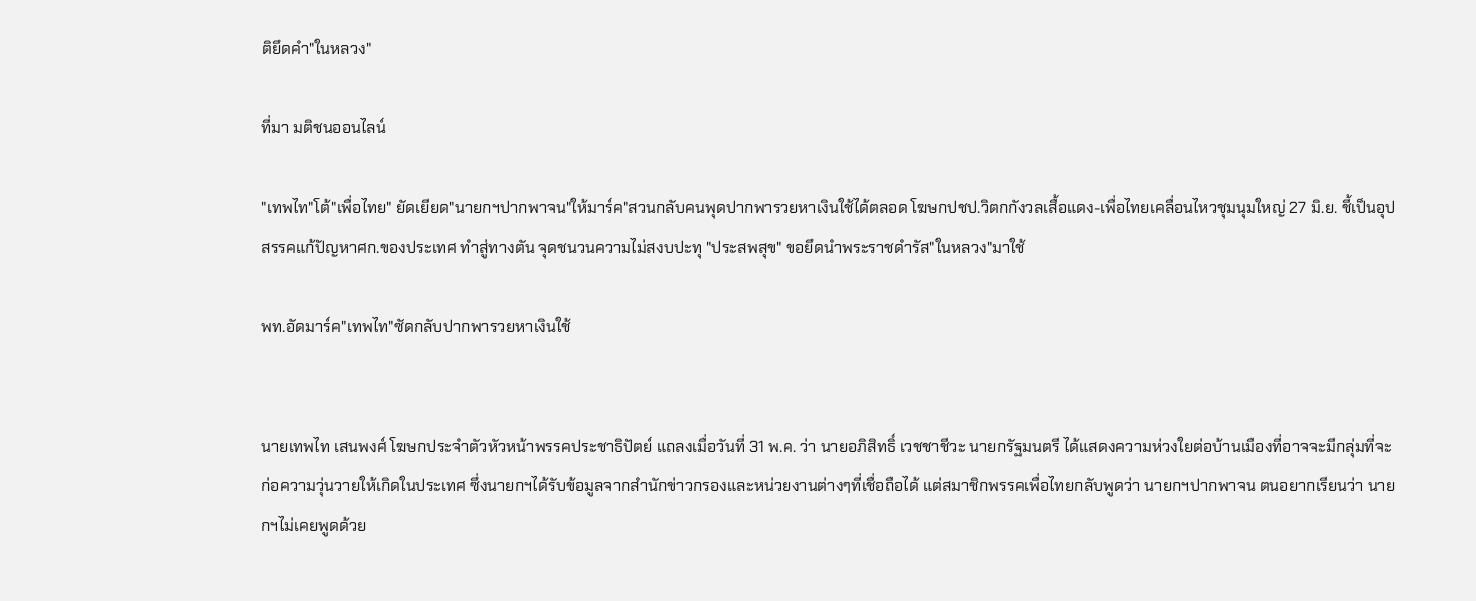ติยึดคำ"ในหลวง"

ที่มา มติชนออนไลน์

"เทพไท"โต้"เพื่อไทย" ยัดเยียด"นายกฯปากพาจน"ให้มาร์ค"สวนกลับคนพุดปากพารวยหาเงินใช้ได้ตลอด โฆษกปชป.วิตกกังวลเสื้อแดง-เพื่อไทยเคลื่อนไหวชุมนุมใหญ่ 27 มิ.ย. ชี้เป็นอุปสรรคแก้ปัญหาศก.ของประเทศ ทำสู่ทางตัน จุดชนวนความไม่สงบปะทุ "ประสพสุข" ขอยึดนำพระราชดำรัส"ในหลวง"มาใช้

พท.อัดมาร์ค"เทพไท"ซัดกลับปากพารวยหาเงินใช้


นายเทพไท เสนพงศ์ โฆษกประจำตัวหัวหน้าพรรคประชาธิปัตย์ แถลงเมื่อวันที่ 31 พ.ค. ว่า นายอภิสิทธิ์ เวชชาชีวะ นายกรัฐมนตรี ได้แสดงความห่วงใยต่อบ้านเมืองที่อาจจะมีกลุ่มที่จะก่อความวุ่นวายให้เกิดในประเทศ ซึ่งนายกฯได้รับข้อมูลจากสำนักข่าวกรองและหน่วยงานต่างๆที่เชื่อถือได้ แต่สมาชิกพรรคเพื่อไทยกลับพูดว่า นายกฯปากพาจน ตนอยากเรียนว่า นายกฯไม่เคยพูดด้วย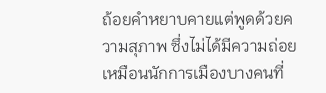ถ้อยคำหยาบคายแต่พูดด้วยความสุภาพ ซึ่งไม่ได้มีความถ่อยเหมือนนักการเมืองบางคนที่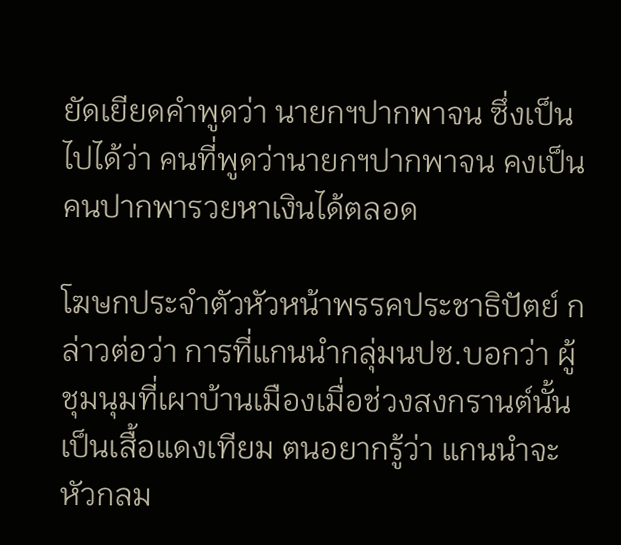ยัดเยียดคำพูดว่า นายกฯปากพาจน ซึ่งเป็นไปได้ว่า คนที่พูดว่านายกฯปากพาจน คงเป็นคนปากพารวยหาเงินได้ตลอด

โฆษกประจำตัวหัวหน้าพรรคประชาธิปัตย์ กล่าวต่อว่า การที่แกนนำกลุ่มนปช.บอกว่า ผู้ชุมนุมที่เผาบ้านเมืองเมื่อช่วงสงกรานต์นั้นเป็นเสื้อแดงเทียม ตนอยากรู้ว่า แกนนำจะหัวกลม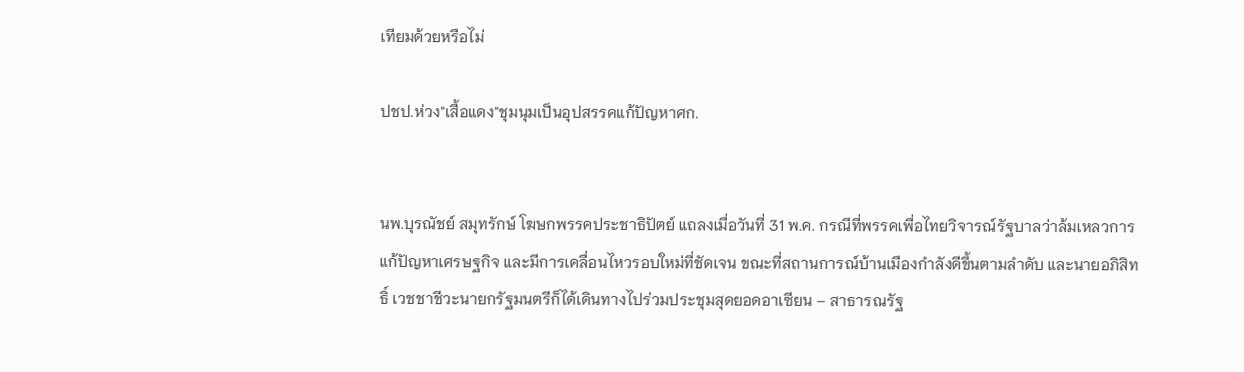เทียมด้วยหรือไม่

ปชป.ห่วง"เสื้อแดง"ชุมนุมเป็นอุปสรรคแก้ปัญหาศก.


นพ.บุรณัชย์ สมุทรักษ์ โฆษกพรรคประชาธิปัตย์ แถลงเมื่อวันที่ 31 พ.ค. กรณีที่พรรคเพื่อไทยวิจารณ์รัฐบาลว่าล้มเหลวการแก้ปัญหาเศรษฐกิจ และมีการเคลื่อนไหวรอบใหม่ที่ชัดเจน ขณะที่สถานการณ์บ้านเมืองกำลังดีขึ้นตามลำดับ และนายอภิสิทธิ์ เวชชาชีวะนายกรัฐมนตรีก็ได้เดินทางไปร่วมประชุมสุดยอดอาเซียน – สาธารณรัฐ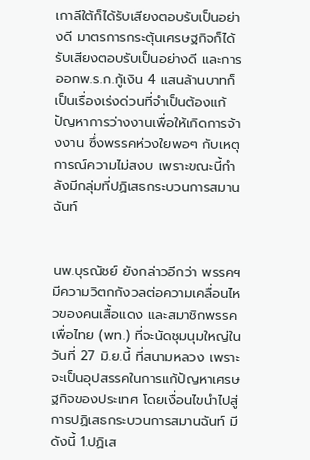เกาลีใต้ก็ได้รับเสียงตอบรับเป็นอย่างดี มาตรการกระตุ้นเศรษฐกิจก็ได้รับเสียงตอบรับเป็นอย่างดี และการออกพ.ร.ก.กู้เงิน 4 แสนล้านบาทก็เป็นเรื่องเร่งด่วนที่จำเป็นต้องแก้ปัญหาการว่างงานเพื่อให้เกิดการจ้างงาน ซึ่งพรรคห่วงใยพอๆ กับเหตุการณ์ความไม่สงบ เพราะขณะนี้กำลังมีกลุ่มที่ปฏิเสธกระบวนการสมานฉันท์


นพ.บุรณัชย์ ยังกล่าวอีกว่า พรรคฯมีความวิตกกังวลต่อความเคลื่อนไหวของคนเสื้อแดง และสมาชิกพรรคเพื่อไทย (พท.) ที่จะนัดชุมนุมใหญ่ในวันที่ 27 มิ.ย.นี้ ที่สนามหลวง เพราะจะเป็นอุปสรรคในการแก้ปัญหาเศรษฐกิจของประเทศ โดยเงื่อนไขนำไปสู่การปฏิเสธกระบวนการสมานฉันท์ มีดังนี้ 1.ปฏิเส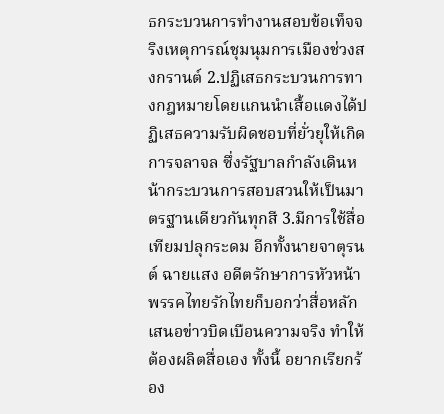ธกระบวนการทำงานสอบข้อเท็จจริงเหตุการณ์ชุมนุมการเมืองช่วงสงกรานต์ 2.ปฏิเสธกระบวนการทางกฎหมายโดยแกนนำเสื้อแดงได้ปฏิเสธความรับผิดชอบที่ยั่วยุให้เกิดการจลาจล ซึ่งรัฐบาลกำลังเดินหน้ากระบวนการสอบสวนให้เป็นมาตรฐานเดียวกันทุกสี 3.มีการใช้สื่อเทียมปลุกระดม อีกทั้งนายจาตุรนต์ ฉายแสง อดีตรักษาการหัวหน้าพรรคไทยรักไทยก็บอกว่าสื่อหลักเสนอข่าวบิดเบือนความจริง ทำให้ต้องผลิตสื่อเอง ทั้งนี้ อยากเรียกร้อง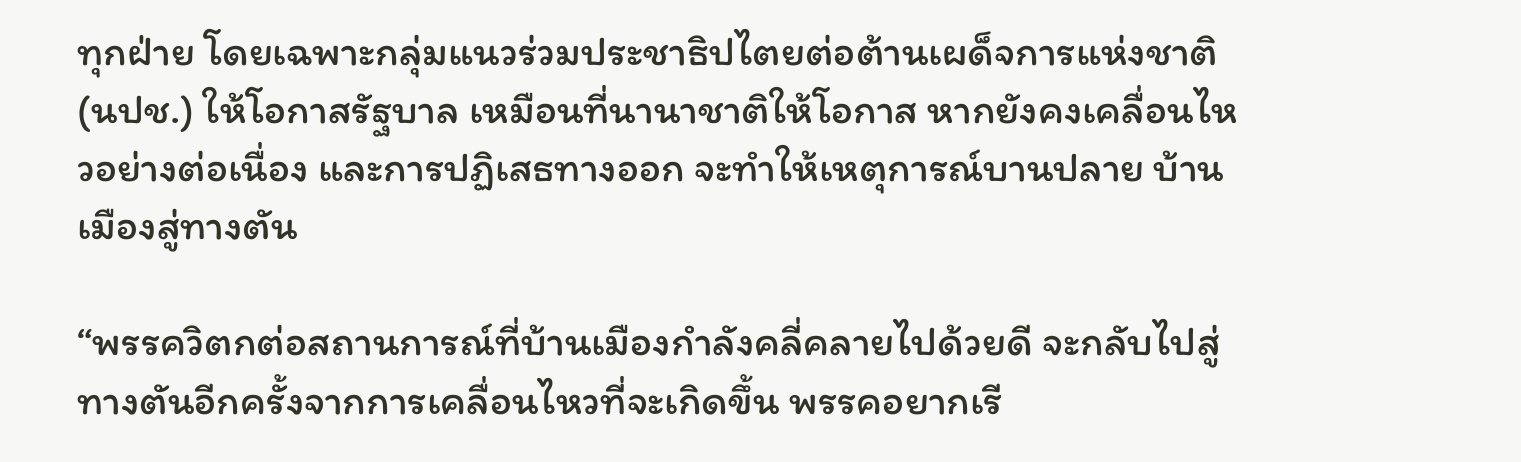ทุกฝ่าย โดยเฉพาะกลุ่มแนวร่วมประชาธิปไตยต่อต้านเผด็จการแห่งชาติ (นปช.) ให้โอกาสรัฐบาล เหมือนที่นานาชาติให้โอกาส หากยังคงเคลื่อนไหวอย่างต่อเนื่อง และการปฏิเสธทางออก จะทำให้เหตุการณ์บานปลาย บ้านเมืองสู่ทางตัน

“พรรควิตกต่อสถานการณ์ที่บ้านเมืองกำลังคลี่คลายไปด้วยดี จะกลับไปสู่ทางตันอีกครั้งจากการเคลื่อนไหวที่จะเกิดขึ้น พรรคอยากเรี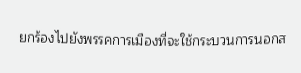ยกร้องไปยังพรรคการเมืองที่จะใช้กระบวนการนอกส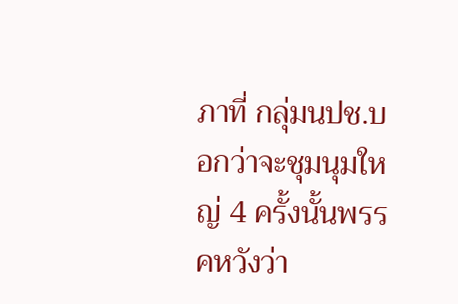ภาที่ กลุ่มนปช.บอกว่าจะชุมนุมใหญ่ 4 ครั้งนั้นพรรคหวังว่า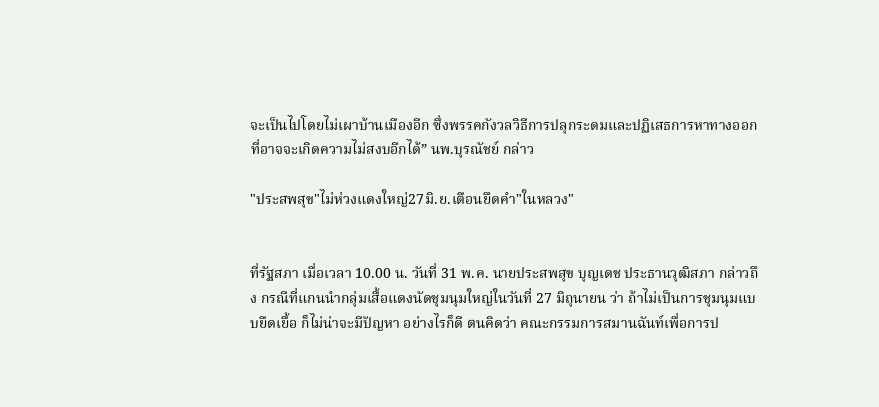จะเป็นไปโดยไม่เผาบ้านเมืองอีก ซึ่งพรรคกังวลวิธีการปลุกระดมและปฏิเสธการหาทางออกที่อาจจะเกิดความไม่สงบอีกได้” นพ.บุรณัชย์ กล่าว

"ประสพสุข"ไม่ห่วงแดงใหญ่27มิ.ย.เตือนยึดคำ"ในหลวง"


ที่รัฐสภา เมื่อเวลา 10.00 น. วันที่ 31 พ.ค. นายประสพสุข บุญเดช ประธานวุฒิสภา กล่าวถึง กรณีที่แกนนำกลุ่มเสื้อแดงนัดชุมนุมใหญ่ในวันที่ 27 มิถุนายน ว่า ถ้าไม่เป็นการชุมนุมแบบยืดเยื้อ ก็ไม่น่าจะมีปัญหา อย่างไรก็ดี ตนคิดว่า คณะกรรมการสมานฉันท์เพื่อการป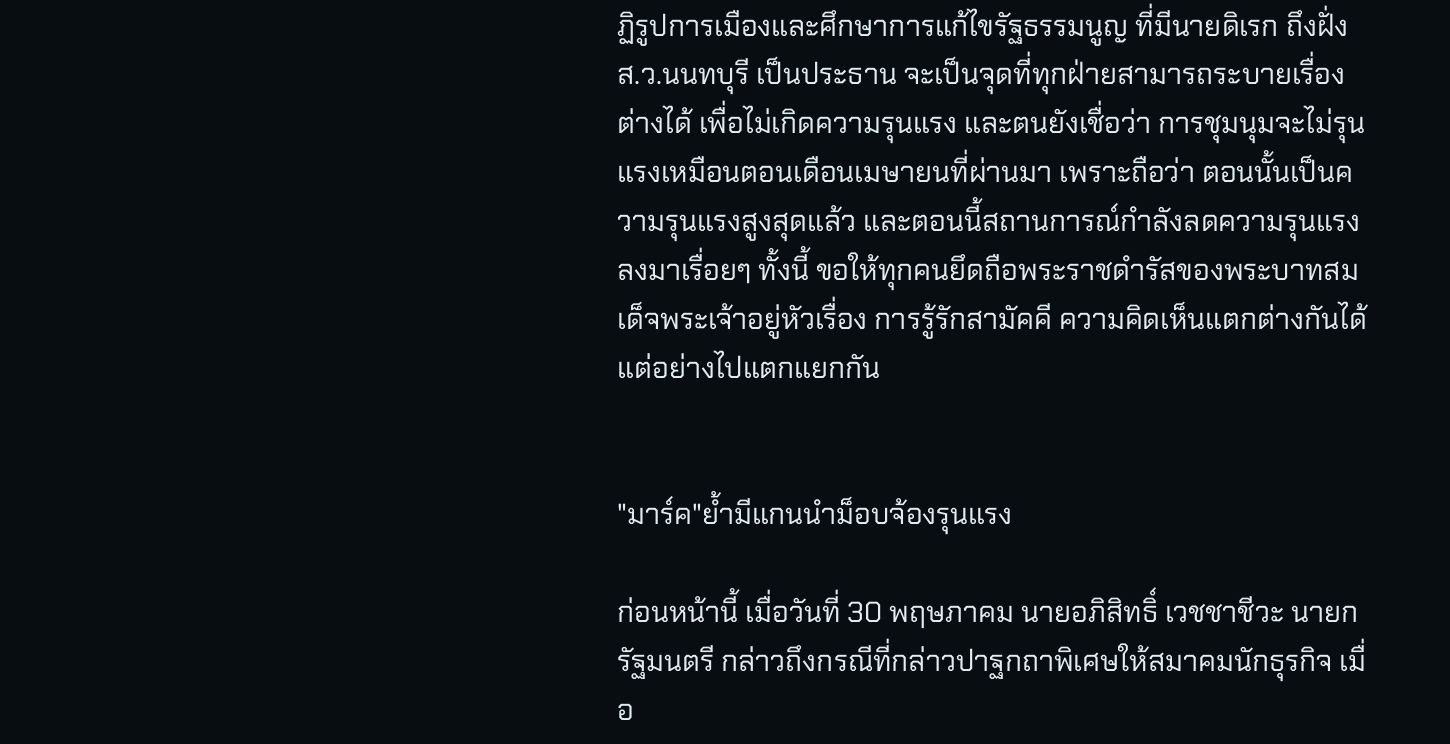ฏิรูปการเมืองและศึกษาการแก้ไขรัฐธรรมนูญ ที่มีนายดิเรก ถึงฝั่ง ส.ว.นนทบุรี เป็นประธาน จะเป็นจุดที่ทุกฝ่ายสามารถระบายเรื่องต่างได้ เพื่อไม่เกิดความรุนแรง และตนยังเชื่อว่า การชุมนุมจะไม่รุนแรงเหมือนตอนเดือนเมษายนที่ผ่านมา เพราะถือว่า ตอนนั้นเป็นความรุนแรงสูงสุดแล้ว และตอนนี้สถานการณ์กำลังลดความรุนแรงลงมาเรื่อยๆ ทั้งนี้ ขอให้ทุกคนยึดถือพระราชดำรัสของพระบาทสมเด็จพระเจ้าอยู่หัวเรื่อง การรู้รักสามัคคี ความคิดเห็นแตกต่างกันได้แต่อย่างไปแตกแยกกัน


"มาร์ค"ย้ำมีแกนนำม็อบจ้องรุนแรง

ก่อนหน้านี้ เมื่อวันที่ 30 พฤษภาคม นายอภิสิทธิ์ เวชชาชีวะ นายกรัฐมนตรี กล่าวถึงกรณีที่กล่าวปาฐกถาพิเศษให้สมาคมนักธุรกิจ เมื่อ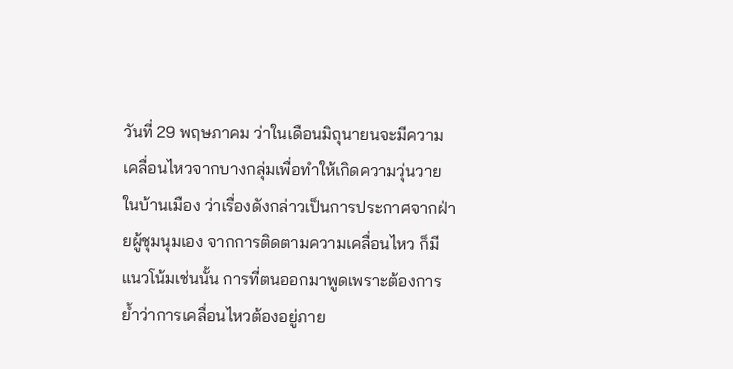วันที่ 29 พฤษภาคม ว่าในเดือนมิถุนายนจะมีความเคลื่อนไหวจากบางกลุ่มเพื่อทำให้เกิดความวุ่นวายในบ้านเมือง ว่าเรื่องดังกล่าวเป็นการประกาศจากฝ่ายผู้ชุมนุมเอง จากการติดตามความเคลื่อนไหว ก็มีแนวโน้มเช่นนั้น การที่ตนออกมาพูดเพราะต้องการย้ำว่าการเคลื่อนไหวต้องอยู่ภาย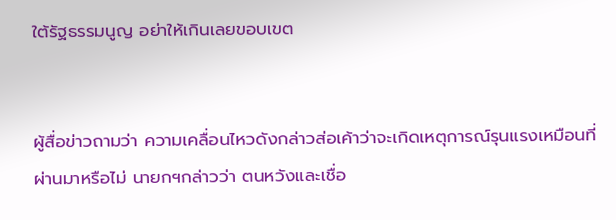ใต้รัฐธรรมนูญ อย่าให้เกินเลยขอบเขต


ผู้สื่อข่าวถามว่า ความเคลื่อนไหวดังกล่าวส่อเค้าว่าจะเกิดเหตุการณ์รุนแรงเหมือนที่ผ่านมาหรือไม่ นายกฯกล่าวว่า ตนหวังและเชื่อ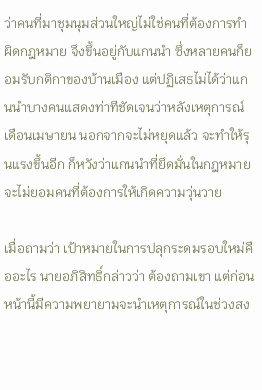ว่าคนที่มาชุมนุมส่วนใหญ่ไม่ใช่คนที่ต้องการทำผิดกฎหมาย จึงขึ้นอยู่กับแกนนำ ซึ่งหลายคนก็ยอมรับกติกาของบ้านเมือง แต่ปฏิเสธไม่ได้ว่าแกนนำบางคนแสดงท่าทีชัดเจนว่าหลังเหตุการณ์เดือนเมษายน นอกจากจะไม่หยุดแล้ว จะทำให้รุนแรงขึ้นอีก ก็หวังว่าแกนนำที่ยึดมั่นในกฎหมายจะไม่ยอมคนที่ต้องการให้เกิดความวุ่นวาย

เมื่อถามว่า เป้าหมายในการปลุกระดมรอบใหม่คืออะไร นายอภิสิทธิ์กล่าวว่า ต้องถามเขา แต่ก่อนหน้านี้มีความพยายามจะนำเหตุการณ์ในช่วงสง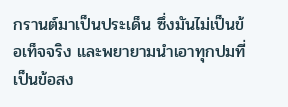กรานต์มาเป็นประเด็น ซึ่งมันไม่เป็นข้อเท็จจริง และพยายามนำเอาทุกปมที่เป็นข้อสง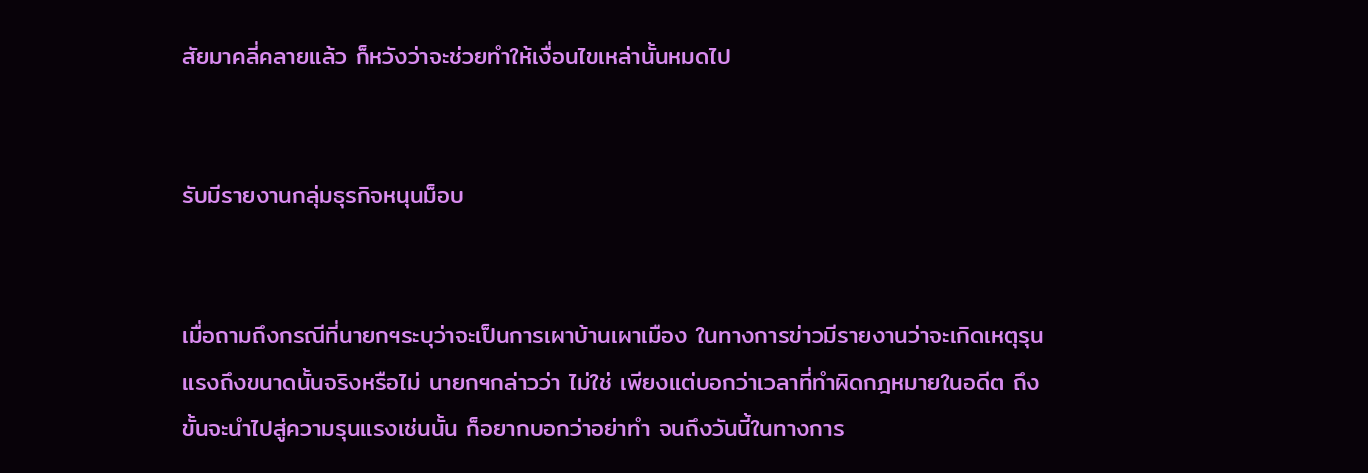สัยมาคลี่คลายแล้ว ก็หวังว่าจะช่วยทำให้เงื่อนไขเหล่านั้นหมดไป


รับมีรายงานกลุ่มธุรกิจหนุนม็อบ


เมื่อถามถึงกรณีที่นายกฯระบุว่าจะเป็นการเผาบ้านเผาเมือง ในทางการข่าวมีรายงานว่าจะเกิดเหตุรุนแรงถึงขนาดนั้นจริงหรือไม่ นายกฯกล่าวว่า ไม่ใช่ เพียงแต่บอกว่าเวลาที่ทำผิดกฎหมายในอดีต ถึงขั้นจะนำไปสู่ความรุนแรงเช่นนั้น ก็อยากบอกว่าอย่าทำ จนถึงวันนี้ในทางการ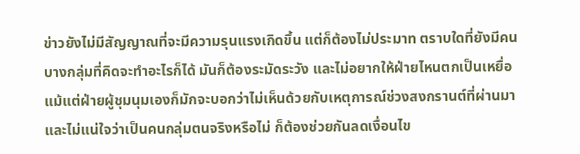ข่าวยังไม่มีสัญญาณที่จะมีความรุนแรงเกิดขึ้น แต่ก็ต้องไม่ประมาท ตราบใดที่ยังมีคนบางกลุ่มที่คิดจะทำอะไรก็ได้ มันก็ต้องระมัดระวัง และไม่อยากให้ฝ่ายไหนตกเป็นเหยื่อ แม้แต่ฝ่ายผู้ชุมนุมเองก็มักจะบอกว่าไม่เห็นด้วยกับเหตุการณ์ช่วงสงกรานต์ที่ผ่านมา และไม่แน่ใจว่าเป็นคนกลุ่มตนจริงหรือไม่ ก็ต้องช่วยกันลดเงื่อนไข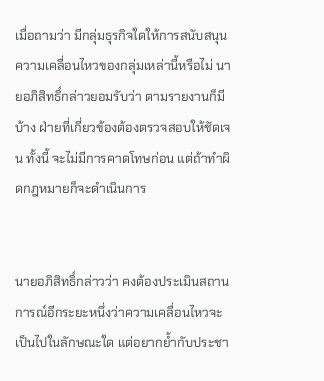เมื่อถามว่า มีกลุ่มธุรกิจใดให้การสนับสนุนความเคลื่อนไหวของกลุ่มเหล่านี้หรือไม่ นายอภิสิทธิ์กล่าวยอมรับว่า ตามรายงานก็มีบ้าง ฝ่ายที่เกี่ยวข้องต้องตรวจสอบให้ชัดเจน ทั้งนี้ จะไม่มีการคาดโทษก่อน แต่ถ้าทำผิดกฎหมายก็จะดำเนินการ


นายอภิสิทธิ์กล่าวว่า คงต้องประเมินสถานการณ์อีกระยะหนึ่งว่าความเคลื่อนไหวจะเป็นไปในลักษณะใด แต่อยากย้ำกับประชา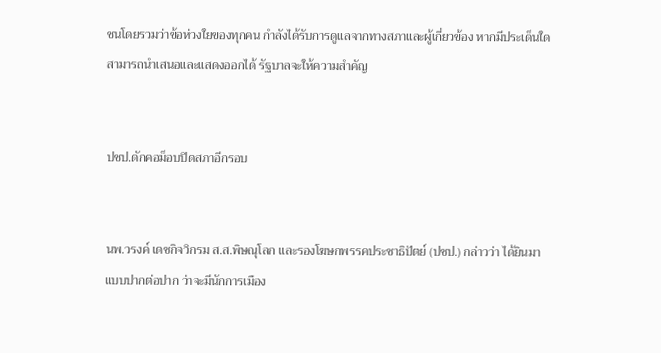ชนโดยรวมว่าข้อห่วงใยของทุกคน กำลังได้รับการดูแลจากทางสภาและผู้เกี่ยวข้อง หากมีประเด็นใดสามารถนำเสนอและแสดงออกได้ รัฐบาลจะให้ความสำคัญ


ปชป.ดักคอม็อบปิดสภาอีกรอบ


นพ.วรงค์ เดชกิจวิกรม ส.ส.พิษณุโลก และรองโฆษกพรรคประชาธิปัตย์ (ปชป.) กล่าวว่า ได้ยินมาแบบปากต่อปาก ว่าจะมีนักการเมือง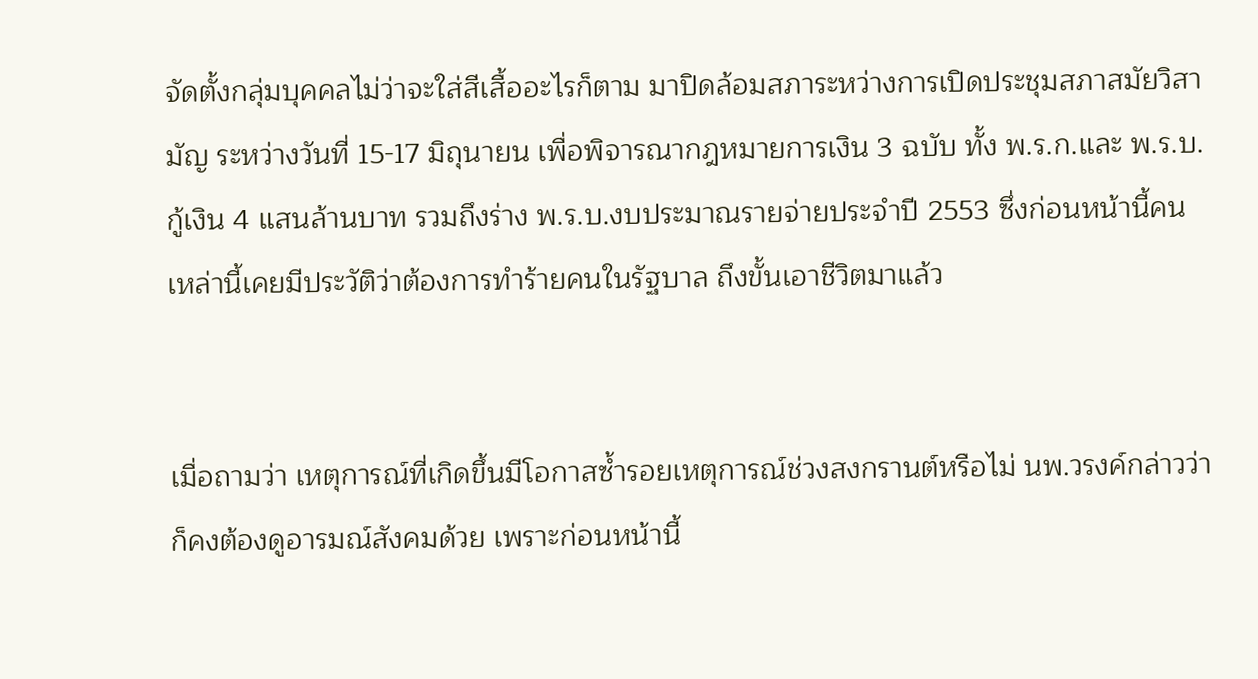จัดตั้งกลุ่มบุคคลไม่ว่าจะใส่สีเสื้ออะไรก็ตาม มาปิดล้อมสภาระหว่างการเปิดประชุมสภาสมัยวิสามัญ ระหว่างวันที่ 15-17 มิถุนายน เพื่อพิจารณากฎหมายการเงิน 3 ฉบับ ทั้ง พ.ร.ก.และ พ.ร.บ.กู้เงิน 4 แสนล้านบาท รวมถึงร่าง พ.ร.บ.งบประมาณรายจ่ายประจำปี 2553 ซึ่งก่อนหน้านี้คนเหล่านี้เคยมีประวัติว่าต้องการทำร้ายคนในรัฐบาล ถึงขั้นเอาชีวิตมาแล้ว


เมื่อถามว่า เหตุการณ์ที่เกิดขึ้นมีโอกาสซ้ำรอยเหตุการณ์ช่วงสงกรานต์หรือไม่ นพ.วรงค์กล่าวว่า ก็คงต้องดูอารมณ์สังคมด้วย เพราะก่อนหน้านี้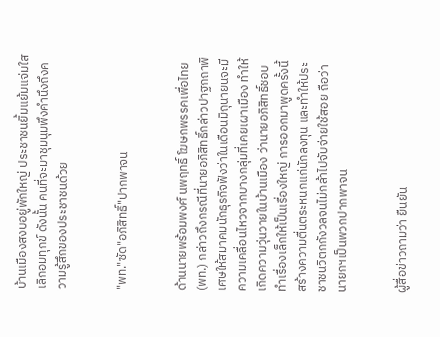บ้านเมืองสงบอยู่พักใหญ่ ประชาชนยิ้มแย้มแจ่มใสเลิกอมทุกข์ ดังนั้น คนที่จะมาชุมนุมพึงคำนึงถึงความรู้สึกของประชาชนด้วย


"พท."ซัด"อภิสิทธิ์"ปากพาจน


ด้านนายพร้อมพงศ์ นพฤทธิ์ โฆษกพรรคเพื่อไทย (พท.) กล่าวถึงกรณีที่นายอภิสิทธิ์กล่าวปาฐกถาพิเศษให้สมาคมนักธุรกิจฟังว่าในเดือนมิถุนายนจะมีความเคลื่อนไหวจากบางกลุ่มที่เคยเผาเมือง ทำให้เกิดความวุ่นวายในบ้านเมือง ว่านายอภิสิทธิ์ชอบทำเรื่องเล็กให้เป็นเรื่องใหญ่ การออกมาพูดครั้งนี้สร้างความตื่นตระหนกแก่นักลงทุน และทำให้ประชาชนวิตกกังวลจนไม่กล้าไปจับจ่ายใช้สอย ถือว่านายกฯเป็นพวกปากพาจน


ผู้สื่อข่าวถามว่า ยืนยัน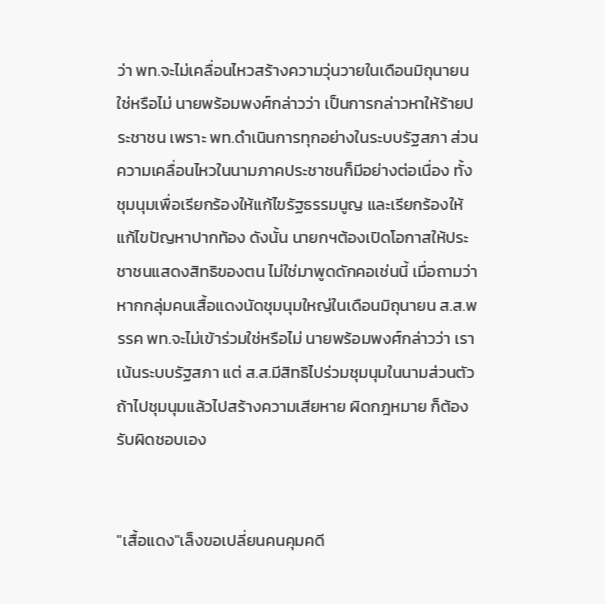ว่า พท.จะไม่เคลื่อนไหวสร้างความวุ่นวายในเดือนมิถุนายนใช่หรือไม่ นายพร้อมพงศ์กล่าวว่า เป็นการกล่าวหาให้ร้ายประชาชน เพราะ พท.ดำเนินการทุกอย่างในระบบรัฐสภา ส่วนความเคลื่อนไหวในนามภาคประชาชนก็มีอย่างต่อเนื่อง ทั้งชุมนุมเพื่อเรียกร้องให้แก้ไขรัฐธรรมนูญ และเรียกร้องให้แก้ไขปัญหาปากท้อง ดังนั้น นายกฯต้องเปิดโอกาสให้ประชาชนแสดงสิทธิของตน ไม่ใช่มาพูดดักคอเช่นนี้ เมื่อถามว่า หากกลุ่มคนเสื้อแดงนัดชุมนุมใหญ่ในเดือนมิถุนายน ส.ส.พรรค พท.จะไม่เข้าร่วมใช่หรือไม่ นายพร้อมพงศ์กล่าวว่า เราเน้นระบบรัฐสภา แต่ ส.ส.มีสิทธิไปร่วมชุมนุมในนามส่วนตัว ถ้าไปชุมนุมแล้วไปสร้างความเสียหาย ผิดกฎหมาย ก็ต้องรับผิดชอบเอง


"เสื้อแดง"เล็งขอเปลี่ยนคนคุมคดี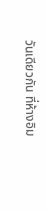วันเดียวกัน ที่ห้างอิม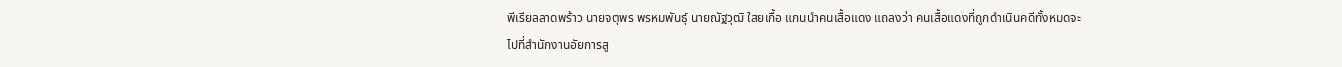พีเรียลลาดพร้าว นายจตุพร พรหมพันธุ์ นายณัฐวุฒิ ใสยเกื้อ แกนนำคนเสื้อแดง แถลงว่า คนเสื้อแดงที่ถูกดำเนินคดีทั้งหมดจะไปที่สำนักงานอัยการสู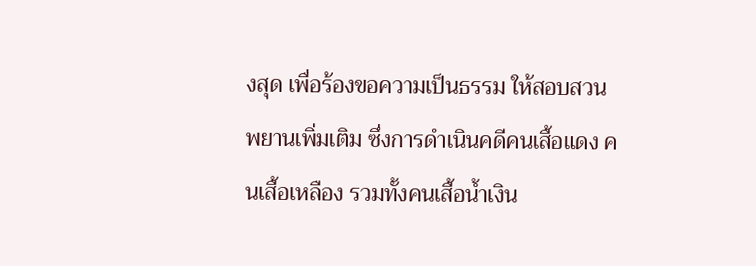งสุด เพื่อร้องขอความเป็นธรรม ให้สอบสวนพยานเพิ่มเติม ซึ่งการดำเนินคดีคนเสื้อแดง คนเสื้อเหลือง รวมทั้งคนเสื้อน้ำเงิน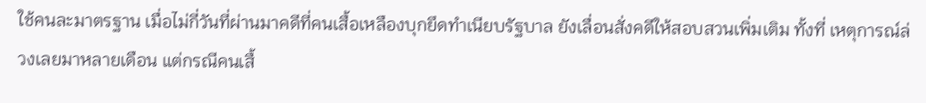ใช้คนละมาตรฐาน เมื่อไม่กี่วันที่ผ่านมาคดีที่คนเสื้อเหลืองบุกยึดทำเนียบรัฐบาล ยังเลื่อนสั่งคดีให้สอบสวนเพิ่มเติม ทั้งที่ เหตุการณ์ล่วงเลยมาหลายเดือน แต่กรณีคนเสื้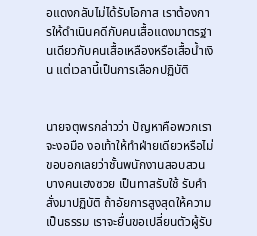อแดงกลับไม่ได้รับโอกาส เราต้องการให้ดำเนินคดีกับคนเสื้อแดงมาตรฐานเดียวกับคนเสื้อเหลืองหรือเสื้อน้ำเงิน แต่เวลานี้เป็นการเลือกปฏิบัติ


นายจตุพรกล่าวว่า ปัญหาคือพวกเราจะงอมือ งอเท้าให้ทำฝ่ายเดียวหรือไม่ ขอบอกเลยว่าชั้นพนักงานสอบสวนบางคนเฮงซวย เป็นทาสรับใช้ รับคำสั่งมาปฏิบัติ ถ้าอัยการสูงสุดให้ความเป็นธรรม เราจะยื่นขอเปลี่ยนตัวผู้รับ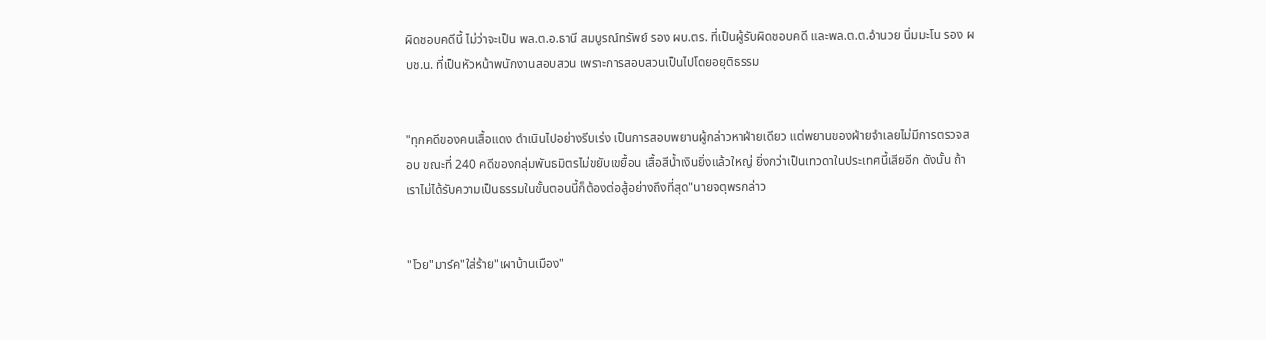ผิดชอบคดีนี้ ไม่ว่าจะเป็น พล.ต.อ.ธานี สมบูรณ์ทรัพย์ รอง ผบ.ตร. ที่เป็นผู้รับผิดชอบคดี และพล.ต.ต.อำนวย นิ่มมะโน รอง ผบช.น. ที่เป็นหัวหน้าพนักงานสอบสวน เพราะการสอบสวนเป็นไปโดยอยุติธรรม


"ทุกคดีของคนเสื้อแดง ดำเนินไปอย่างรีบเร่ง เป็นการสอบพยานผู้กล่าวหาฝ่ายเดียว แต่พยานของฝ่ายจำเลยไม่มีการตรวจสอบ ขณะที่ 240 คดีของกลุ่มพันธมิตรไม่ขยับเขยื้อน เสื้อสีน้ำเงินยิ่งแล้วใหญ่ ยิ่งกว่าเป็นเทวดาในประเทศนี้เสียอีก ดังนั้น ถ้าเราไม่ได้รับความเป็นธรรมในขั้นตอนนี้ก็ต้องต่อสู้อย่างถึงที่สุด"นายจตุพรกล่าว


"โวย"มาร์ค"ใส่ร้าย"เผาบ้านเมือง"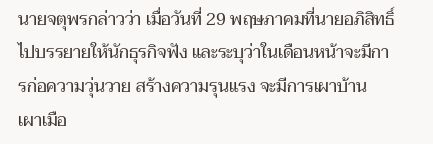นายจตุพรกล่าวว่า เมื่อวันที่ 29 พฤษภาคมที่นายอภิสิทธิ์ ไปบรรยายให้นักธุรกิจฟัง และระบุว่าในเดือนหน้าจะมีการก่อความวุ่นวาย สร้างความรุนแรง จะมีการเผาบ้าน เผาเมือ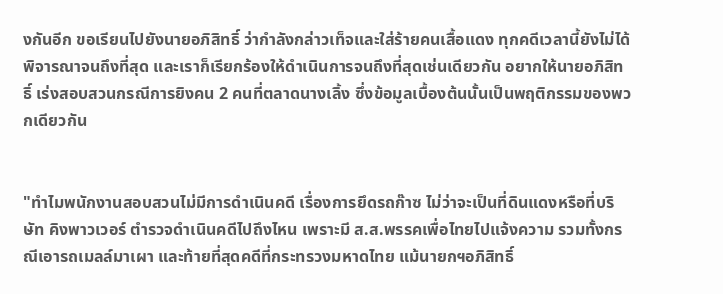งกันอีก ขอเรียนไปยังนายอภิสิทธิ์ ว่ากำลังกล่าวเท็จและใส่ร้ายคนเสื้อแดง ทุกคดีเวลานี้ยังไม่ได้พิจารณาจนถึงที่สุด และเราก็เรียกร้องให้ดำเนินการจนถึงที่สุดเช่นเดียวกัน อยากให้นายอภิสิทธิ์ เร่งสอบสวนกรณีการยิงคน 2 คนที่ตลาดนางเลิ้ง ซึ่งข้อมูลเบื้องต้นนั้นเป็นพฤติกรรมของพวกเดียวกัน


"ทำไมพนักงานสอบสวนไม่มีการดำเนินคดี เรื่องการยึดรถก๊าซ ไม่ว่าจะเป็นที่ดินแดงหรือที่บริษัท คิงพาวเวอร์ ตำรวจดำเนินคดีไปถึงไหน เพราะมี ส.ส.พรรคเพื่อไทยไปแจ้งความ รวมทั้งกรณีเอารถเมลล์มาเผา และท้ายที่สุดคดีที่กระทรวงมหาดไทย แม้นายกฯอภิสิทธิ์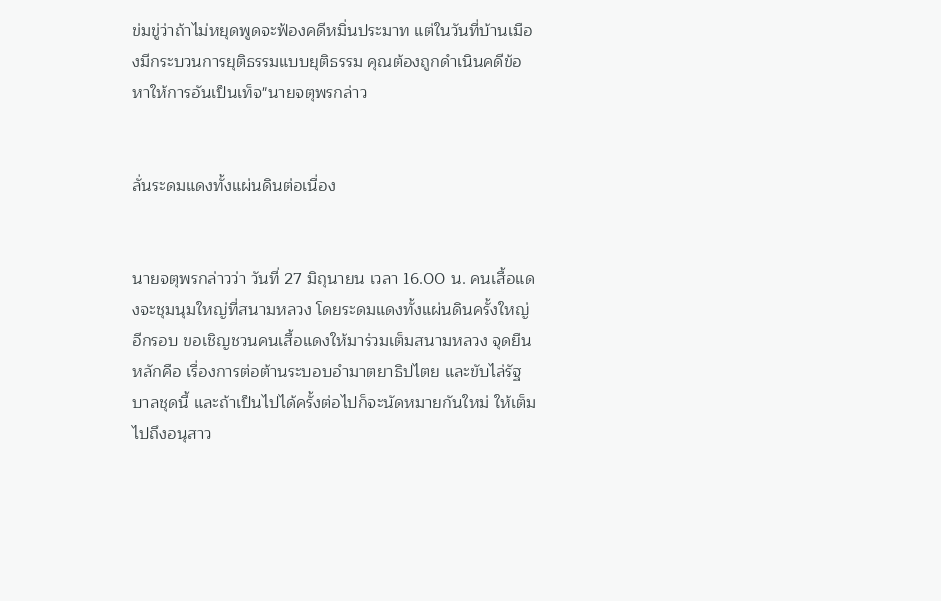ข่มขู่ว่าถ้าไม่หยุดพูดจะฟ้องคดีหมิ่นประมาท แต่ในวันที่บ้านเมืองมีกระบวนการยุติธรรมแบบยุติธรรม คุณต้องถูกดำเนินคดีข้อหาให้การอันเป็นเท็จ"นายจตุพรกล่าว


ลั่นระดมแดงทั้งแผ่นดินต่อเนื่อง


นายจตุพรกล่าวว่า วันที่ 27 มิถุนายน เวลา 16.00 น. คนเสื้อแดงจะชุมนุมใหญ่ที่สนามหลวง โดยระดมแดงทั้งแผ่นดินครั้งใหญ่อีกรอบ ขอเชิญชวนคนเสื้อแดงให้มาร่วมเต็มสนามหลวง จุดยืนหลักคือ เรื่องการต่อต้านระบอบอำมาตยาธิปไตย และขับไล่รัฐบาลชุดนี้ และถ้าเป็นไปได้ครั้งต่อไปก็จะนัดหมายกันใหม่ ให้เต็มไปถึงอนุสาว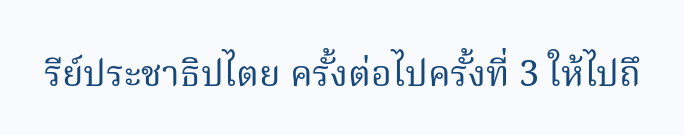รีย์ประชาธิปไตย ครั้งต่อไปครั้งที่ 3 ให้ไปถึ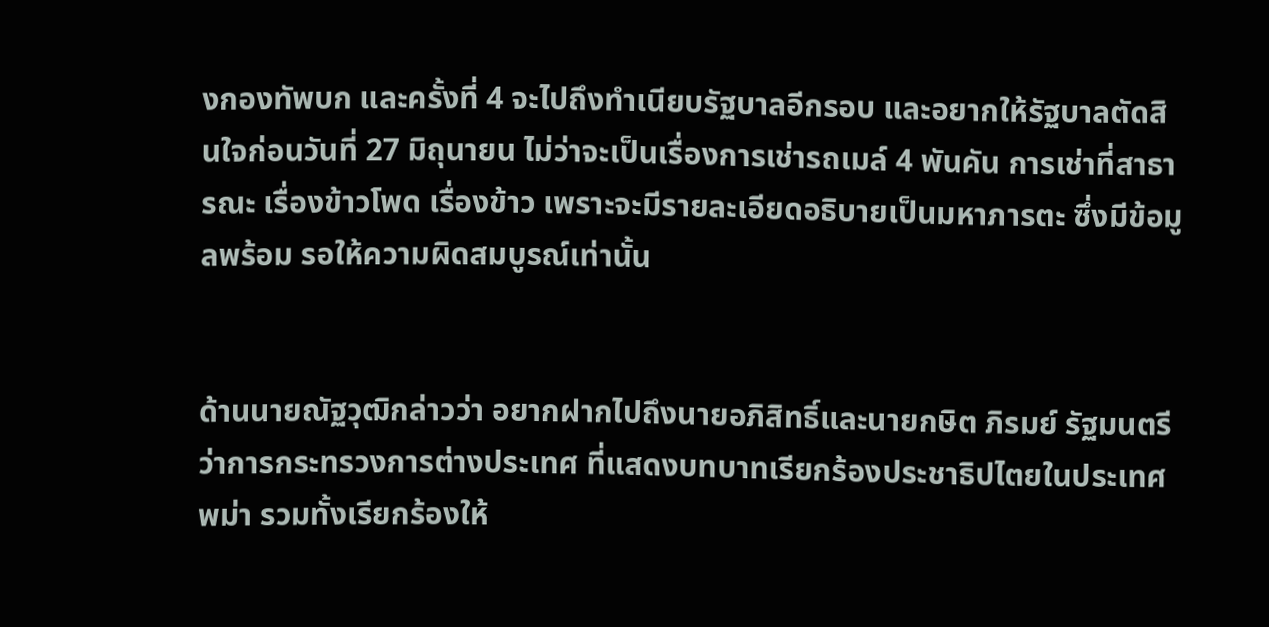งกองทัพบก และครั้งที่ 4 จะไปถึงทำเนียบรัฐบาลอีกรอบ และอยากให้รัฐบาลตัดสินใจก่อนวันที่ 27 มิถุนายน ไม่ว่าจะเป็นเรื่องการเช่ารถเมล์ 4 พันคัน การเช่าที่สาธารณะ เรื่องข้าวโพด เรื่องข้าว เพราะจะมีรายละเอียดอธิบายเป็นมหาภารตะ ซึ่งมีข้อมูลพร้อม รอให้ความผิดสมบูรณ์เท่านั้น


ด้านนายณัฐวุฒิกล่าวว่า อยากฝากไปถึงนายอภิสิทธิ์และนายกษิต ภิรมย์ รัฐมนตรีว่าการกระทรวงการต่างประเทศ ที่แสดงบทบาทเรียกร้องประชาธิปไตยในประเทศพม่า รวมทั้งเรียกร้องให้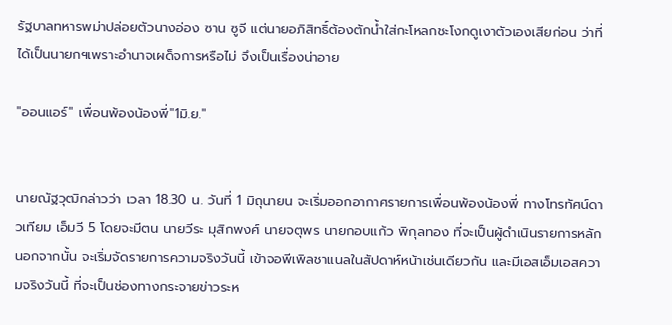รัฐบาลทหารพม่าปล่อยตัวนางอ่อง ซาน ซูจี แต่นายอภิสิทธิ์ต้องตักน้ำใส่กะโหลกชะโงกดูเงาตัวเองเสียก่อน ว่าที่ได้เป็นนายกฯเพราะอำนาจเผด็จการหรือไม่ จึงเป็นเรื่องน่าอาย

"ออนแอร์" เพื่อนพ้องน้องพี่"1มิ.ย."


นายณัฐวุฒิกล่าวว่า เวลา 18.30 น. วันที่ 1 มิถุนายน จะเริ่มออกอากาศรายการเพื่อนพ้องน้องพี่ ทางโทรทัศน์ดาวเทียม เอ็มวี 5 โดยจะมีตน นายวีระ มุสิกพงศ์ นายจตุพร นายกอบแก้ว พิกุลทอง ที่จะเป็นผู้ดำเนินรายการหลัก นอกจากนั้น จะเริ่มจัดรายการความจริงวันนี้ เข้าจอพีเพิลชาแนลในสัปดาห์หน้าเช่นเดียวกัน และมีเอสเอ็มเอสความจริงวันนี้ ที่จะเป็นช่องทางกระจายข่าวระห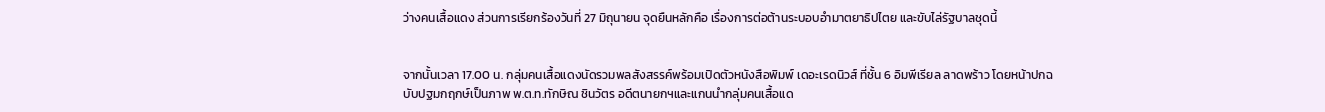ว่างคนเสื้อแดง ส่วนการเรียกร้องวันที่ 27 มิถุนายน จุดยืนหลักคือ เรื่องการต่อต้านระบอบอำมาตยาธิปไตย และขับไล่รัฐบาลชุดนี้


จากนั้นเวลา 17.00 น. กลุ่มคนเสื้อแดงนัดรวมพลสังสรรค์พร้อมเปิดตัวหนังสือพิมพ์ เดอะเรดนิวส์ ที่ชั้น 6 อิมพีเรียล ลาดพร้าว โดยหน้าปกฉบับปฐมกฤกษ์เป็นภาพ พ.ต.ท.ทักษิณ ชินวัตร อดีตนายกฯและแกนนำกลุ่มคนเสื้อแด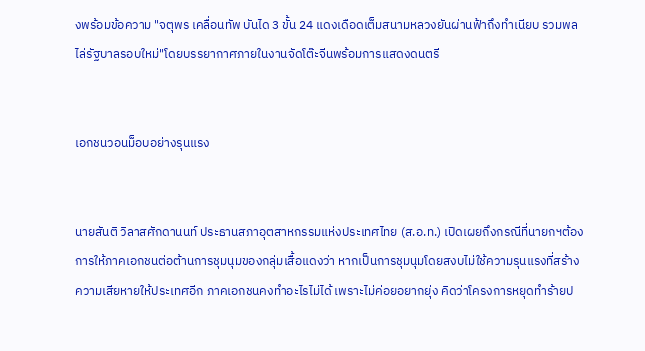งพร้อมข้อความ "จตุพร เคลื่อนทัพ บันได 3 ขั้น 24 แดงเดือดเต็มสนามหลวงยันผ่านฟ้าถึงทำเนียบ รวมพลไล่รัฐบาลรอบใหม่"โดยบรรยากาศภายในงานจัดโต๊ะจีนพร้อมการแสดงดนตรี


เอกชนวอนม็อบอย่างรุนแรง


นายสันติ วิลาสศักดานนท์ ประธานสภาอุตสาหกรรมแห่งประเทศไทย (ส.อ.ท.) เปิดเผยถึงกรณีที่นายกฯต้องการให้ภาคเอกชนต่อต้านการชุมนุมของกลุ่มเสื้อแดงว่า หากเป็นการชุมนุมโดยสงบไม่ใช้ความรุนแรงที่สร้างความเสียหายให้ประเทศอีก ภาคเอกชนคงทำอะไรไม่ได้ เพราะไม่ค่อยอยากยุ่ง คิดว่าโครงการหยุดทำร้ายป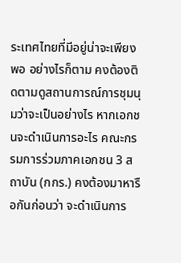ระเทศไทยที่มีอยู่น่าจะเพียงพอ อย่างไรก็ตาม คงต้องติดตามดูสถานการณ์การชุมนุมว่าจะเป็นอย่างไร หากเอกชนจะดำเนินการอะไร คณะกรรมการร่วมภาคเอกชน 3 สถาบัน (กกร.) คงต้องมาหารือกันก่อนว่า จะดำเนินการ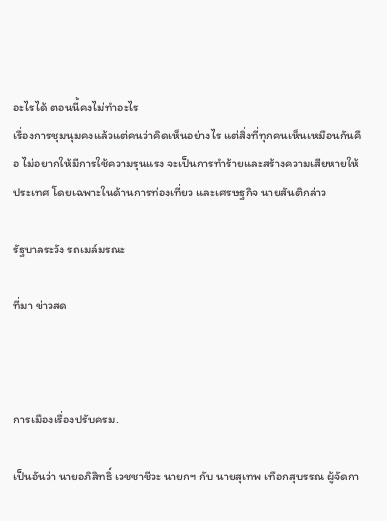อะไรได้ ตอนนี้คงไม่ทำอะไร
เรื่องการชุมนุมคงแล้วแต่คนว่าคิดเห็นอย่างไร แต่สิ่งที่ทุกคนเห็นเหมือนกันคือ ไม่อยากให้มีการใช้ความรุนแรง จะเป็นการทำร้ายและสร้างความเสียหายให้ประเทศ โดยเฉพาะในด้านการท่องเที่ยว และเศรษฐกิจ นายสันติกล่าว

รัฐบาลระวัง รถเมล์มรณะ

ที่มา ข่าวสด



การเมืองเรื่องปรับครม.

เป็นอันว่า นายอภิสิทธิ์ เวชชาชีวะ นายกฯ กับ นายสุเทพ เทือกสุบรรณ ผู้จัดกา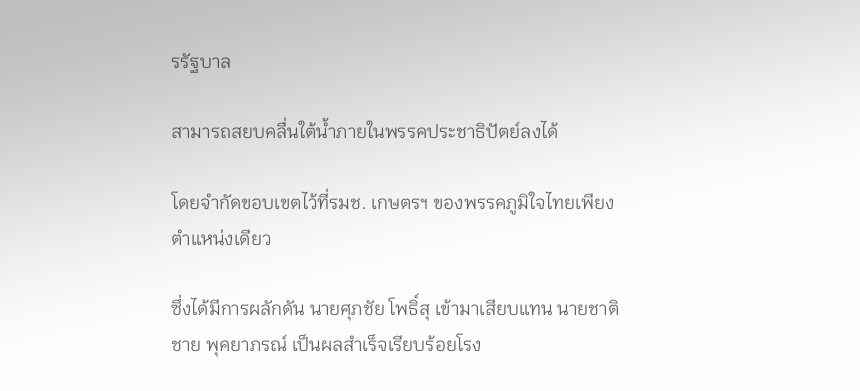รรัฐบาล

สามารถสยบคลื่นใต้น้ำภายในพรรคประชาธิปัตย์ลงได้

โดยจำกัดขอบเขตไว้ที่รมช. เกษตรฯ ของพรรคภูมิใจไทยเพียงตำแหน่งเดียว

ซึ่งได้มีการผลักดัน นายศุภชัย โพธิ์สุ เข้ามาเสียบแทน นายชาติชาย พุคยาภรณ์ เป็นผลสำเร็จเรียบร้อยโรง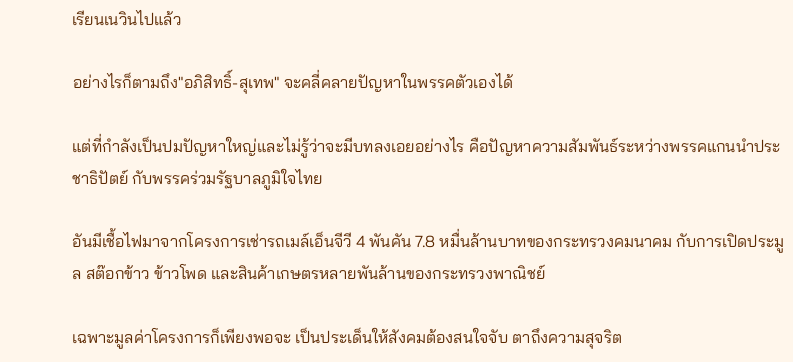เรียนเนวินไปแล้ว

อย่างไรก็ตามถึง"อภิสิทธิ์-สุเทพ" จะคลี่คลายปัญหาในพรรคตัวเองได้

แต่ที่กำลังเป็นปมปัญหาใหญ่และไม่รู้ว่าจะมีบทลงเอยอย่างไร คือปัญหาความสัมพันธ์ระหว่างพรรคแกนนำประชาธิปัตย์ กับพรรคร่วมรัฐบาลภูมิใจไทย

อันมีเชื้อไฟมาจากโครงการเช่ารถเมล์เอ็นจีวี 4 พันคัน 7.8 หมื่นล้านบาทของกระทรวงคมนาคม กับการเปิดประมูล สต๊อกข้าว ข้าวโพด และสินค้าเกษตรหลายพันล้านของกระทรวงพาณิชย์

เฉพาะมูลค่าโครงการก็เพียงพอจะ เป็นประเด็นให้สังคมต้องสนใจจับ ตาถึงความสุจริต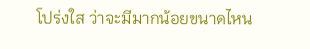โปร่งใส ว่าจะมีมากน้อยขนาดไหน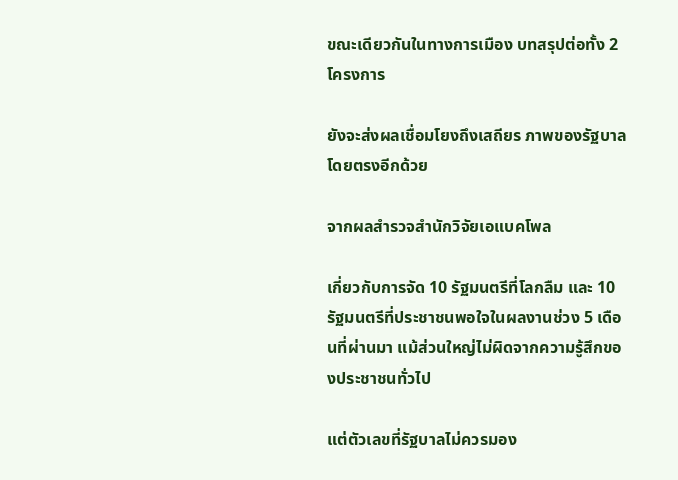ขณะเดียวกันในทางการเมือง บทสรุปต่อทั้ง 2 โครงการ

ยังจะส่งผลเชื่อมโยงถึงเสถียร ภาพของรัฐบาลโดยตรงอีกด้วย

จากผลสำรวจสำนักวิจัยเอแบคโพล

เกี่ยวกับการจัด 10 รัฐมนตรีที่โลกลืม และ 10 รัฐมนตรีที่ประชาชนพอใจในผลงานช่วง 5 เดือนที่ผ่านมา แม้ส่วนใหญ่ไม่ผิดจากความรู้สึกของประชาชนทั่วไป

แต่ตัวเลขที่รัฐบาลไม่ควรมอง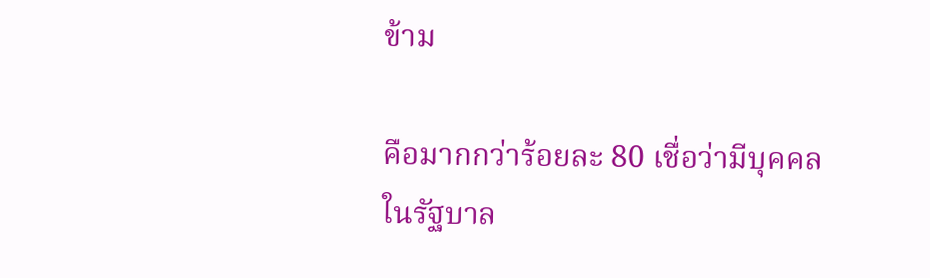ข้าม

คือมากกว่าร้อยละ 80 เชื่อว่ามีบุคคล ในรัฐบาล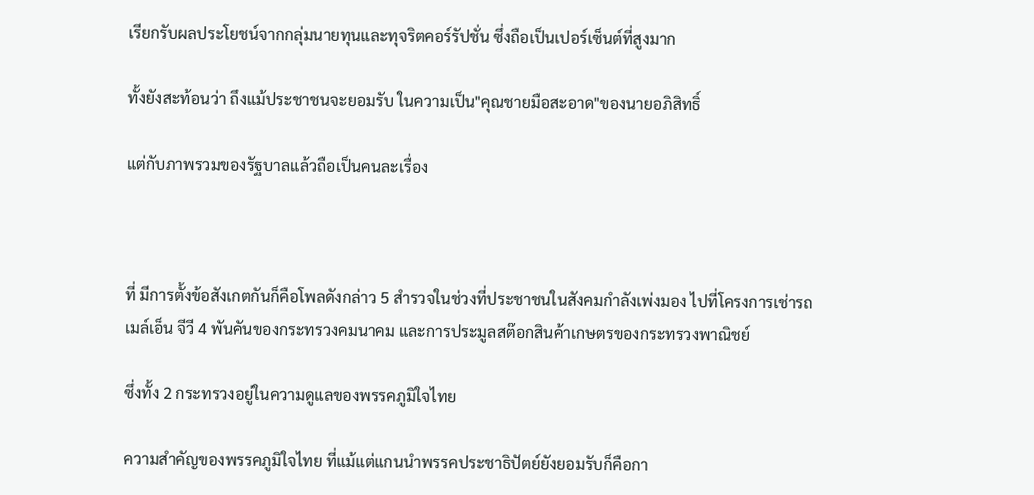เรียกรับผลประโยชน์จากกลุ่มนายทุนและทุจริตคอร์รัปชั่น ซึ่งถือเป็นเปอร์เซ็นต์ที่สูงมาก

ทั้งยังสะท้อนว่า ถึงแม้ประชาชนจะยอมรับ ในความเป็น"คุณชายมือสะอาด"ของนายอภิสิทธิ์

แต่กับภาพรวมของรัฐบาลแล้วถือเป็นคนละเรื่อง



ที่ มีการตั้งข้อสังเกตกันก็คือโพลดังกล่าว 5 สำรวจในช่วงที่ประชาชนในสังคมกำลังเพ่งมอง ไปที่โครงการเช่ารถเมล์เอ็น จีวี 4 พันคันของกระทรวงคมนาคม และการประมูลสต๊อกสินค้าเกษตรของกระทรวงพาณิชย์

ซึ่งทั้ง 2 กระทรวงอยู่ในความดูแลของพรรคภูมิใจไทย

ความสำคัญของพรรคภูมิใจไทย ที่แม้แต่แกนนำพรรคประชาธิปัตย์ยังยอมรับก็คือกา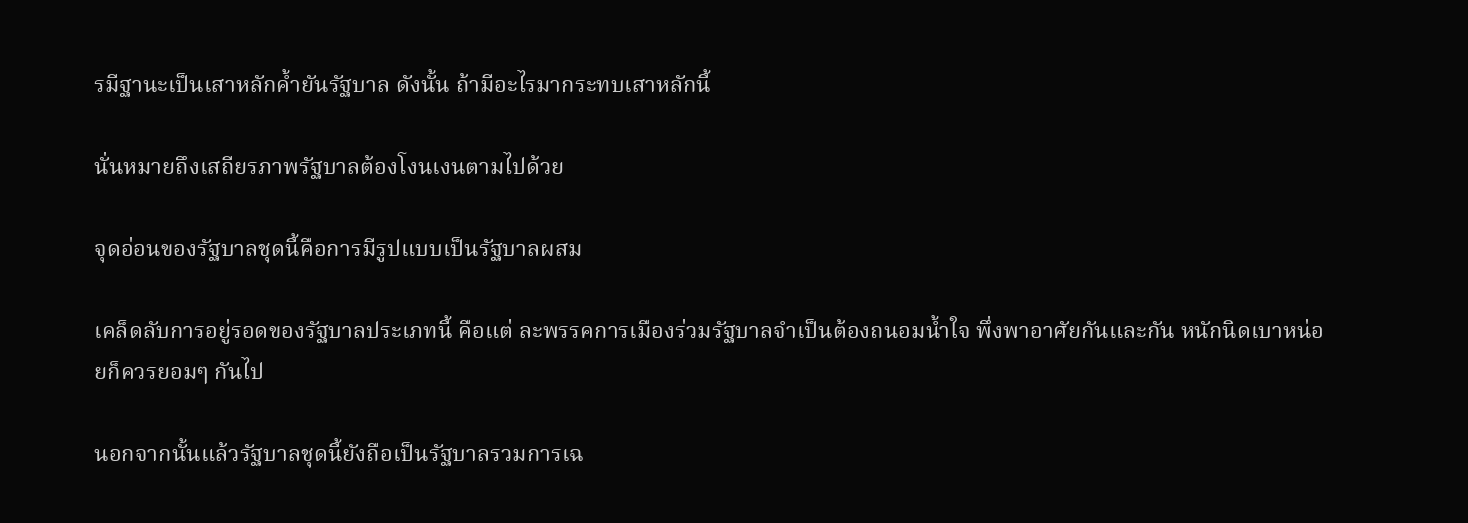รมีฐานะเป็นเสาหลักค้ำยันรัฐบาล ดังนั้น ถ้ามีอะไรมากระทบเสาหลักนี้

นั่นหมายถึงเสถียรภาพรัฐบาลต้องโงนเงนตามไปด้วย

จุดอ่อนของรัฐบาลชุดนี้คือการมีรูปแบบเป็นรัฐบาลผสม

เคล็ดลับการอยู่รอดของรัฐบาลประเภทนี้ คือแต่ ละพรรคการเมืองร่วมรัฐบาลจำเป็นต้องถนอมน้ำใจ พึ่งพาอาศัยกันและกัน หนักนิดเบาหน่อยก็ควรยอมๆ กันไป

นอกจากนั้นแล้วรัฐบาลชุดนี้ยังถือเป็นรัฐบาลรวมการเฉ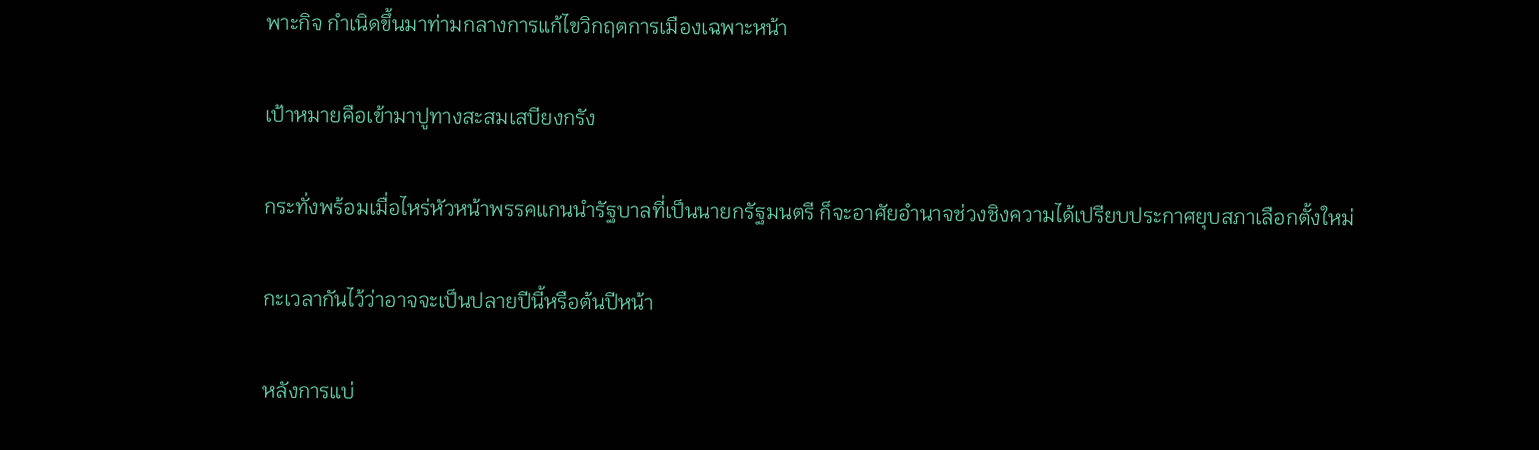พาะกิจ กำเนิดขึ้นมาท่ามกลางการแก้ไขวิกฤตการเมืองเฉพาะหน้า

เป้าหมายคือเข้ามาปูทางสะสมเสบียงกรัง

กระทั่งพร้อมเมื่อไหร่หัวหน้าพรรคแกนนำรัฐบาลที่เป็นนายกรัฐมนตรี ก็จะอาศัยอำนาจช่วงชิงความได้เปรียบประกาศยุบสภาเลือกตั้งใหม่

กะเวลากันไว้ว่าอาจจะเป็นปลายปีนี้หรือต้นปีหน้า

หลังการแบ่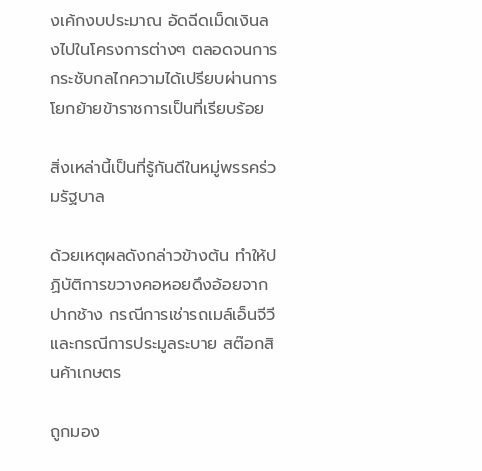งเค้กงบประมาณ อัดฉีดเม็ดเงินลงไปในโครงการต่างๆ ตลอดจนการกระชับกลไกความได้เปรียบผ่านการโยกย้ายข้าราชการเป็นที่เรียบร้อย

สิ่งเหล่านี้เป็นที่รู้กันดีในหมู่พรรคร่วมรัฐบาล

ด้วยเหตุผลดังกล่าวข้างต้น ทำให้ปฏิบัติการขวางคอหอยดึงอ้อยจากปากช้าง กรณีการเช่ารถเมล์เอ็นจีวี และกรณีการประมูลระบาย สต๊อกสินค้าเกษตร

ถูกมอง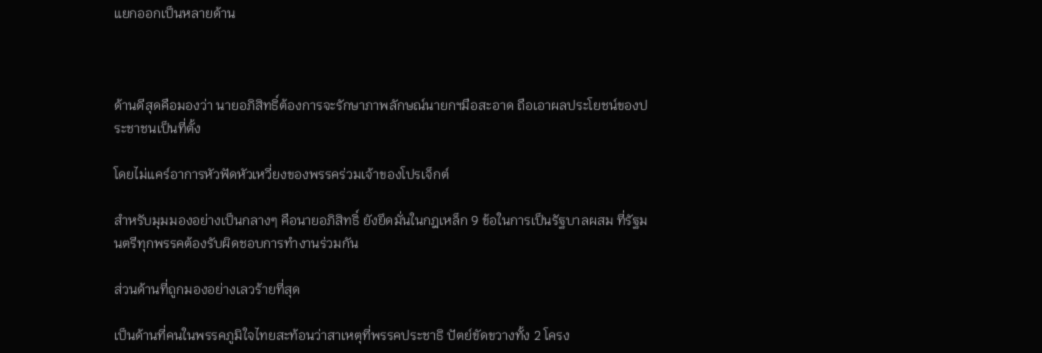แยกออกเป็นหลายด้าน



ด้านดีสุดคือมองว่า นายอภิสิทธิ์ต้องการจะรักษาภาพลักษณ์นายกฯมือสะอาด ถือเอาผลประโยชน์ของประชาชนเป็นที่ตั้ง

โดยไม่แคร์อาการหัวฟัดหัวเหวี่ยงของพรรคร่วมเจ้าของโปรเจ็กต์

สำหรับมุมมองอย่างเป็นกลางๆ คือนายอภิสิทธิ์ ยังยึดมั่นในกฎเหล็ก 9 ข้อในการเป็นรัฐบาลผสม ที่รัฐมนตรีทุกพรรคต้องรับผิดชอบการทำงานร่วมกัน

ส่วนด้านที่ถูกมองอย่างเลวร้ายที่สุด

เป็นด้านที่คนในพรรคภูมิใจไทยสะท้อนว่าสาเหตุที่พรรคประชาธิ ปัตย์ขัดขวางทั้ง 2 โครง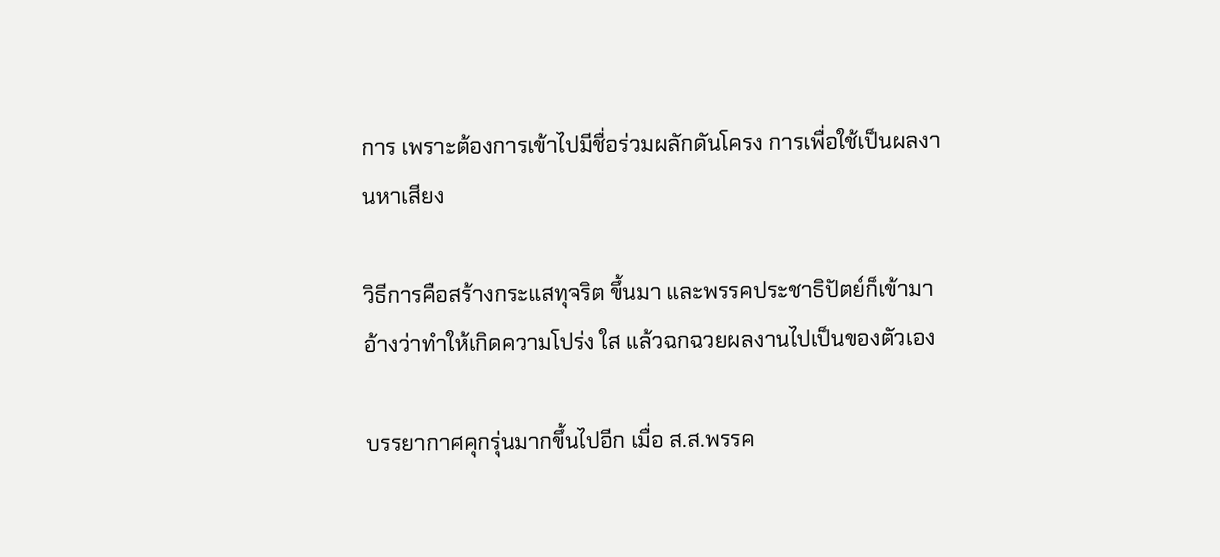การ เพราะต้องการเข้าไปมีชื่อร่วมผลักดันโครง การเพื่อใช้เป็นผลงานหาเสียง

วิธีการคือสร้างกระแสทุจริต ขึ้นมา และพรรคประชาธิปัตย์ก็เข้ามา อ้างว่าทำให้เกิดความโปร่ง ใส แล้วฉกฉวยผลงานไปเป็นของตัวเอง

บรรยากาศคุกรุ่นมากขึ้นไปอีก เมื่อ ส.ส.พรรค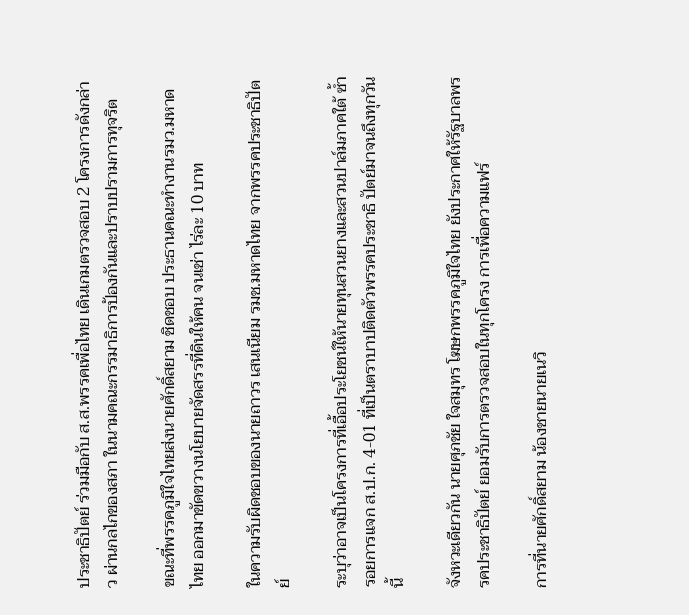ประชาธิปัตย์ ร่วมมือกับ ส.ส.พรรคเพื่อไทย เดินเกมตรวจสอบ 2 โครงการดังกล่าว ผ่านกลไกของสภา ในนามคณะกรรมาธิการป้องกันและปราบปรามการทุจริต

ขณะที่พรรคภูมิใจไทยส่งนายศักดิ์สยาม ชิดชอบ ประธานคณะทำงานรมว.มหาดไทย ออกมาขัดขวางนโยบายจัดสรรที่ดินให้คน จนเช่า ไร่ละ 10 บาท

ในความรับผิดชอบของนายถาวร เสนเนียม รมช.มหาดไทย จากพรรคประชาธิปัตย์

ระบุว่าอาจเป็นโครงการที่เอื้อประโยชน์ให้นายทุนสวนยางและสวนปาล์มภาคใต้ ซ้ำรอยการแจก ส.ป.ก. 4-01 ที่เป็นตราบาปติดตัวพรรคประชาธิ ปัตย์มาจนถึงทุกวันนี้

จังหวะเดียวกัน นายศุภชัย ใจสมุทร โฆษกพรรคภูมิใจไทย ยังประกาศให้รัฐบาลพรรคประชาธิปัตย์ ยอมรับการตรวจสอบในทุกโครง การเพื่อความแฟร์

การที่นายศักดิ์สยาม น้องชายนายเนวิ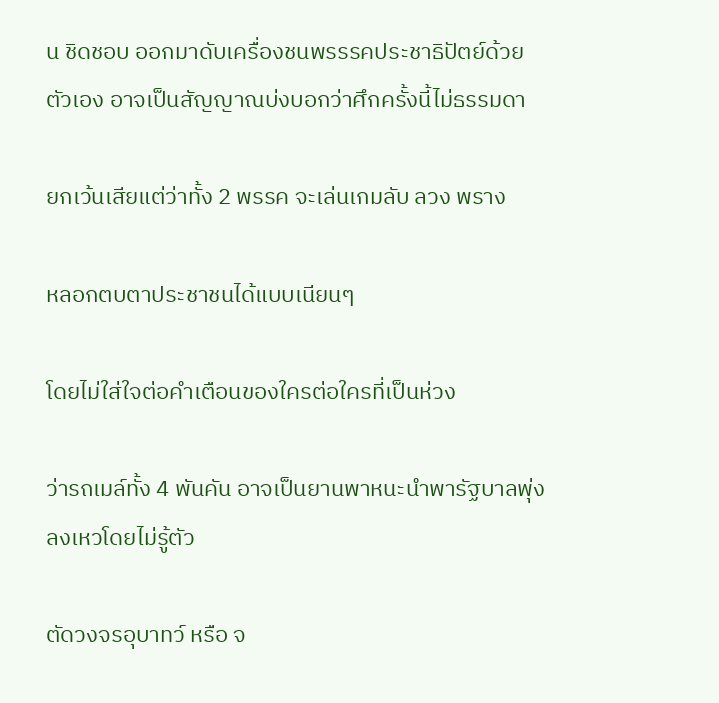น ชิดชอบ ออกมาดับเครื่องชนพรรรคประชาธิปัตย์ด้วยตัวเอง อาจเป็นสัญญาณบ่งบอกว่าศึกครั้งนี้ไม่ธรรมดา

ยกเว้นเสียแต่ว่าทั้ง 2 พรรค จะเล่นเกมลับ ลวง พราง

หลอกตบตาประชาชนได้แบบเนียนๆ

โดยไม่ใส่ใจต่อคำเตือนของใครต่อใครที่เป็นห่วง

ว่ารถเมล์ทั้ง 4 พันคัน อาจเป็นยานพาหนะนำพารัฐบาลพุ่งลงเหวโดยไม่รู้ตัว

ตัดวงจรอุบาทว์ หรือ จ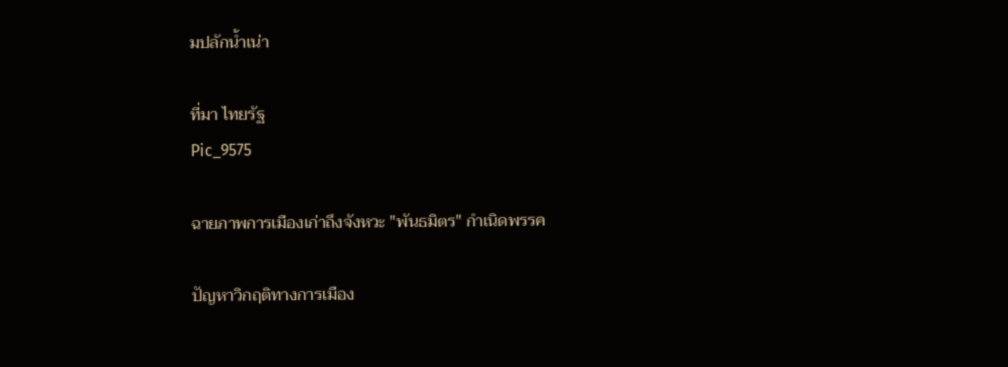มปลักน้ำเน่า

ที่มา ไทยรัฐ
Pic_9575

ฉายภาพการเมืองเก่าถึงจังหวะ "พันธมิตร" กำเนิดพรรค

ปัญหาวิกฤติทางการเมือง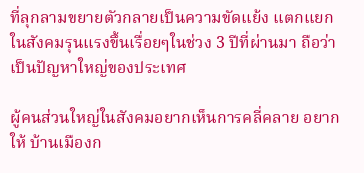ที่ลุกลามขยายตัวกลายเป็นความขัดแย้ง แตกแยก ในสังคมรุนแรงขึ้นเรื่อยๆในช่วง 3 ปีที่ผ่านมา ถือว่าเป็นปัญหาใหญ่ของประเทศ

ผู้คนส่วนใหญ่ในสังคมอยากเห็นการคลี่คลาย อยากให้ บ้านเมืองก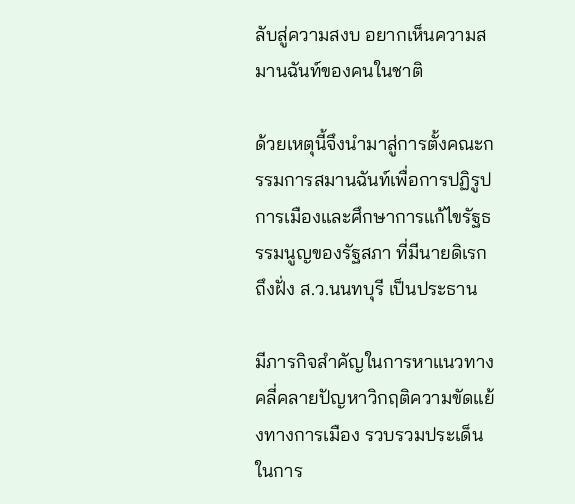ลับสู่ความสงบ อยากเห็นความสมานฉันท์ของคนในชาติ

ด้วยเหตุนี้จึงนำมาสู่การตั้งคณะกรรมการสมานฉันท์เพื่อการปฏิรูปการเมืองและศึกษาการแก้ไขรัฐธรรมนูญของรัฐสภา ที่มีนายดิเรก ถึงฝั่ง ส.ว.นนทบุรี เป็นประธาน

มีภารกิจสำคัญในการหาแนวทางคลี่คลายปัญหาวิกฤติความขัดแย้งทางการเมือง รวบรวมประเด็นในการ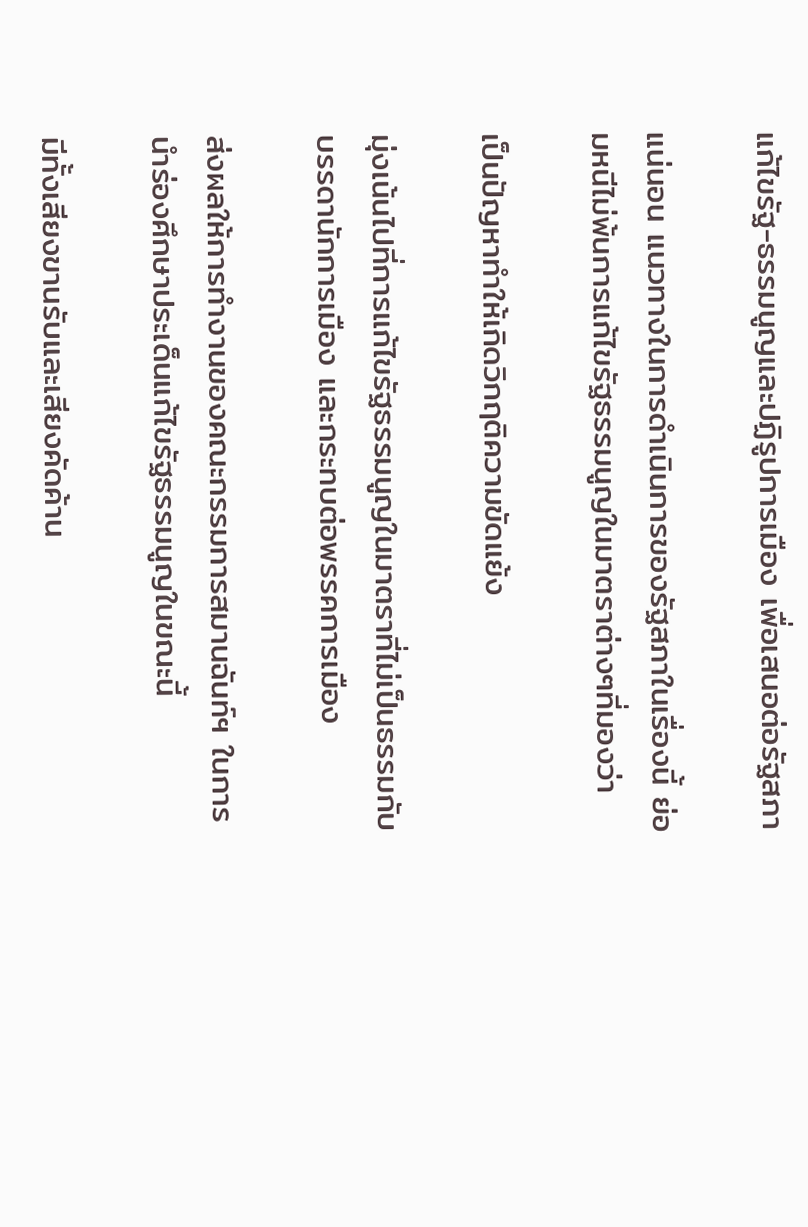แก้ไขรัฐ-ธรรมนูญและปฏิรูปการเมือง เพื่อเสนอต่อรัฐสภา

แน่นอน แนวทางในการดำเนินการของรัฐสภาในเรื่องนี้ ย่อมหนีไม่พ้นการแก้ไขรัฐธรรมนูญในมาตราต่างๆที่มองว่า

เป็นปัญหาทำให้เกิดวิกฤติความขัดแย้ง

มุ่งเน้นไปที่การแก้ไขรัฐธรรมนูญในมาตราที่ไม่เป็นธรรมกับบรรดานักการเมือง และกระทบต่อพรรคการเมือง

ส่งผลให้การทำงานของคณะกรรมการสมานฉันท์ฯ ในการนำร่องศึกษาประเด็นแก้ไขรัฐธรรมนูญในขณะนี้

มีทั้งเสียงขานรับและเสียงคัดค้าน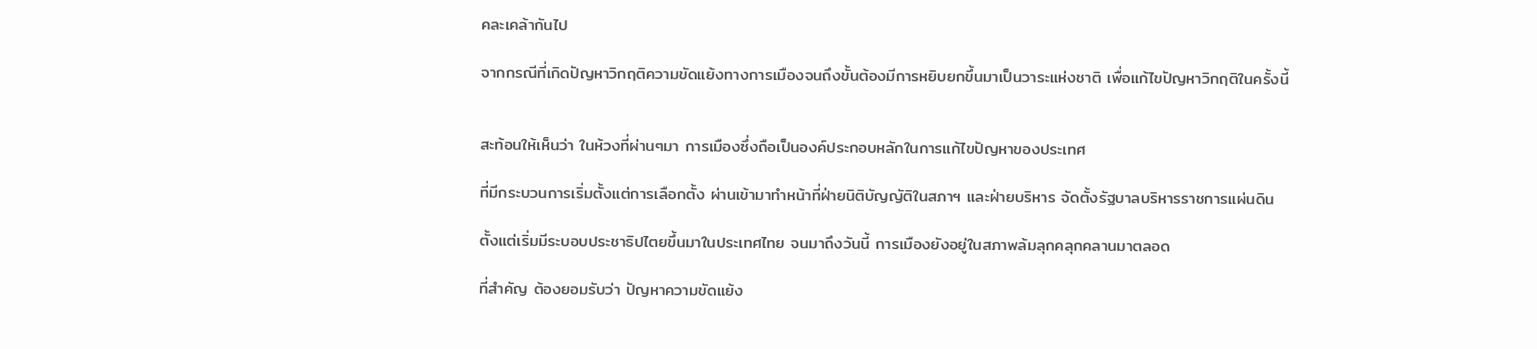คละเคล้ากันไป

จากกรณีที่เกิดปัญหาวิกฤติความขัดแย้งทางการเมืองจนถึงขั้นต้องมีการหยิบยกขึ้นมาเป็นวาระแห่งชาติ เพื่อแก้ไขปัญหาวิกฤติในครั้งนี้


สะท้อนให้เห็นว่า ในห้วงที่ผ่านๆมา การเมืองซึ่งถือเป็นองค์ประกอบหลักในการแก้ไขปัญหาของประเทศ

ที่มีกระบวนการเริ่มตั้งแต่การเลือกตั้ง ผ่านเข้ามาทำหน้าที่ฝ่ายนิติบัญญัติในสภาฯ และฝ่ายบริหาร จัดตั้งรัฐบาลบริหารราชการแผ่นดิน

ตั้งแต่เริ่มมีระบอบประชาธิปไตยขึ้นมาในประเทศไทย จนมาถึงวันนี้ การเมืองยังอยู่ในสภาพล้มลุกคลุกคลานมาตลอด

ที่สำคัญ ต้องยอมรับว่า ปัญหาความขัดแย้ง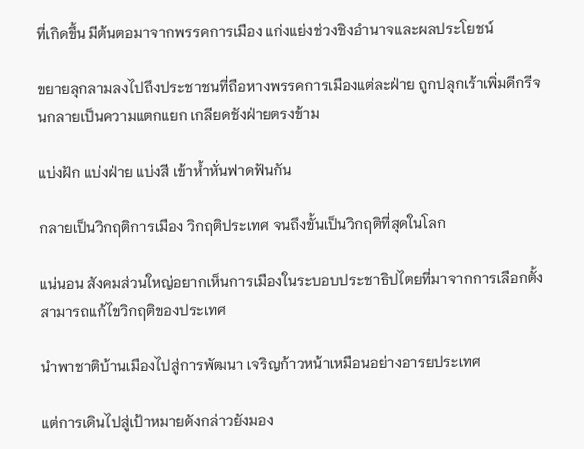ที่เกิดขึ้น มีต้นตอมาจากพรรคการเมือง แก่งแย่งช่วงชิงอำนาจและผลประโยชน์

ขยายลุกลามลงไปถึงประชาชนที่ถือหางพรรคการเมืองแต่ละฝ่าย ถูกปลุกเร้าเพิ่มดีกรีจนกลายเป็นความแตกแยก เกลียดชังฝ่ายตรงข้าม

แบ่งฝัก แบ่งฝ่าย แบ่งสี เข้าห้ำหั่นฟาดฟันกัน

กลายเป็นวิกฤติการเมือง วิกฤติประเทศ จนถึงขั้นเป็นวิกฤติที่สุดในโลก

แน่นอน สังคมส่วนใหญ่อยากเห็นการเมืองในระบอบประชาธิปไตยที่มาจากการเลือกตั้ง สามารถแก้ไขวิกฤติของประเทศ

นำพาชาติบ้านเมืองไปสู่การพัฒนา เจริญก้าวหน้าเหมือนอย่างอารยประเทศ

แต่การเดินไปสู่เป้าหมายดังกล่าวยังมอง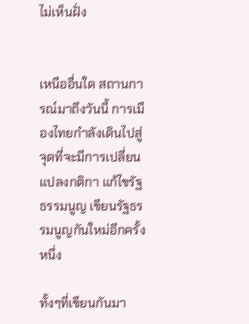ไม่เห็นฝั่ง


เหนืออื่นใด สถานการณ์มาถึงวันนี้ การเมืองไทยกำลังเดินไปสู่จุดที่จะมีการเปลี่ยนแปลงกติกา แก้ไขรัฐธรรมนูญ เขียนรัฐธรรมนูญกันใหม่อีกครั้งหนึ่ง

ทั้งๆที่เขียนกันมา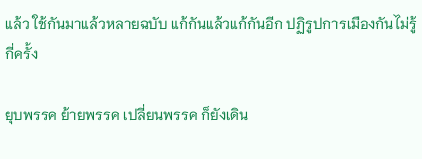แล้ว ใช้กันมาแล้วหลายฉบับ แก้กันแล้วแก้กันอีก ปฏิรูปการเมืองกันไม่รู้กี่ครั้ง

ยุบพรรค ย้ายพรรค เปลี่ยนพรรค ก็ยังเดิน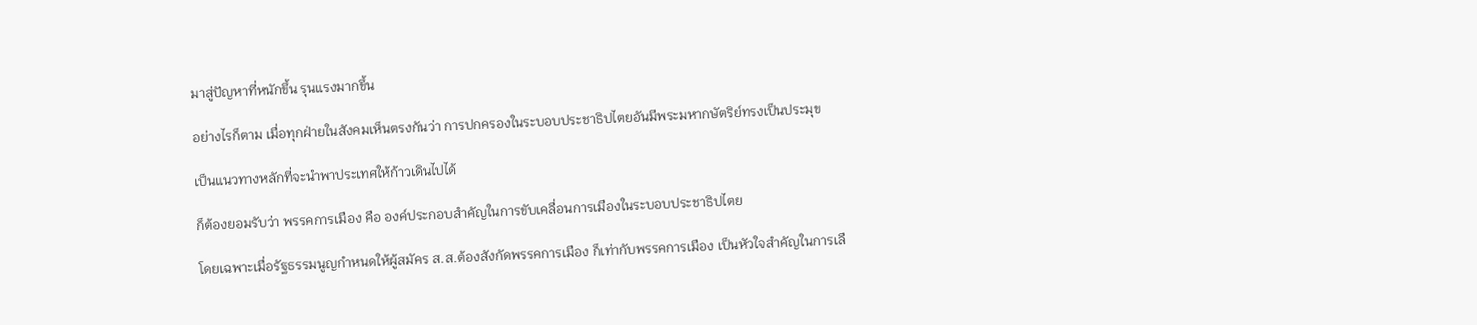มาสู่ปัญหาที่หนักขึ้น รุนแรงมากขึ้น

อย่างไรก็ตาม เมื่อทุกฝ่ายในสังคมเห็นตรงกันว่า การปกครองในระบอบประชาธิปไตยอันมีพระมหากษัตริย์ทรงเป็นประมุข

เป็นแนวทางหลักที่จะนำพาประเทศให้ก้าวเดินไปได้

ก็ต้องยอมรับว่า พรรคการเมือง คือ องค์ประกอบสำคัญในการขับเคลื่อนการเมืองในระบอบประชาธิปไตย

โดยเฉพาะเมื่อรัฐธรรมนูญกำหนดให้ผู้สมัคร ส.ส.ต้องสังกัดพรรคการเมือง ก็เท่ากับพรรคการเมือง เป็นหัวใจสำคัญในการเลื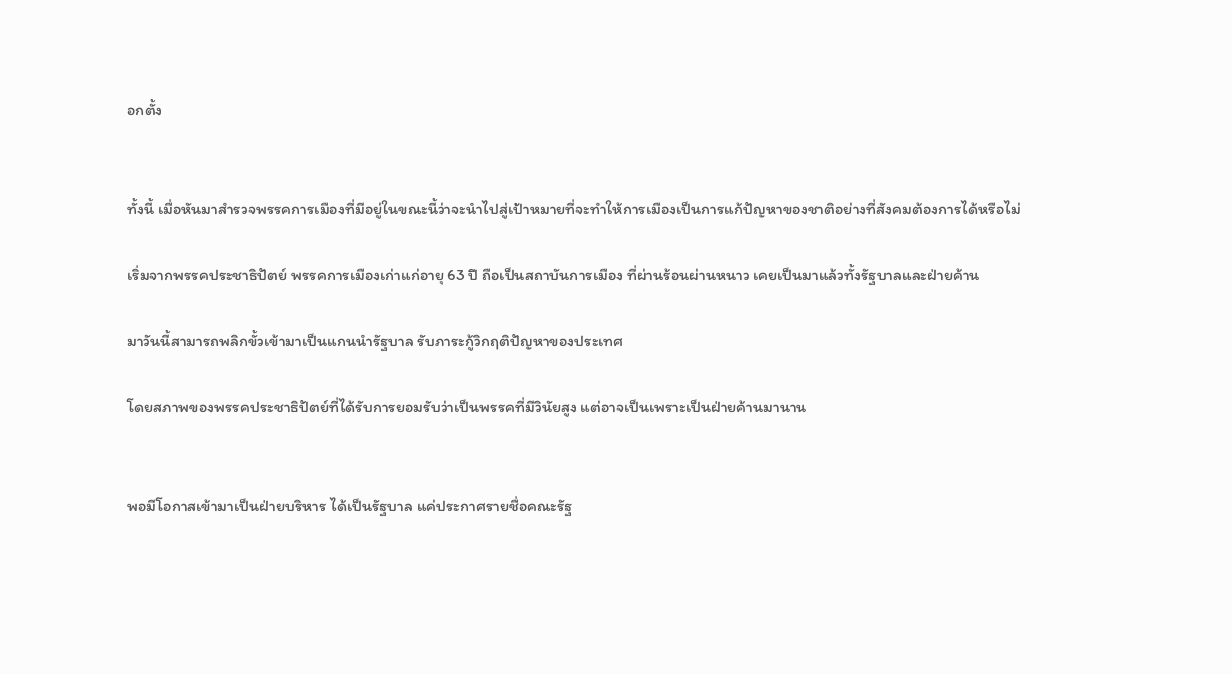อกตั้ง


ทั้งนี้ เมื่อหันมาสำรวจพรรคการเมืองที่มีอยู่ในขณะนี้ว่าจะนำไปสู่เป้าหมายที่จะทำให้การเมืองเป็นการแก้ปัญหาของชาติอย่างที่สังคมต้องการได้หรือไม่

เริ่มจากพรรคประชาธิปัตย์ พรรคการเมืองเก่าแก่อายุ 63 ปี ถือเป็นสถาบันการเมือง ที่ผ่านร้อนผ่านหนาว เคยเป็นมาแล้วทั้งรัฐบาลและฝ่ายค้าน

มาวันนี้สามารถพลิกขั้วเข้ามาเป็นแกนนำรัฐบาล รับภาระกู้วิกฤติปัญหาของประเทศ

โดยสภาพของพรรคประชาธิปัตย์ที่ได้รับการยอมรับว่าเป็นพรรคที่มีวินัยสูง แต่อาจเป็นเพราะเป็นฝ่ายค้านมานาน


พอมีโอกาสเข้ามาเป็นฝ่ายบริหาร ได้เป็นรัฐบาล แค่ประกาศรายชื่อคณะรัฐ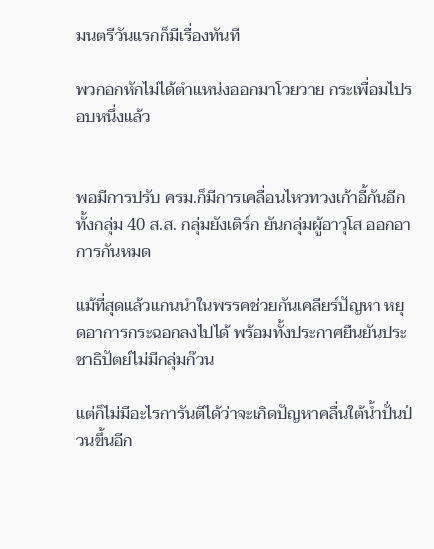มนตรีวันแรกก็มีเรื่องทันที

พวกอกหักไม่ได้ตำแหน่งออกมาโวยวาย กระเพื่อมไปรอบหนึ่งแล้ว


พอมีการปรับ ครม.ก็มีการเคลื่อนไหวทวงเก้าอี้กันอีก ทั้งกลุ่ม 40 ส.ส. กลุ่มยังเติร์ก ยันกลุ่มผู้อาวุโส ออกอาการกันหมด

แม้ที่สุดแล้วแกนนำในพรรคช่วยกันเคลียร์ปัญหา หยุดอาการกระฉอกลงไปได้ พร้อมทั้งประกาศยืนยันประชาธิปัตย์ไม่มีกลุ่มก๊วน

แต่ก็ไม่มีอะไรการันตีได้ว่าจะเกิดปัญหาคลื่นใต้น้ำปั่นป่วนขึ้นอีก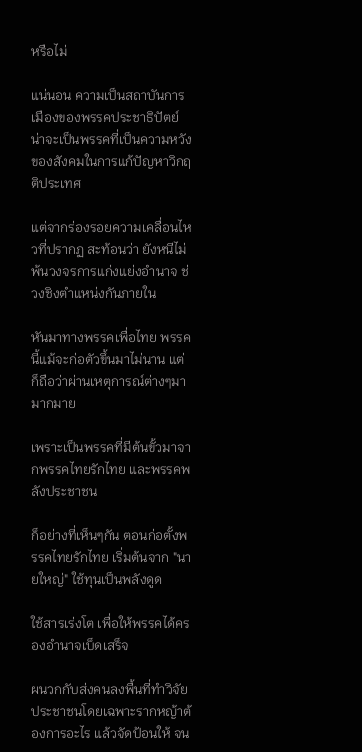หรือไม่

แน่นอน ความเป็นสถาบันการเมืองของพรรคประชาธิปัตย์ น่าจะเป็นพรรคที่เป็นความหวังของสังคมในการแก้ปัญหาวิกฤติประเทศ

แต่จากร่องรอยความเคลื่อนไหวที่ปรากฏ สะท้อนว่า ยังหนีไม่พ้นวงจรการแก่งแย่งอำนาจ ช่วงชิงตำแหน่งกันภายใน

หันมาทางพรรคเพื่อไทย พรรคนี้แม้จะก่อตัวขึ้นมาไม่นาน แต่ก็ถือว่าผ่านเหตุการณ์ต่างๆมามากมาย

เพราะเป็นพรรคที่มีต้นขั้วมาจากพรรคไทยรักไทย และพรรคพลังประชาชน

ก็อย่างที่เห็นๆกัน ตอนก่อตั้งพรรคไทยรักไทย เริ่มต้นจาก "นายใหญ่" ใช้ทุนเป็นพลังดูด

ใช้สารเร่งโต เพื่อให้พรรคได้ครองอำนาจเบ็ดเสร็จ

ผนวกกับส่งคนลงพื้นที่ทำวิจัย ประชาชนโดยเฉพาะรากหญ้าต้องการอะไร แล้วจัดป้อนให้ จน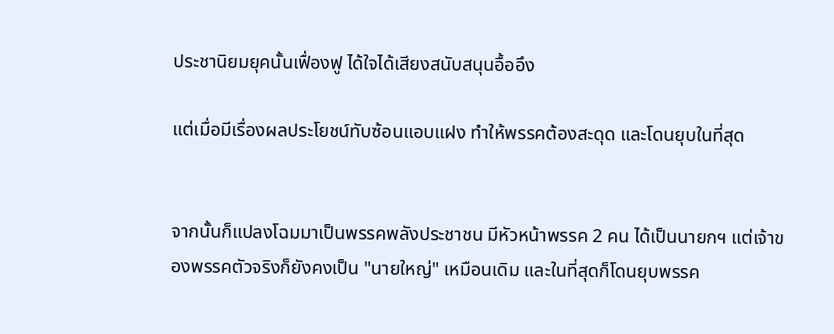ประชานิยมยุคนั้นเฟื่องฟู ได้ใจได้เสียงสนับสนุนอื้ออึง

แต่เมื่อมีเรื่องผลประโยชน์ทับซ้อนแอบแฝง ทำให้พรรคต้องสะดุด และโดนยุบในที่สุด


จากนั้นก็แปลงโฉมมาเป็นพรรคพลังประชาชน มีหัวหน้าพรรค 2 คน ได้เป็นนายกฯ แต่เจ้าของพรรคตัวจริงก็ยังคงเป็น "นายใหญ่" เหมือนเดิม และในที่สุดก็โดนยุบพรรค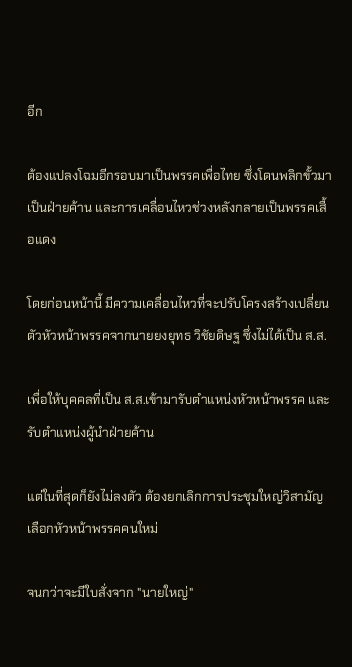อีก

ต้องแปลงโฉมอีกรอบมาเป็นพรรคเพื่อไทย ซึ่งโดนพลิกขั้วมาเป็นฝ่ายค้าน และการเคลื่อนไหวช่วงหลังกลายเป็นพรรคเสื้อแดง

โดยก่อนหน้านี้ มีความเคลื่อนไหวที่จะปรับโครงสร้างเปลี่ยนตัวหัวหน้าพรรคจากนายยงยุทธ วิชัยดิษฐ ซึ่งไม่ได้เป็น ส.ส.

เพื่อให้บุคคลที่เป็น ส.ส.เข้ามารับตำแหน่งหัวหน้าพรรค และรับตำแหน่งผู้นำฝ่ายค้าน

แต่ในที่สุดก็ยังไม่ลงตัว ต้องยกเลิกการประชุมใหญ่วิสามัญเลือกหัวหน้าพรรคคนใหม่

จนกว่าจะมีใบสั่งจาก "นายใหญ่"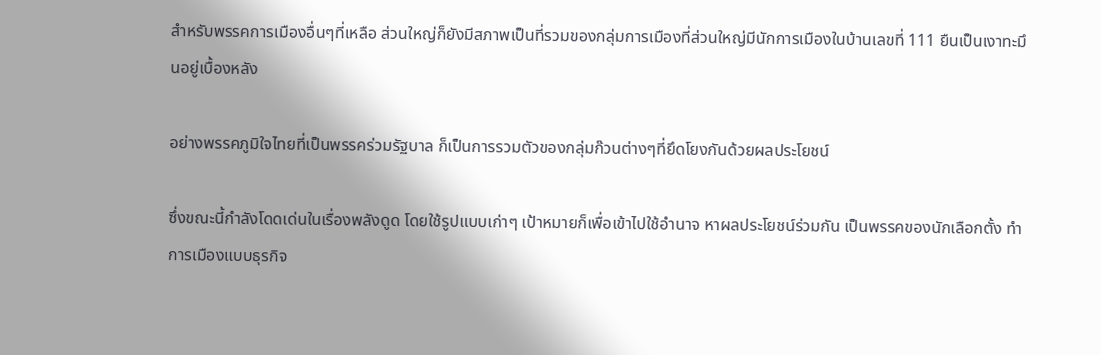สำหรับพรรคการเมืองอื่นๆที่เหลือ ส่วนใหญ่ก็ยังมีสภาพเป็นที่รวมของกลุ่มการเมืองที่ส่วนใหญ่มีนักการเมืองในบ้านเลขที่ 111 ยืนเป็นเงาทะมึนอยู่เบื้องหลัง

อย่างพรรคภูมิใจไทยที่เป็นพรรคร่วมรัฐบาล ก็เป็นการรวมตัวของกลุ่มก๊วนต่างๆที่ยึดโยงกันด้วยผลประโยชน์

ซึ่งขณะนี้กำลังโดดเด่นในเรื่องพลังดูด โดยใช้รูปแบบเก่าๆ เป้าหมายก็เพื่อเข้าไปใช้อำนาจ หาผลประโยชน์ร่วมกัน เป็นพรรคของนักเลือกตั้ง ทำการเมืองแบบธุรกิจ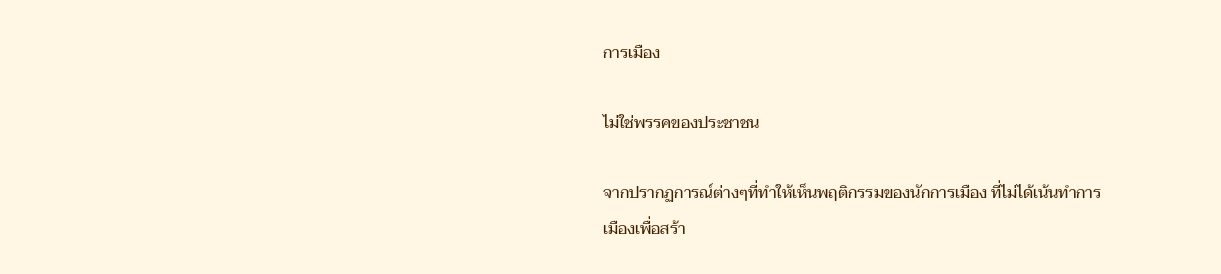การเมือง

ไม่ใช่พรรคของประชาชน

จากปรากฏการณ์ต่างๆที่ทำให้เห็นพฤติกรรมของนักการเมือง ที่ไม่ได้เน้นทำการเมืองเพื่อสร้า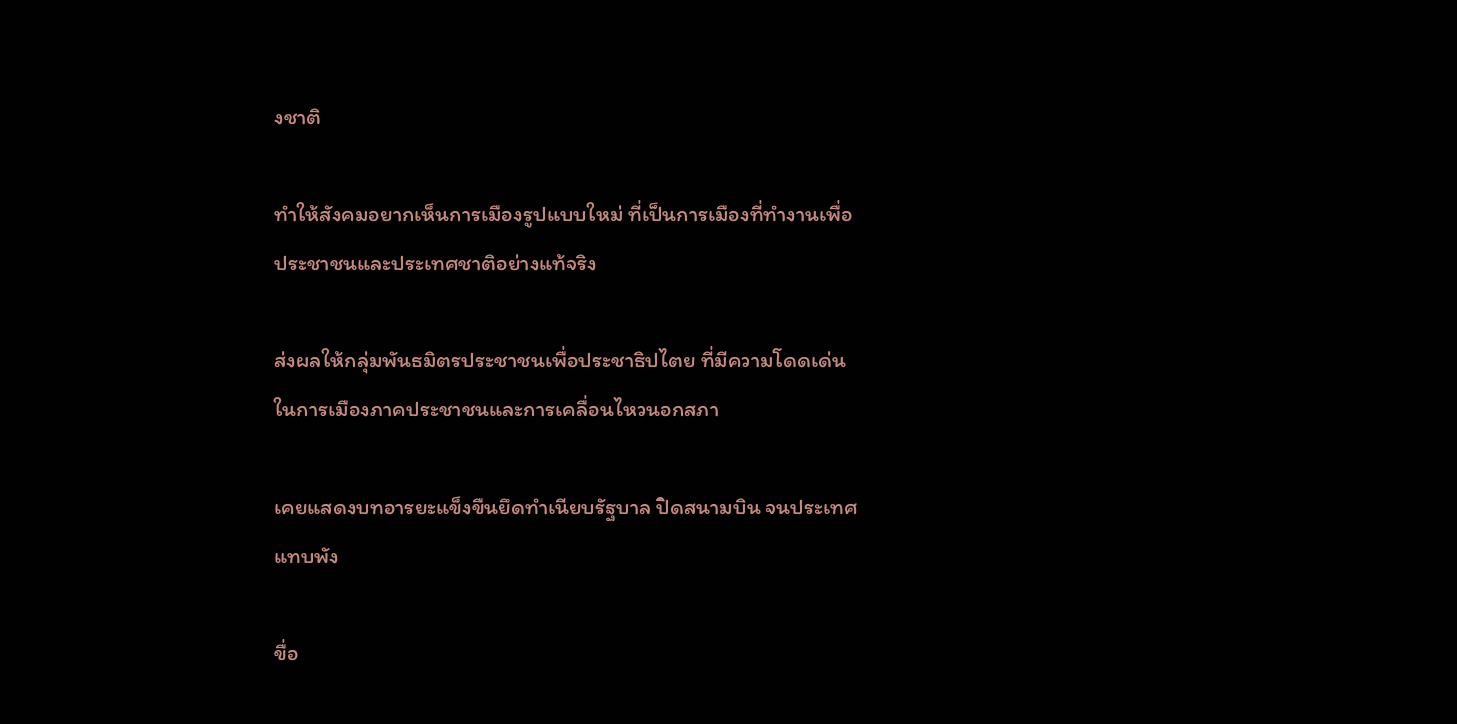งชาติ

ทำให้สังคมอยากเห็นการเมืองรูปแบบใหม่ ที่เป็นการเมืองที่ทำงานเพื่อประชาชนและประเทศชาติอย่างแท้จริง

ส่งผลให้กลุ่มพันธมิตรประชาชนเพื่อประชาธิปไตย ที่มีความโดดเด่นในการเมืองภาคประชาชนและการเคลื่อนไหวนอกสภา

เคยแสดงบทอารยะแข็งขืนยึดทำเนียบรัฐบาล ปิดสนามบิน จนประเทศแทบพัง

ขื่อ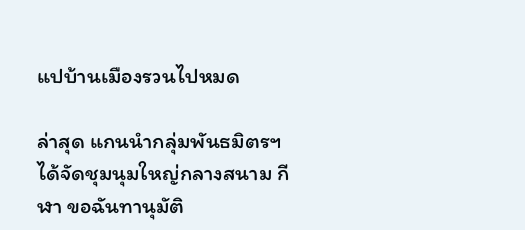แปบ้านเมืองรวนไปหมด

ล่าสุด แกนนำกลุ่มพันธมิตรฯได้จัดชุมนุมใหญ่กลางสนาม กีฬา ขอฉันทานุมัติ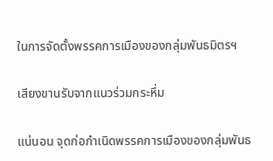ในการจัดตั้งพรรคการเมืองของกลุ่มพันธมิตรฯ

เสียงขานรับจากแนวร่วมกระหึ่ม

แน่นอน จุดก่อกำเนิดพรรคการเมืองของกลุ่มพันธ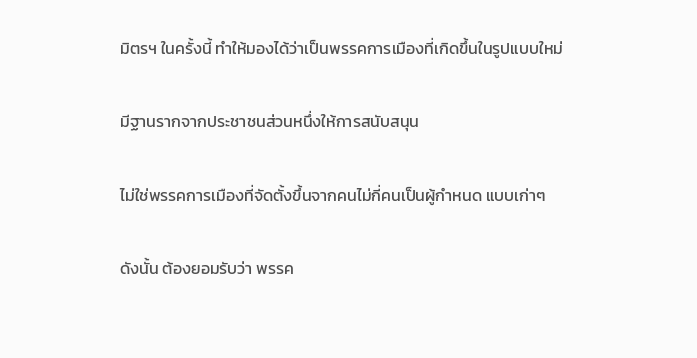มิตรฯ ในครั้งนี้ ทำให้มองได้ว่าเป็นพรรคการเมืองที่เกิดขึ้นในรูปแบบใหม่

มีฐานรากจากประชาชนส่วนหนึ่งให้การสนับสนุน

ไม่ใช่พรรคการเมืองที่จัดตั้งขึ้นจากคนไม่กี่คนเป็นผู้กำหนด แบบเก่าๆ

ดังนั้น ต้องยอมรับว่า พรรค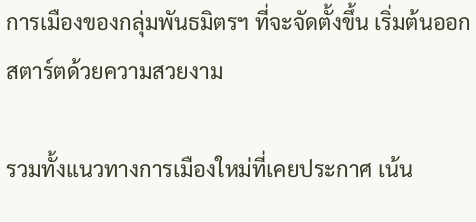การเมืองของกลุ่มพันธมิตรฯ ที่จะจัดตั้งขึ้น เริ่มต้นออกสตาร์ตด้วยความสวยงาม

รวมทั้งแนวทางการเมืองใหม่ที่เคยประกาศ เน้น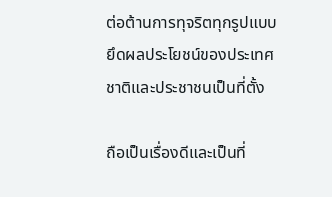ต่อต้านการทุจริตทุกรูปแบบ ยึดผลประโยชน์ของประเทศชาติและประชาชนเป็นที่ตั้ง

ถือเป็นเรื่องดีและเป็นที่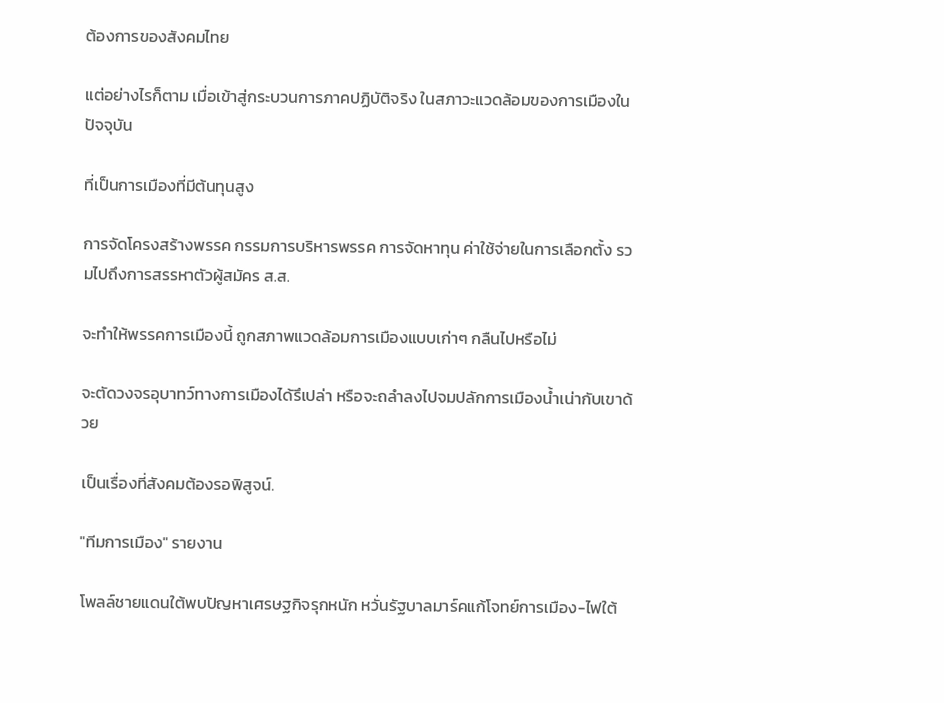ต้องการของสังคมไทย

แต่อย่างไรก็ตาม เมื่อเข้าสู่กระบวนการภาคปฏิบัติจริง ในสภาวะแวดล้อมของการเมืองในปัจจุบัน

ที่เป็นการเมืองที่มีต้นทุนสูง

การจัดโครงสร้างพรรค กรรมการบริหารพรรค การจัดหาทุน ค่าใช้จ่ายในการเลือกตั้ง รวมไปถึงการสรรหาตัวผู้สมัคร ส.ส.

จะทำให้พรรคการเมืองนี้ ถูกสภาพแวดล้อมการเมืองแบบเก่าๆ กลืนไปหรือไม่

จะตัดวงจรอุบาทว์ทางการเมืองได้รึเปล่า หรือจะถลำลงไปจมปลักการเมืองน้ำเน่ากับเขาด้วย

เป็นเรื่องที่สังคมต้องรอพิสูจน์.

"ทีมการเมือง" รายงาน

โพลล์ชายแดนใต้พบปัญหาเศรษฐกิจรุกหนัก หวั่นรัฐบาลมาร์คแก้โจทย์การเมือง-ไฟใต้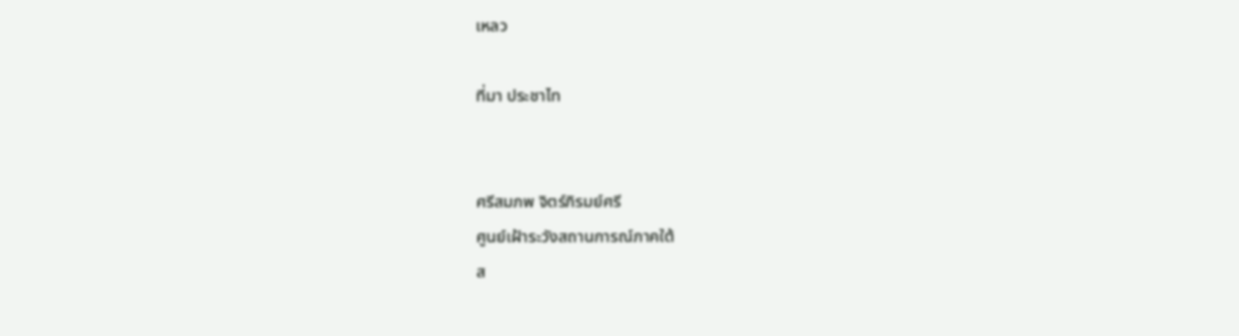เหลว

ที่มา ประชาไท


ศรีสมภพ จิตร์ภิรมย์ศรี
ศูนย์เฝ้าระวังสถานการณ์ภาคใต้
ส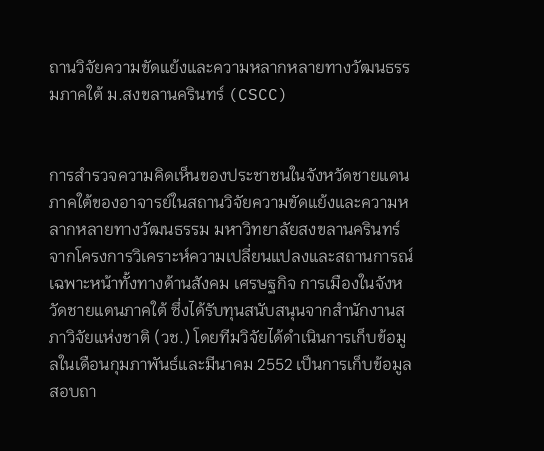ถานวิจัยความขัดแย้งและความหลากหลายทางวัฒนธรรมภาคใต้ ม.สงขลานครินทร์ (CSCC)


การสำรวจความคิดเห็นของประชาชนในจังหวัดชายแดนภาคใต้ของอาจารย์ในสถานวิจัยความขัดแย้งและความหลากหลายทางวัฒนธรรม มหาวิทยาลัยสงขลานครินทร์ จากโครงการวิเคราะห์ความเปลี่ยนแปลงและสถานการณ์เฉพาะหน้าทั้งทางด้านสังคม เศรษฐกิจ การเมืองในจังหวัดชายแดนภาคใต้ ซึ่งได้รับทุนสนับสนุนจากสำนักงานสภาวิจัยแห่งชาติ (วช.) โดยทีมวิจัยได้ดำเนินการเก็บข้อมูลในเดือนกุมภาพันธ์และมีนาคม 2552 เป็นการเก็บข้อมูลสอบถา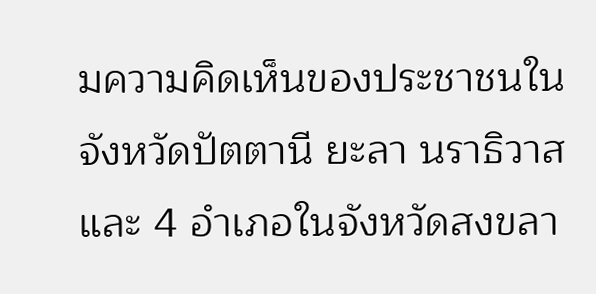มความคิดเห็นของประชาชนในจังหวัดปัตตานี ยะลา นราธิวาส และ 4 อำเภอในจังหวัดสงขลา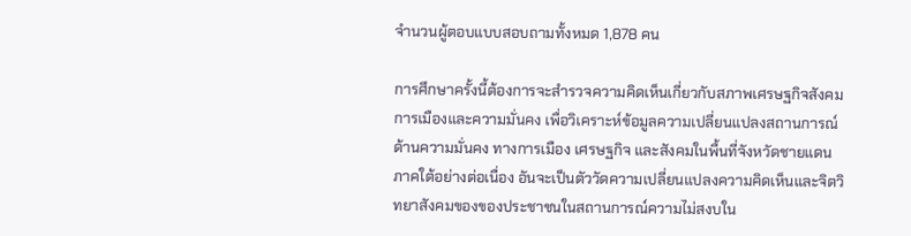จำนวนผู้ตอบแบบสอบถามทั้งหมด 1,878 คน

การศึกษาครั้งนี้ต้องการจะสำรวจความคิดเห็นเกี่ยวกับสภาพเศรษฐกิจสังคมการเมืองและความมั่นคง เพื่อวิเคราะห์ข้อมูลความเปลี่ยนแปลงสถานการณ์ ด้านความมั่นคง ทางการเมือง เศรษฐกิจ และสังคมในพื้นที่จังหวัดชายแดนภาคใต้อย่างต่อเนื่อง อันจะเป็นตัววัดความเปลี่ยนแปลงความคิดเห็นและจิตวิทยาสังคมของของประชาชนในสถานการณ์ความไม่สงบใน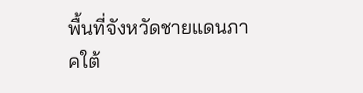พื้นที่จังหวัดชายแดนภาคใต้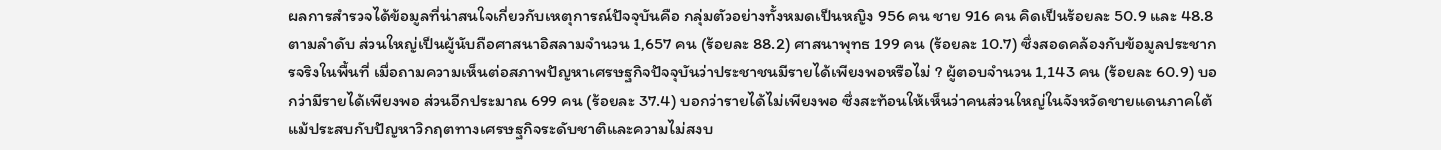ผลการสำรวจได้ข้อมูลที่น่าสนใจเกี่ยวกับเหตุการณ์ปัจจุบันคือ กลุ่มตัวอย่างทั้งหมดเป็นหญิง 956 คน ชาย 916 คน คิดเป็นร้อยละ 50.9 และ 48.8 ตามลำดับ ส่วนใหญ่เป็นผู้นับถือศาสนาอิสลามจำนวน 1,657 คน (ร้อยละ 88.2) ศาสนาพุทธ 199 คน (ร้อยละ 10.7) ซึ่งสอดคล้องกับข้อมูลประชากรจริงในพื้นที่ เมื่อถามความเห็นต่อสภาพปัญหาเศรษฐกิจปัจจุบันว่าประชาชนมีรายได้เพียงพอหรือไม่ ? ผู้ตอบจำนวน 1,143 คน (ร้อยละ 60.9) บอกว่ามีรายได้เพียงพอ ส่วนอีกประมาณ 699 คน (ร้อยละ 37.4) บอกว่ารายได้ไม่เพียงพอ ซึ่งสะท้อนให้เห็นว่าคนส่วนใหญ่ในจังหวัดชายแดนภาคใต้แม้ประสบกับปัญหาวิกฤตทางเศรษฐกิจระดับชาติและความไม่สงบ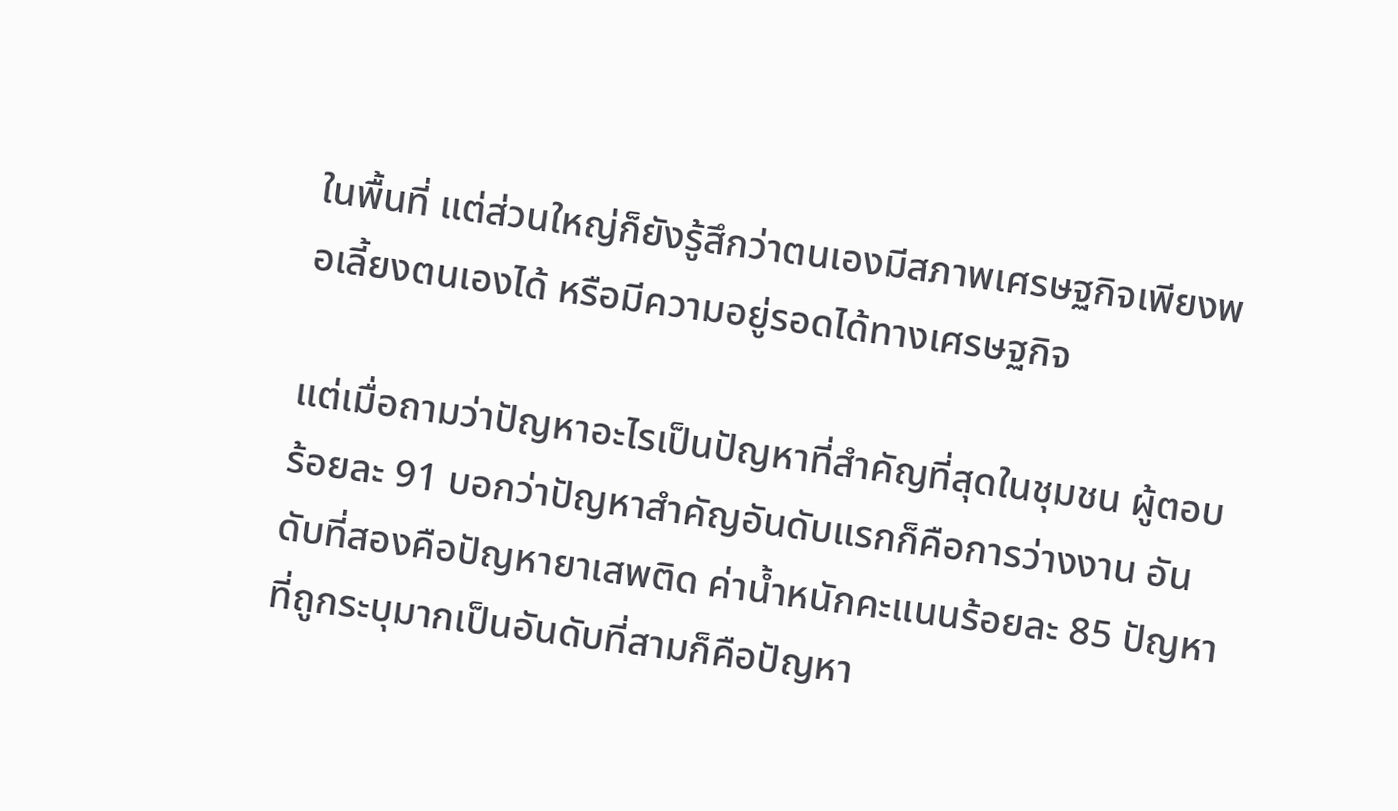ในพื้นที่ แต่ส่วนใหญ่ก็ยังรู้สึกว่าตนเองมีสภาพเศรษฐกิจเพียงพอเลี้ยงตนเองได้ หรือมีความอยู่รอดได้ทางเศรษฐกิจ

แต่เมื่อถามว่าปัญหาอะไรเป็นปัญหาที่สำคัญที่สุดในชุมชน ผู้ตอบร้อยละ 91 บอกว่าปัญหาสำคัญอันดับแรกก็คือการว่างงาน อันดับที่สองคือปัญหายาเสพติด ค่าน้ำหนักคะแนนร้อยละ 85 ปัญหาที่ถูกระบุมากเป็นอันดับที่สามก็คือปัญหา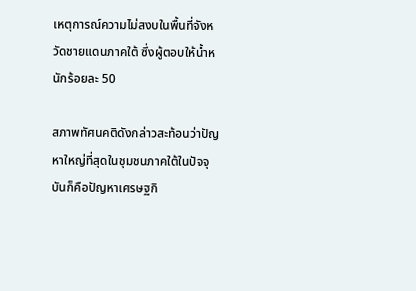เหตุการณ์ความไม่สงบในพื้นที่จังหวัดชายแดนภาคใต้ ซึ่งผู้ตอบให้น้ำหนักร้อยละ 50

สภาพทัศนคติดังกล่าวสะท้อนว่าปัญหาใหญ่ที่สุดในชุมชนภาคใต้ในปัจจุบันก็คือปัญหาเศรษฐกิ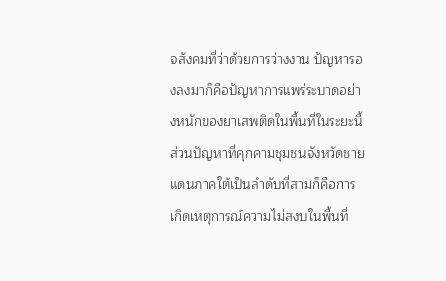จสังคมที่ว่าด้วยการว่างงาน ปัญหารองลงมาก็คือปัญหาการแพร่ระบาดอย่างหนักของยาเสพติดในพื้นที่ในระยะนี้ ส่วนปัญหาที่คุกคามชุมชนจังหวัดชายแดนภาคใต้เป็นลำดับที่สามก็คือการเกิดเหตุการณ์ความไม่สงบในพื้นที่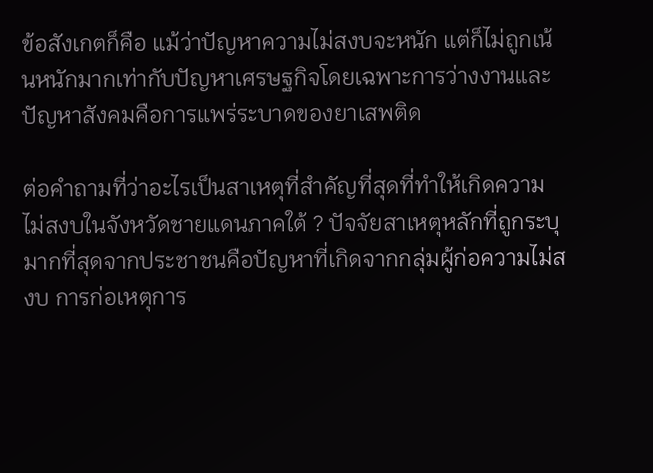ข้อสังเกตก็คือ แม้ว่าปัญหาความไม่สงบจะหนัก แต่ก็ไม่ถูกเน้นหนักมากเท่ากับปัญหาเศรษฐกิจโดยเฉพาะการว่างงานและปัญหาสังคมคือการแพร่ระบาดของยาเสพติด

ต่อคำถามที่ว่าอะไรเป็นสาเหตุที่สำคัญที่สุดที่ทำให้เกิดความไม่สงบในจังหวัดชายแดนภาคใต้ ? ปัจจัยสาเหตุหลักที่ถูกระบุมากที่สุดจากประชาชนคือปัญหาที่เกิดจากกลุ่มผู้ก่อความไม่สงบ การก่อเหตุการ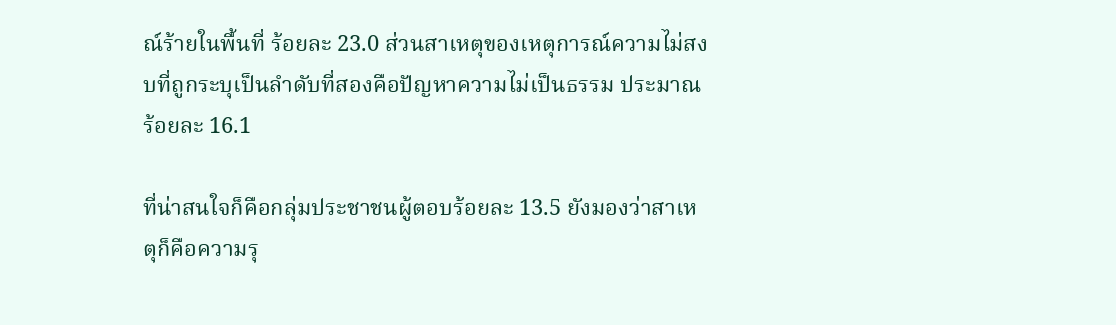ณ์ร้ายในพื้นที่ ร้อยละ 23.0 ส่วนสาเหตุของเหตุการณ์ความไม่สงบที่ถูกระบุเป็นลำดับที่สองคือปัญหาความไม่เป็นธรรม ประมาณร้อยละ 16.1

ที่น่าสนใจก็คือกลุ่มประชาชนผู้ตอบร้อยละ 13.5 ยังมองว่าสาเหตุก็คือความรุ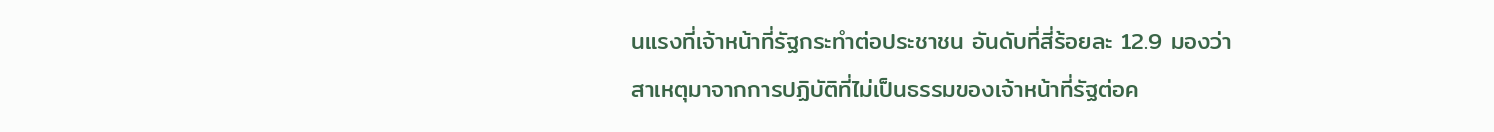นแรงที่เจ้าหน้าที่รัฐกระทำต่อประชาชน อันดับที่สี่ร้อยละ 12.9 มองว่าสาเหตุมาจากการปฏิบัติที่ไม่เป็นธรรมของเจ้าหน้าที่รัฐต่อค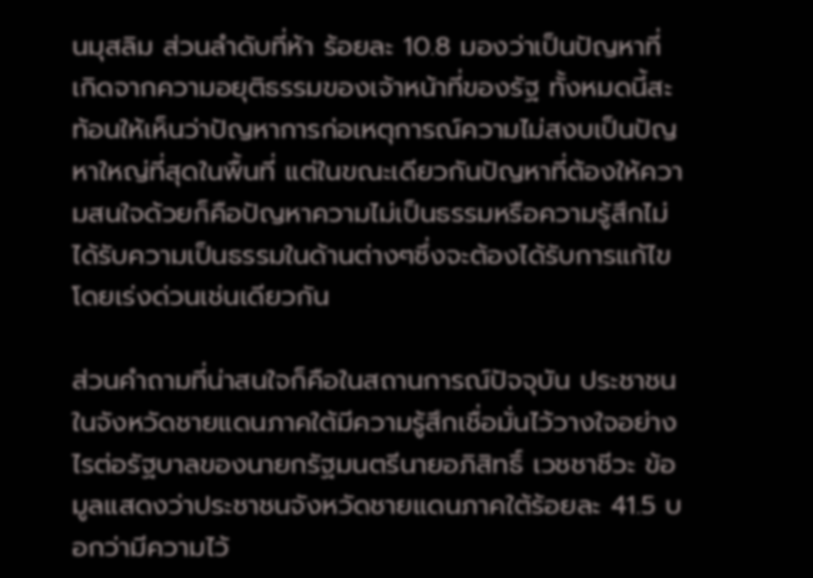นมุสลิม ส่วนลำดับที่ห้า ร้อยละ 10.8 มองว่าเป็นปัญหาที่เกิดจากความอยุติธรรมของเจ้าหน้าที่ของรัฐ ทั้งหมดนี้สะท้อนให้เห็นว่าปัญหาการก่อเหตุการณ์ความไม่สงบเป็นปัญหาใหญ่ที่สุดในพื้นที่ แต่ในขณะเดียวกันปัญหาที่ต้องให้ความสนใจด้วยก็คือปัญหาความไม่เป็นธรรมหรือความรู้สึกไม่ได้รับความเป็นธรรมในด้านต่างๆซึ่งจะต้องได้รับการแก้ไขโดยเร่งด่วนเช่นเดียวกัน

ส่วนคำถามที่น่าสนใจก็คือในสถานการณ์ปัจจุบัน ประชาชนในจังหวัดชายแดนภาคใต้มีความรู้สึกเชื่อมั่นไว้วางใจอย่างไรต่อรัฐบาลของนายกรัฐมนตรีนายอภิสิทธิ์ เวชชาชีวะ ข้อมูลแสดงว่าประชาชนจังหวัดชายแดนภาคใต้ร้อยละ 41.5 บอกว่ามีความไว้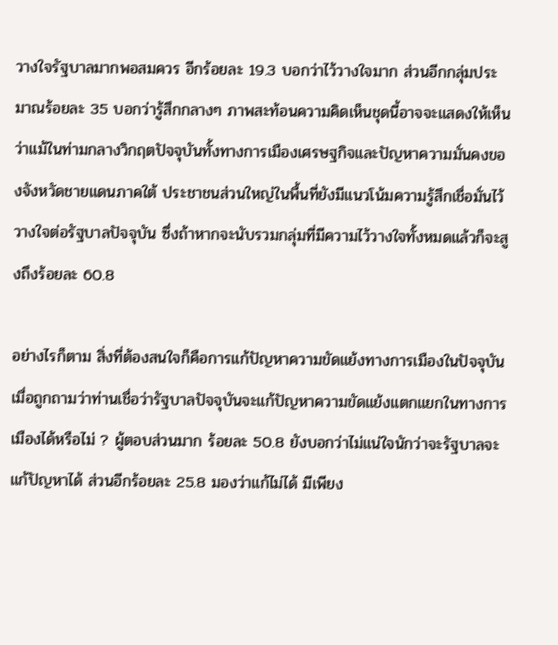วางใจรัฐบาลมากพอสมควร อีกร้อยละ 19.3 บอกว่าไว้วางใจมาก ส่วนอีกกลุ่มประมาณร้อยละ 35 บอกว่ารู้สึกกลางๆ ภาพสะท้อนความคิดเห็นชุดนี้อาจจะแสดงให้เห็นว่าแม้ในท่ามกลางวิกฤตปัจจุบันทั้งทางการเมืองเศรษฐกิจและปัญหาความมั่นคงของจังหวัดชายแดนภาคใต้ ประชาชนส่วนใหญ่ในพื้นที่ยังมีแนวโน้มความรู้สึกเชื่อมั่นไว้วางใจต่อรัฐบาลปัจจุบัน ซึ่งถ้าหากจะนับรวมกลุ่มที่มีความไว้วางใจทั้งหมดแล้วก็จะสูงถึงร้อยละ 60.8

อย่างไรก็ตาม สิ่งที่ต้องสนใจก็คือการแก้ปัญหาความขัดแย้งทางการเมืองในปัจจุบัน เมื่อถูกถามว่าท่านเชื่อว่ารัฐบาลปัจจุบันจะแก้ปัญหาความขัดแย้งแตกแยกในทางการเมืองได้หรือไม่ ? ผู้ตอบส่วนมาก ร้อยละ 50.8 ยังบอกว่าไม่แน่ใจนักว่าจะรัฐบาลจะแก้ปัญหาได้ ส่วนอีกร้อยละ 25.8 มองว่าแก้ไม่ได้ มีเพียง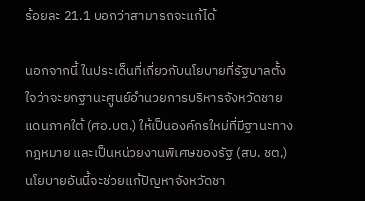ร้อยละ 21.1 บอกว่าสามารถจะแก้ได้

นอกจากนี้ ในประเด็นที่เกี่ยวกับนโยบายที่รัฐบาลตั้งใจว่าจะยกฐานะศูนย์อำนวยการบริหารจังหวัดชายแดนภาคใต้ (ศอ.บต.) ให้เป็นองค์กรใหม่ที่มีฐานะทางกฎหมาย และเป็นหน่วยงานพิเศษของรัฐ (สบ. ชต,) นโยบายอันนี้จะช่วยแก้ปัญหาจังหวัดชา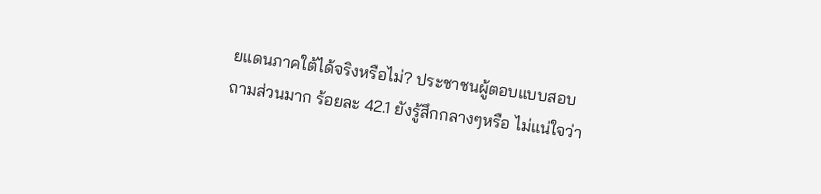ยแดนภาคใต้ได้จริงหรือไม่? ประชาชนผู้ตอบแบบสอบถามส่วนมาก ร้อยละ 42.1 ยังรู้สึกกลางๆหรือ ไม่แน่ใจว่า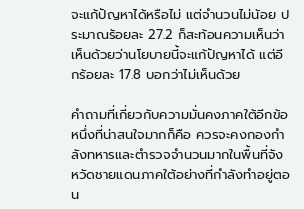จะแก้ปัญหาได้หรือไม่ แต่จำนวนไม่น้อย ประมาณร้อยละ 27.2 ก็สะท้อนความเห็นว่าเห็นด้วยว่านโยบายนี้จะแก้ปัญหาได้ แต่อีกร้อยละ 17.8 บอกว่าไม่เห็นด้วย

คำถามที่เกี่ยวกับความมั่นคงภาคใต้อีกข้อหนึ่งที่น่าสนใจมากก็คือ ควรจะคงกองกำลังทหารและตำรวจจำนวนมากในพื้นที่จังหวัดชายแดนภาคใต้อย่างที่กำลังทำอยู่ตอน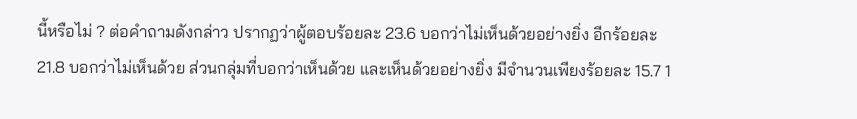นี้หรือไม่ ? ต่อคำถามดังกล่าว ปรากฏว่าผู้ตอบร้อยละ 23.6 บอกว่าไม่เห็นด้วยอย่างยิ่ง อีกร้อยละ 21.8 บอกว่าไม่เห็นด้วย ส่วนกลุ่มที่บอกว่าเห็นด้วย และเห็นด้วยอย่างยิ่ง มีจำนวนเพียงร้อยละ 15.7 1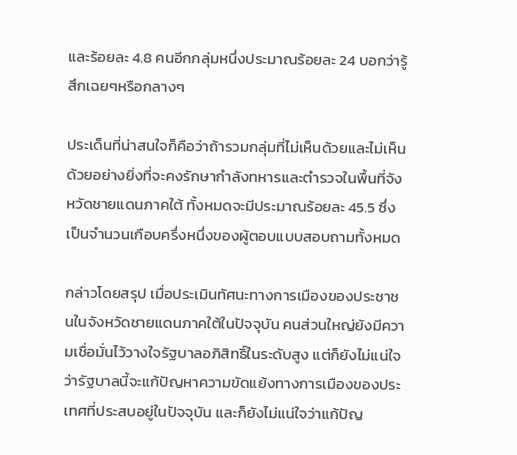และร้อยละ 4.8 คนอีกกลุ่มหนึ่งประมาณร้อยละ 24 บอกว่ารู้สึกเฉยๆหรือกลางๆ

ประเด็นที่น่าสนใจก็คือว่าถ้ารวมกลุ่มที่ไม่เห็นด้วยและไม่เห็นด้วยอย่างยิ่งที่จะคงรักษากำลังทหารและตำรวจในพื้นที่จังหวัดชายแดนภาคใต้ ทั้งหมดจะมีประมาณร้อยละ 45.5 ซึ่งเป็นจำนวนเกือบครึ่งหนึ่งของผู้ตอบแบบสอบถามทั้งหมด

กล่าวโดยสรุป เมื่อประเมินทัศนะทางการเมืองของประชาชนในจังหวัดชายแดนภาคใต้ในปัจจุบัน คนส่วนใหญ่ยังมีความเชื่อมั่นไว้วางใจรัฐบาลอภิสิทธิ์ในระดับสูง แต่ก็ยังไม่แน่ใจว่ารัฐบาลนี้จะแก้ปัญหาความขัดแย้งทางการเมืองของประเทศที่ประสบอยู่ในปัจจุบัน และก็ยังไม่แน่ใจว่าแก้ปัญ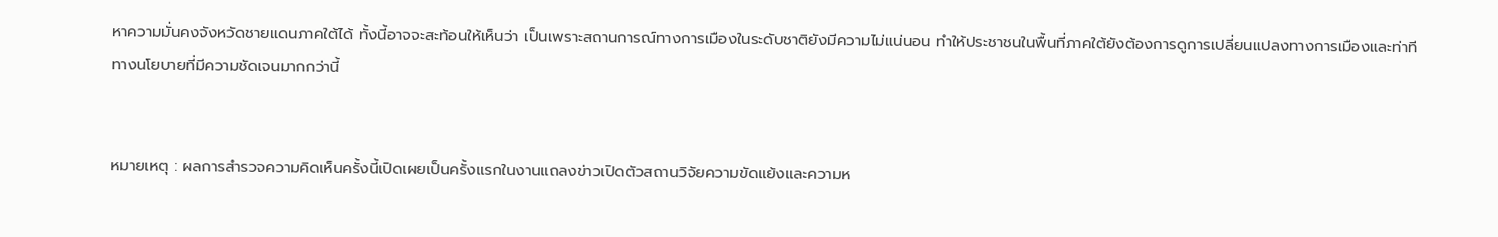หาความมั่นคงจังหวัดชายแดนภาคใต้ได้ ทั้งนี้อาจจะสะท้อนให้เห็นว่า เป็นเพราะสถานการณ์ทางการเมืองในระดับชาติยังมีความไม่แน่นอน ทำให้ประชาชนในพื้นที่ภาคใต้ยังต้องการดูการเปลี่ยนแปลงทางการเมืองและท่าทีทางนโยบายที่มีความชัดเจนมากกว่านี้


หมายเหตุ : ผลการสำรวจความคิดเห็นครั้งนี้เปิดเผยเป็นครั้งแรกในงานแถลงข่าวเปิดตัวสถานวิจัยความขัดแย้งและความห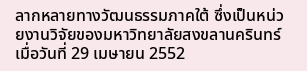ลากหลายทางวัฒนธรรมภาคใต้ ซึ่งเป็นหน่วยงานวิจัยของมหาวิทยาลัยสงขลานครินทร์ เมื่อวันที่ 29 เมษายน 2552